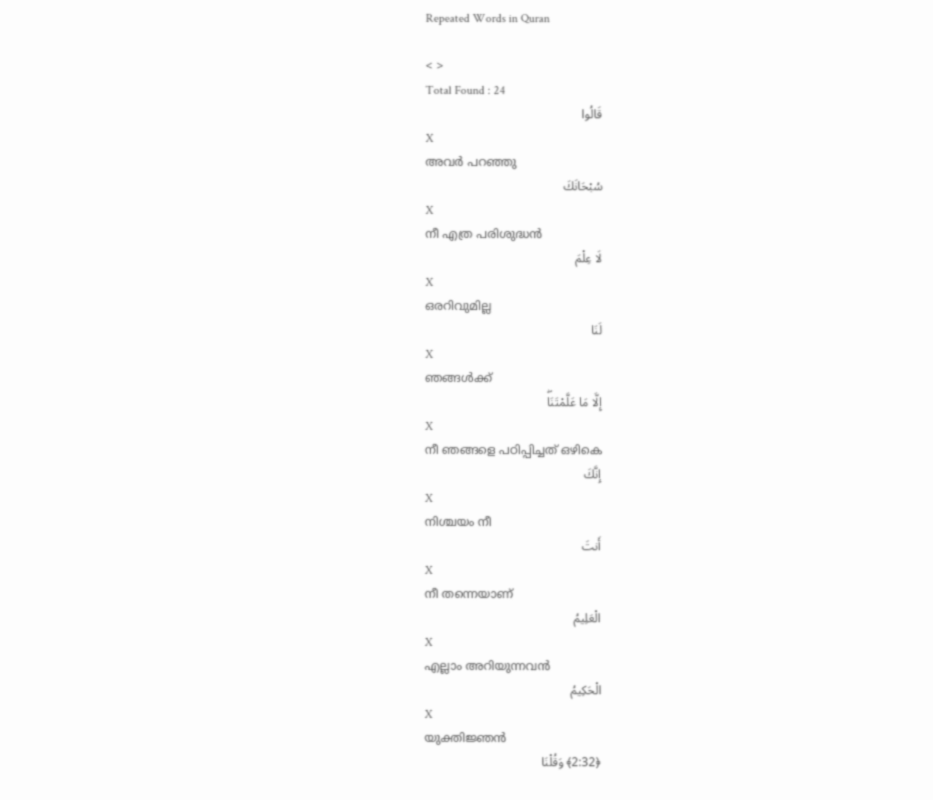Repeated Words in Quran

< >
Total Found : 24
قَالُوا
X
അവര്‍ പറഞ്ഞു
سُبْحَانَكَ
X
നീ എത്ര പരിശുദ്ധന്‍
لَا عِلْمَ
X
ഒരറിവുമില്ല
لَنَا
X
ഞങ്ങള്‍ക്ക്
إِلَّا مَا عَلَّمْتَنَاۖ
X
നീ ഞങ്ങളെ പഠിപ്പിച്ചത് ഒഴികെ
إِنَّكَ
X
നിശ്ചയം നീ
أَنتَ
X
നീ തന്നെയാണ്
الْعَلِيمُ
X
എല്ലാം അറിയുന്നവന്‍
الْحَكِيمُ
X
യുക്തിജ്ഞന്‍
﴿2:32﴾ وَقُلْنَا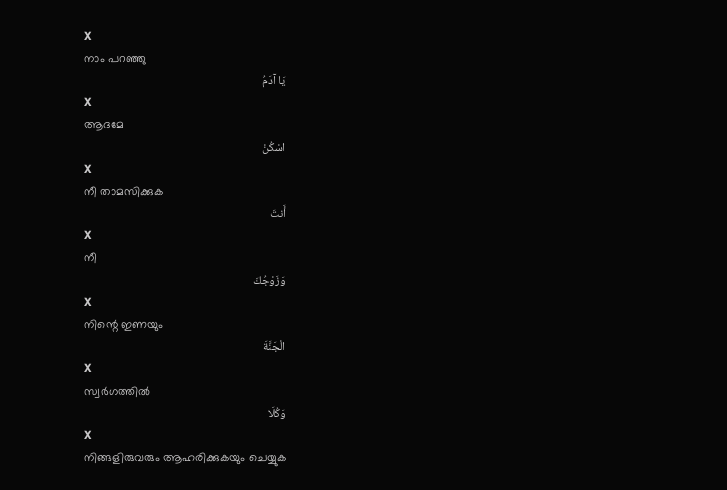X
നാം പറഞ്ഞു
يَا آدَمُ
X
ആദമേ
اسْكُنْ
X
നീ താമസിക്കുക
أَنتَ
X
നീ
وَزَوْجُكَ
X
നിന്റെ ഇണയും
الْجَنَّةَ
X
സ്വര്‍ഗത്തില്‍
وَكُلَا
X
നിങ്ങളിരുവരും ആഹരിക്കുകയും ചെയ്യുക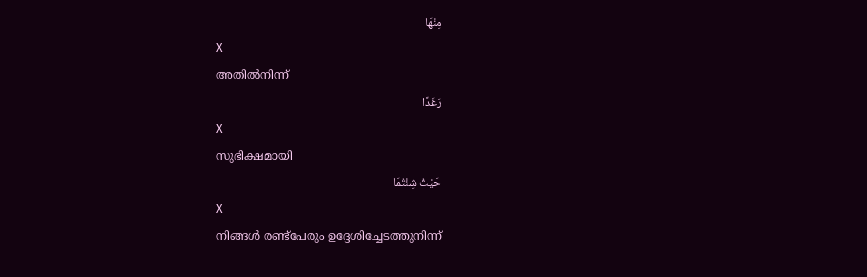مِنْهَا
X
അതില്‍നിന്ന്
رَغَدًا
X
സുഭിക്ഷമായി
حَيْثُ شِئْتُمَا
X
നിങ്ങള്‍ രണ്ട്പേരും ഉദ്ദേശിച്ചേടത്തുനിന്ന്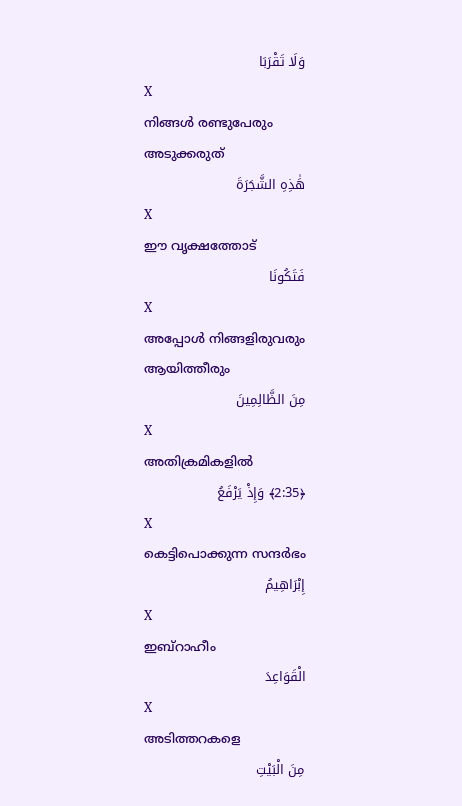وَلَا تَقْرَبَا
X
നിങ്ങള്‍ രണ്ടുപേരും അടുക്കരുത്
هَٰذِهِ الشَّجَرَةَ
X
ഈ വൃക്ഷത്തോട്
فَتَكُونَا
X
അപ്പോള്‍ നിങ്ങളിരുവരും ആയിത്തീരും
مِنَ الظَّالِمِينَ
X
അതിക്രമികളില്‍
﴿2:35﴾ وَإِذْ يَرْفَعُ
X
കെട്ടിപൊക്കുന്ന സന്ദര്‍ഭം
إِبْرَاهِيمُ
X
ഇബ്റാഹീം
الْقَوَاعِدَ
X
അടിത്തറകളെ
مِنَ الْبَيْتِ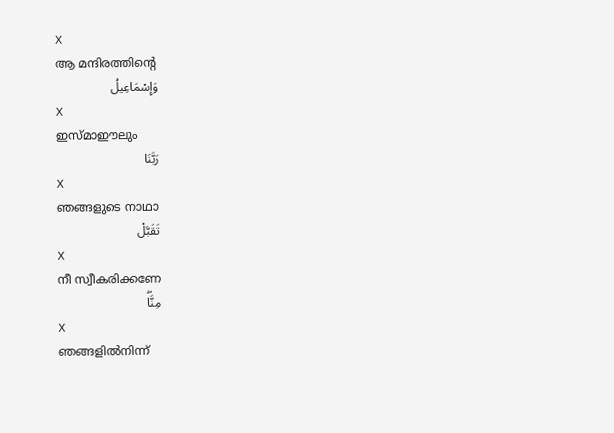X
ആ മന്ദിരത്തിന്റെ
وَإِسْمَاعِيلُ
X
ഇസ്മാഈലും
رَبَّنَا
X
ഞങ്ങളുടെ നാഥാ
تَقَبَّلْ
X
നീ സ്വീകരിക്കണേ
مِنَّاۖ
X
ഞങ്ങളില്‍നിന്ന്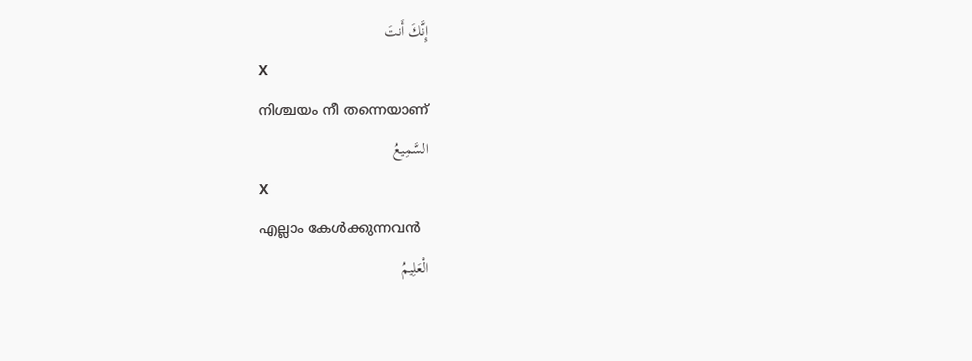إِنَّكَ أَنتَ
X
നിശ്ചയം നീ തന്നെയാണ്
السَّمِيعُ
X
എല്ലാം കേള്‍ക്കുന്നവന്‍
الْعَلِيمُ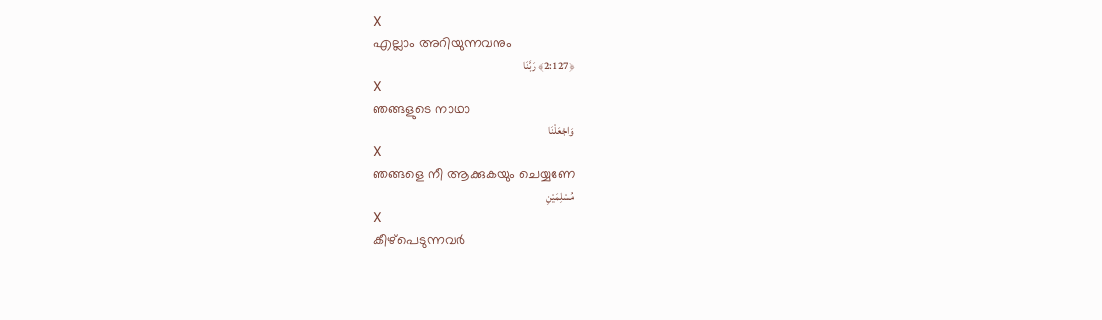X
എല്ലാം അറിയുന്നവനും
﴿2:127﴾ رَبَّنَا
X
ഞങ്ങളുടെ നാഥാ
وَاجْعَلْنَا
X
ഞങ്ങളെ നീ ആക്കുകയും ചെയ്യണേ
مُسْلِمَيْنِ
X
കീഴ്പെടുന്നവര്‍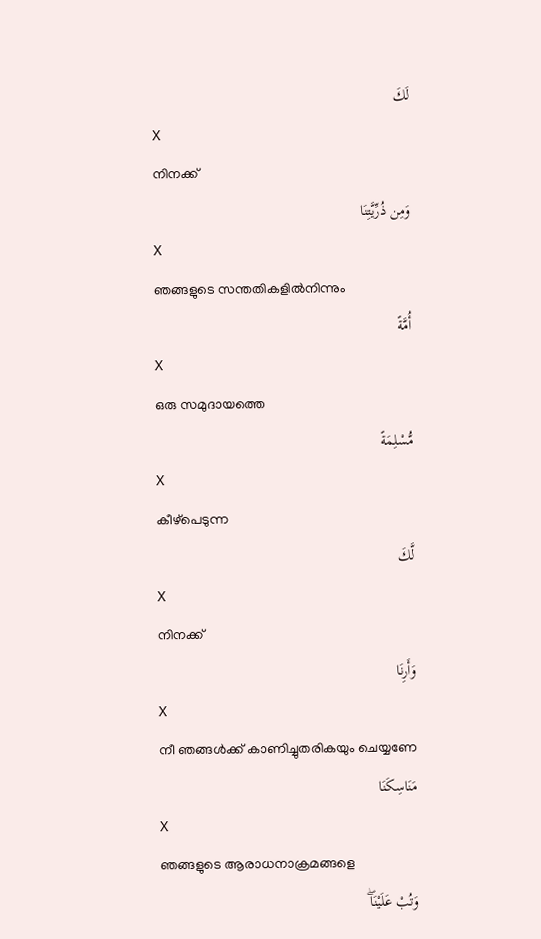لَكَ
X
നിനക്ക്
وَمِن ذُرِّيَّتِنَا
X
ഞങ്ങളുടെ സന്തതികളില്‍നിന്നും
أُمَّةً
X
ഒരു സമുദായത്തെ
مُّسْلِمَةً
X
കീഴ്പെടുന്ന
لَّكَ
X
നിനക്ക്
وَأَرِنَا
X
നീ ഞങ്ങള്‍ക്ക് കാണിച്ചുതരികയും ചെയ്യണേ
مَنَاسِكَنَا
X
ഞങ്ങളുടെ ആരാധനാക്രമങ്ങളെ
وَتُبْ عَلَيْنَاۖ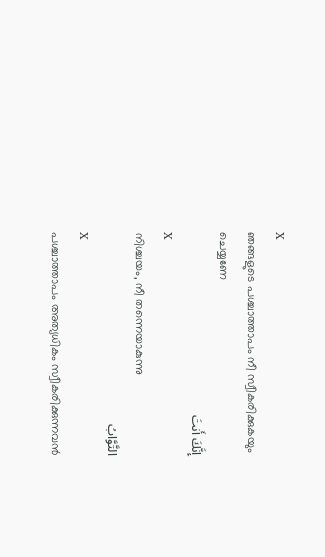X
ഞങ്ങളുടെ പശ്ചാത്താപം നീ സ്വീകരിക്കുകയും ചെയ്യണേ
إِنَّكَ أَنتَ
X
നിശ്ചയം, നീ തന്നെയാകുന്നു
التَّوَّابُ
X
പശ്ചാത്താപം അത്യധികം സ്വീകരിക്കുന്നവന്‍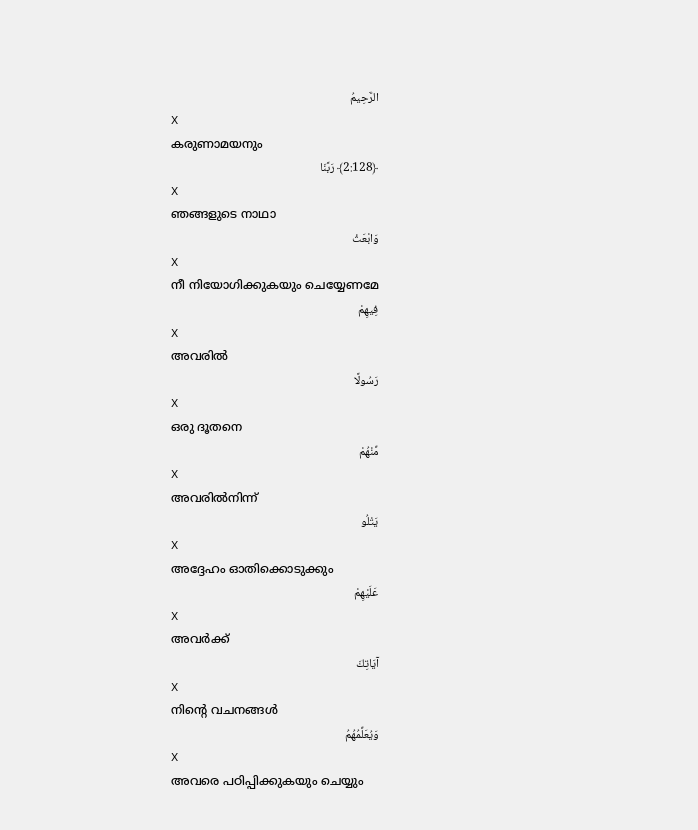الرَّحِيمُ
X
കരുണാമയനും
﴿2:128﴾ رَبَّنَا
X
ഞങ്ങളുടെ നാഥാ
وَابْعَثْ
X
നീ നിയോഗിക്കുകയും ചെയ്യേണമേ
فِيهِمْ
X
അവരില്‍
رَسُولًا
X
ഒരു ദൂതനെ
مِّنْهُمْ
X
അവരില്‍നിന്ന്
يَتْلُو
X
അദ്ദേഹം ഓതിക്കൊടുക്കും
عَلَيْهِمْ
X
അവര്‍ക്ക്
آيَاتِكَ
X
നിന്റെ വചനങ്ങള്‍
وَيُعَلِّمُهُمُ
X
അവരെ പഠിപ്പിക്കുകയും ചെയ്യും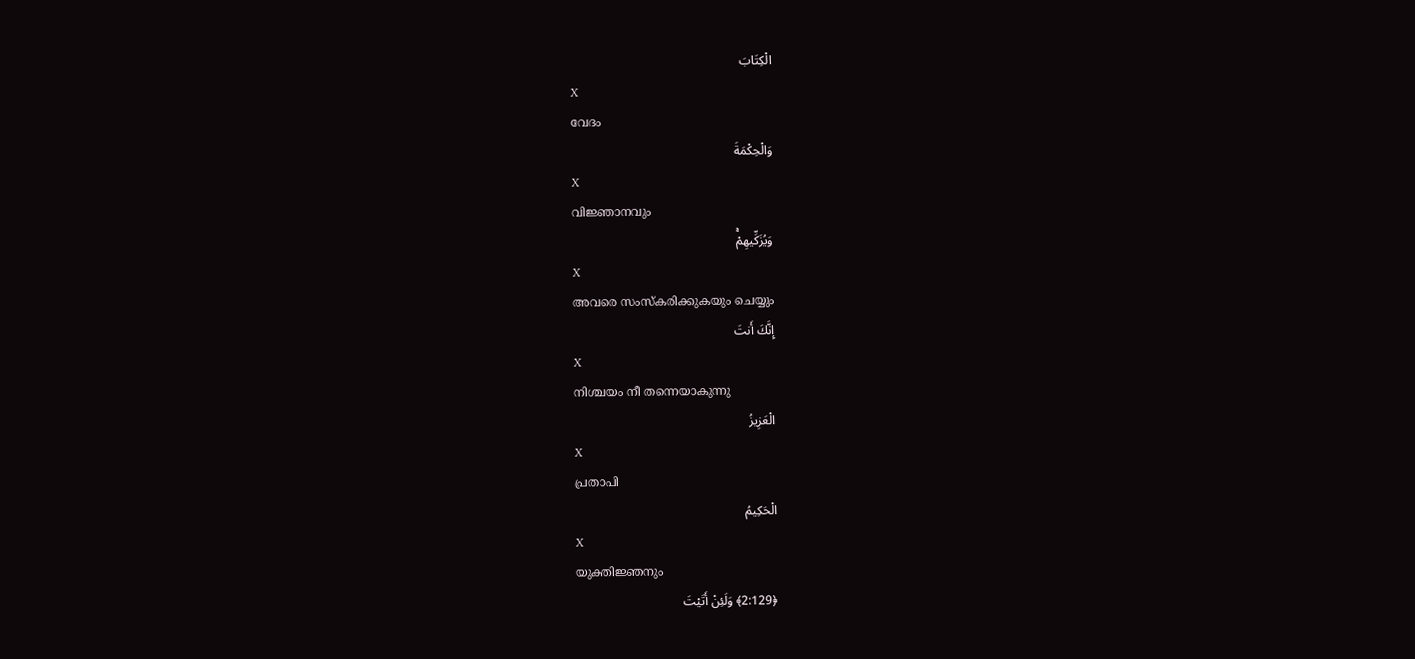الْكِتَابَ
X
വേദം
وَالْحِكْمَةَ
X
വിജ്ഞാനവും
وَيُزَكِّيهِمْۚ
X
അവരെ സംസ്കരിക്കുകയും ചെയ്യും
إِنَّكَ أَنتَ
X
നിശ്ചയം നീ തന്നെയാകുന്നു
الْعَزِيزُ
X
പ്രതാപി
الْحَكِيمُ
X
യുക്തിജ്ഞനും
﴿2:129﴾ وَلَئِنْ أَتَيْتَ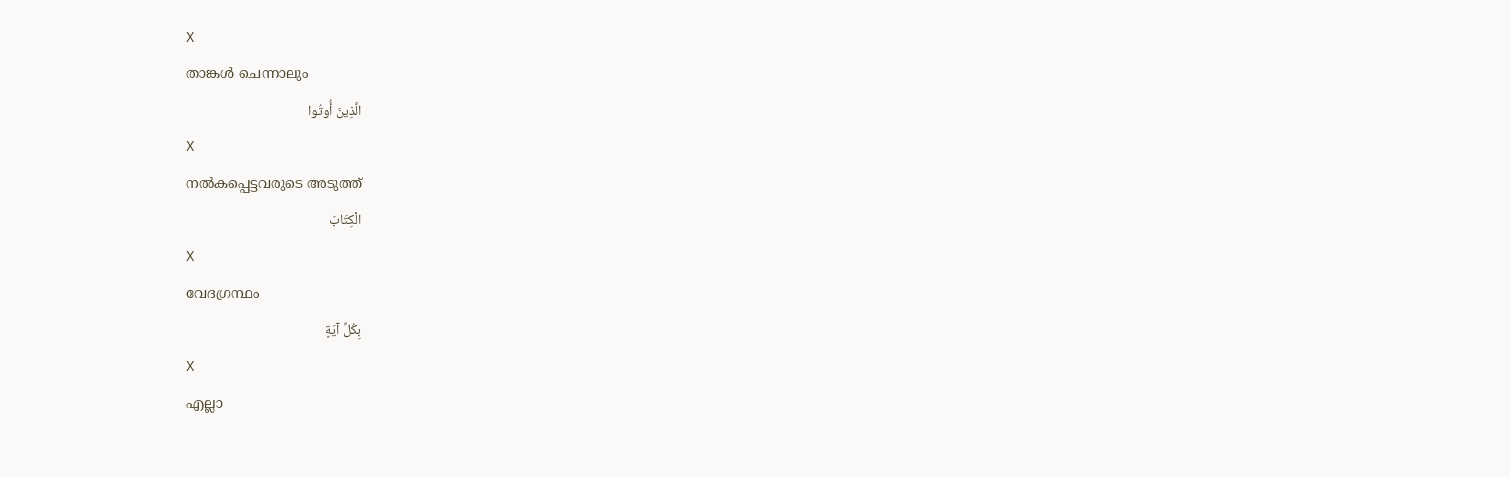X
താങ്കള്‍ ചെന്നാലും
الَّذِينَ أُوتُوا
X
നല്‍കപ്പെട്ടവരുടെ അടുത്ത്
الْكِتَابَ
X
വേദഗ്രന്ഥം
بِكُلِّ آيَةٍ
X
എല്ലാ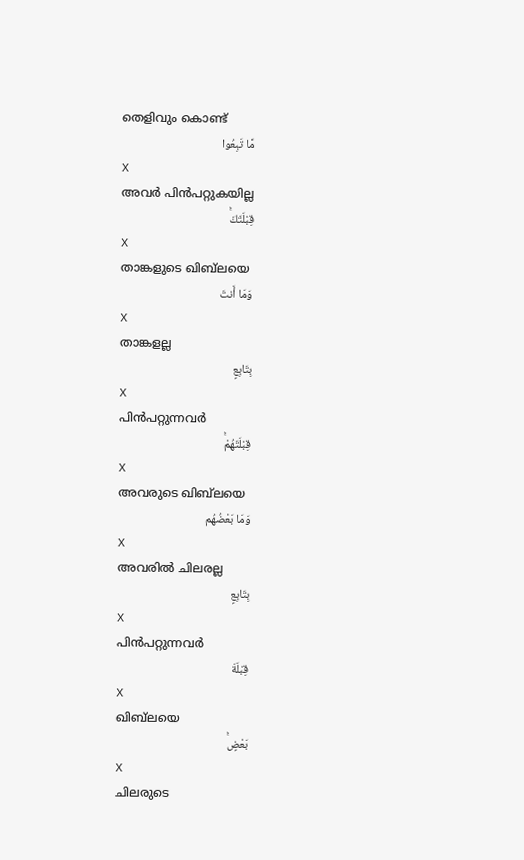തെളിവും കൊണ്ട്
مَّا تَبِعُوا
X
അവര്‍ പിന്‍പറ്റുകയില്ല
قِبْلَتَكَۚ
X
താങ്കളുടെ ഖിബ്‌ലയെ
وَمَا أَنتَ
X
താങ്കളല്ല
بِتَابِعٍ
X
പിന്‍പറ്റുന്നവര്‍
قِبْلَتَهُمْۚ
X
അവരുടെ ഖിബ്‌ലയെ
وَمَا بَعْضُهُم
X
അവരില്‍ ചിലരല്ല
بِتَابِعٍ
X
പിന്‍പറ്റുന്നവര്‍
قِبْلَةَ
X
ഖിബ്‌ലയെ
بَعْضٍۚ
X
ചിലരുടെ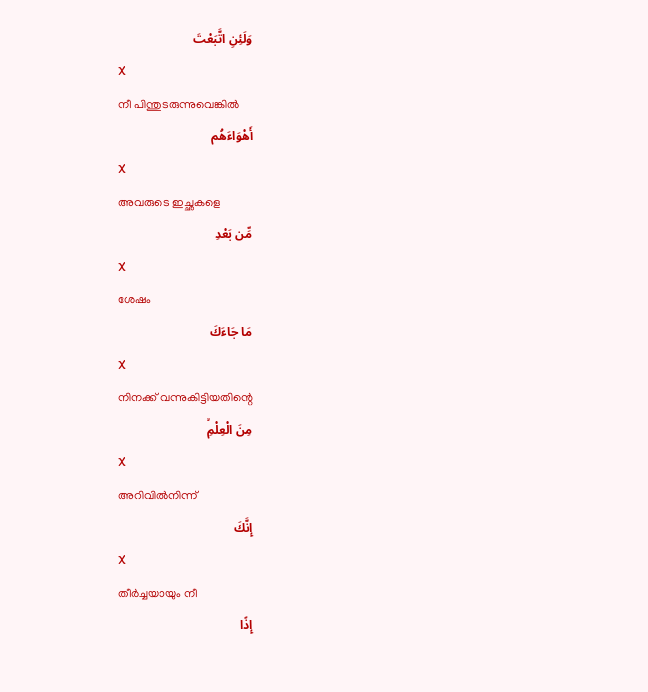وَلَئِنِ اتَّبَعْتَ
X
നീ പിന്തുടരുന്നുവെങ്കില്‍
أَهْوَاءَهُم
X
അവരുടെ ഇച്ഛകളെ
مِّن بَعْدِ
X
ശേഷം
مَا جَاءَكَ
X
നിനക്ക് വന്നുകിട്ടിയതിന്റെ
مِنَ الْعِلْمِۙ
X
അറിവില്‍നിന്ന്
إِنَّكَ
X
തീര്‍ച്ചയായും നീ
إِذًا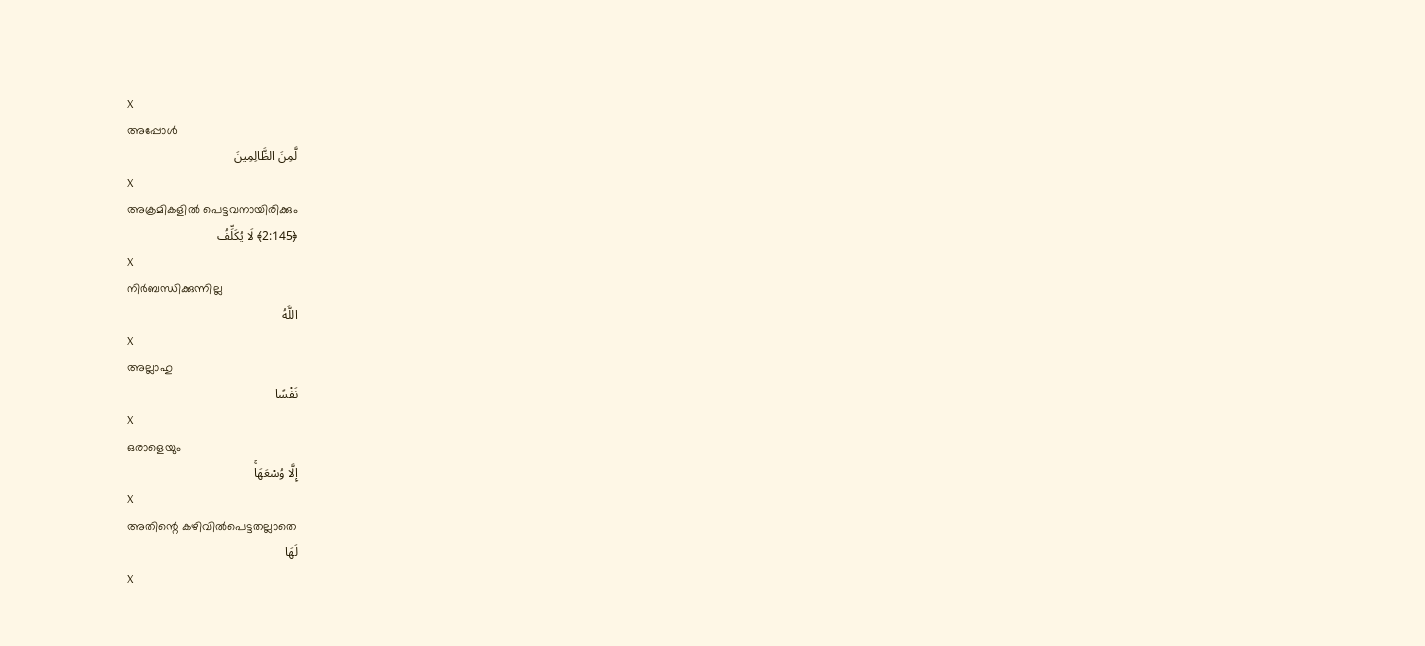X
അപ്പോള്‍
لَّمِنَ الظَّالِمِينَ
X
അക്രമികളില്‍ പെട്ടവനായിരിക്കും
﴿2:145﴾ لَا يُكَلِّفُ
X
നിര്‍ബന്ധിക്കുന്നില്ല
اللَّهُ
X
അല്ലാഹു
نَفْسًا
X
ഒരാളെയും
إِلَّا وُسْعَهَاۚ
X
അതിന്റെ കഴിവില്‍പെട്ടതല്ലാതെ
لَهَا
X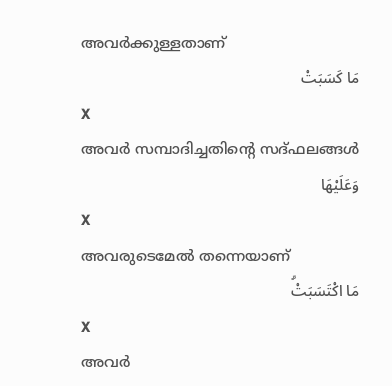അവര്‍ക്കുള്ളതാണ്
مَا كَسَبَتْ
X
അവര്‍ സമ്പാദിച്ചതിന്റെ സദ്ഫലങ്ങള്‍
وَعَلَيْهَا
X
അവരുടെമേല്‍ തന്നെയാണ്
مَا اكْتَسَبَتْۗ
X
അവര്‍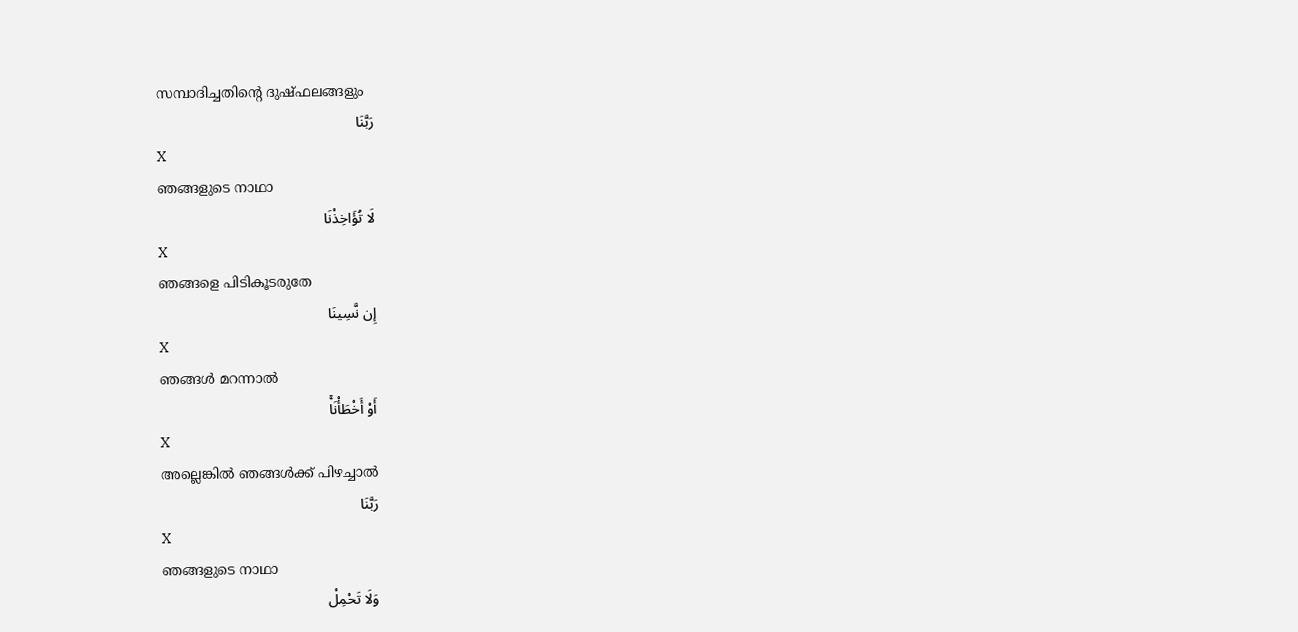സമ്പാദിച്ചതിന്റെ ദുഷ്ഫലങ്ങളും
رَبَّنَا
X
ഞങ്ങളുടെ നാഥാ
لَا تُؤَاخِذْنَا
X
ഞങ്ങളെ പിടികൂടരുതേ
إِن نَّسِينَا
X
ഞങ്ങള്‍ മറന്നാല്‍
أَوْ أَخْطَأْنَاۚ
X
അല്ലെങ്കില്‍ ഞങ്ങള്‍ക്ക് പിഴച്ചാല്‍
رَبَّنَا
X
ഞങ്ങളുടെ നാഥാ
وَلَا تَحْمِلْ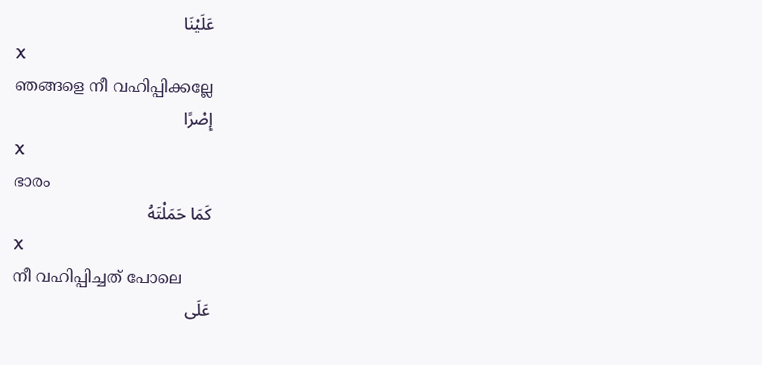عَلَيْنَا
X
ഞങ്ങളെ നീ വഹിപ്പിക്കല്ലേ
إِصْرًا
X
ഭാരം
كَمَا حَمَلْتَهُ
X
നീ വഹിപ്പിച്ചത് പോലെ
عَلَى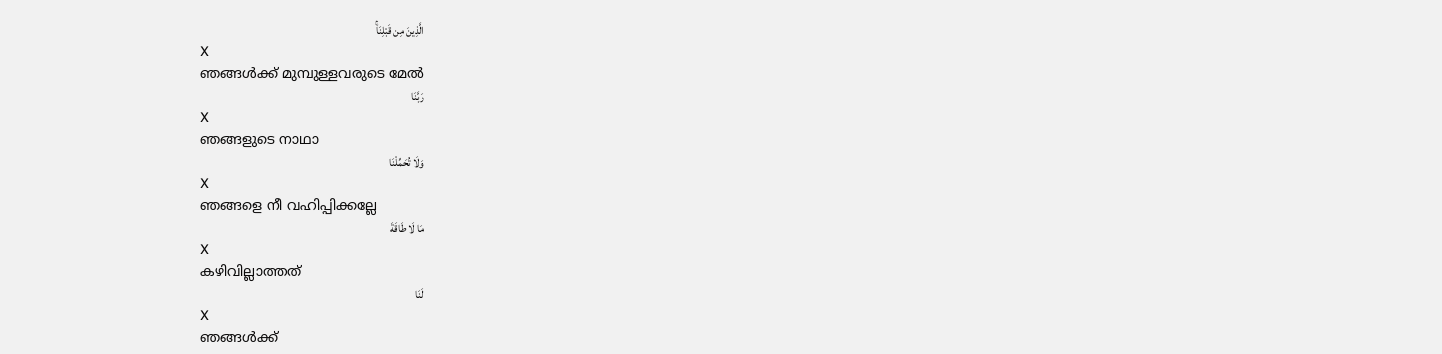الَّذِينَ مِن قَبْلِنَاۚ
X
ഞങ്ങള്‍ക്ക് മുമ്പുള്ളവരുടെ മേല്‍
رَبَّنَا
X
ഞങ്ങളുടെ നാഥാ
وَلَا تُحَمِّلْنَا
X
ഞങ്ങളെ നീ വഹിപ്പിക്കല്ലേ
مَا لَا طَاقَةَ
X
കഴിവില്ലാത്തത്
لَنَا
X
ഞങ്ങള്‍ക്ക്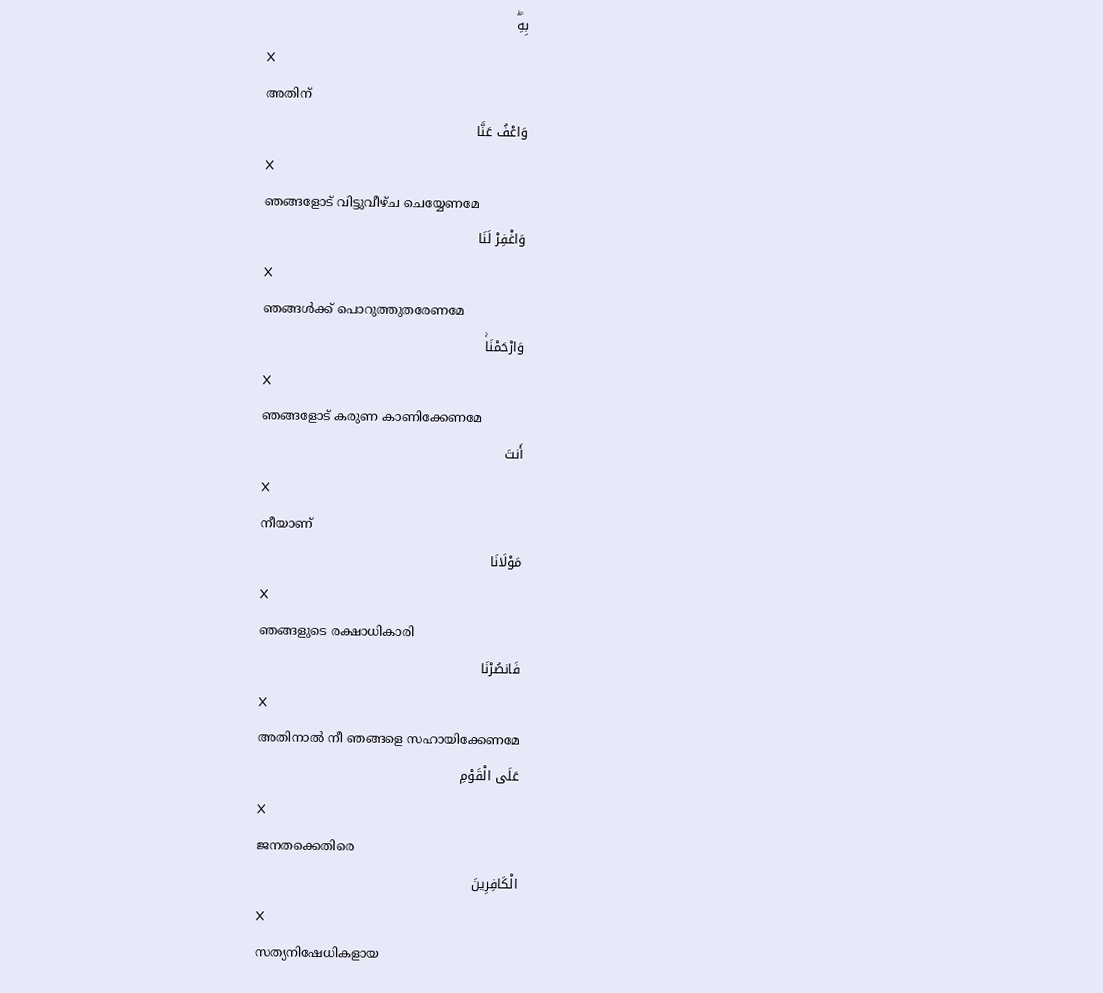بِهِۖ
X
അതിന്
وَاعْفُ عَنَّا
X
ഞങ്ങളോട് വിട്ടുവീഴ്ച ചെയ്യേണമേ
وَاغْفِرْ لَنَا
X
ഞങ്ങള്‍ക്ക് പൊറുത്തുതരേണമേ
وَارْحَمْنَاۚ
X
ഞങ്ങളോട് കരുണ കാണിക്കേണമേ
أَنتَ
X
നീയാണ്
مَوْلَانَا
X
ഞങ്ങളുടെ രക്ഷാധികാരി
فَانصُرْنَا
X
അതിനാല്‍ നീ ഞങ്ങളെ സഹായിക്കേണമേ
عَلَى الْقَوْمِ
X
ജനതക്കെതിരെ
الْكَافِرِينَ
X
സത്യനിഷേധികളായ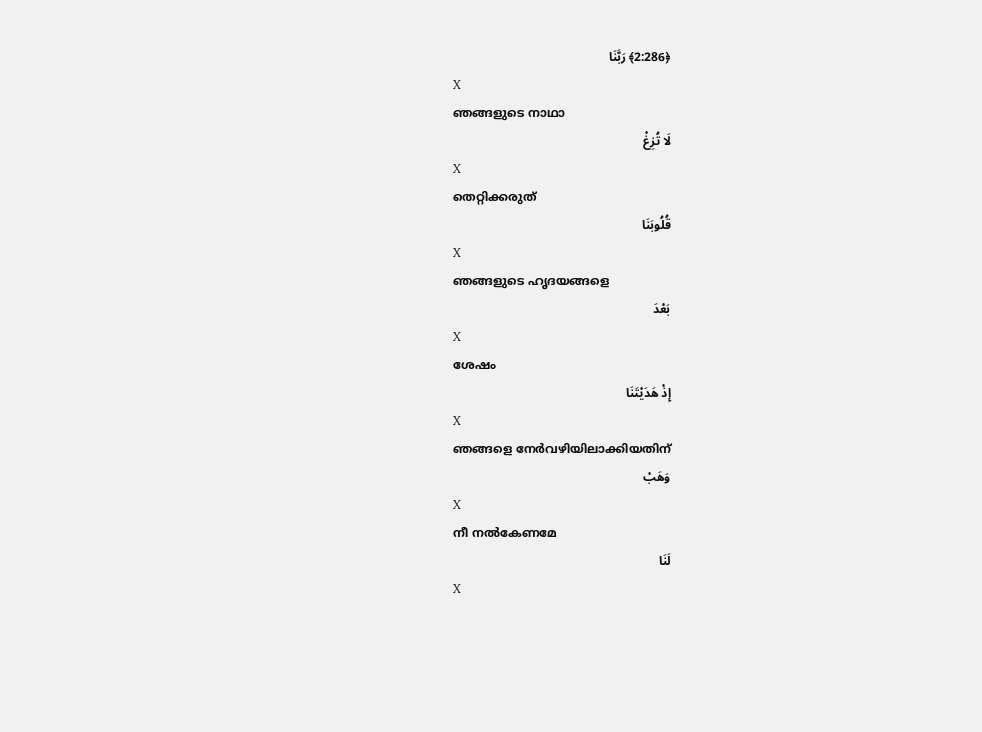﴿2:286﴾ رَبَّنَا
X
ഞങ്ങളുടെ നാഥാ
لَا تُزِغْ
X
തെറ്റിക്കരുത്
قُلُوبَنَا
X
ഞങ്ങളുടെ ഹൃദയങ്ങളെ
بَعْدَ
X
ശേഷം
إِذْ هَدَيْتَنَا
X
ഞങ്ങളെ നേര്‍വഴിയിലാക്കിയതിന്
وَهَبْ
X
നീ നല്‍കേണമേ
لَنَا
X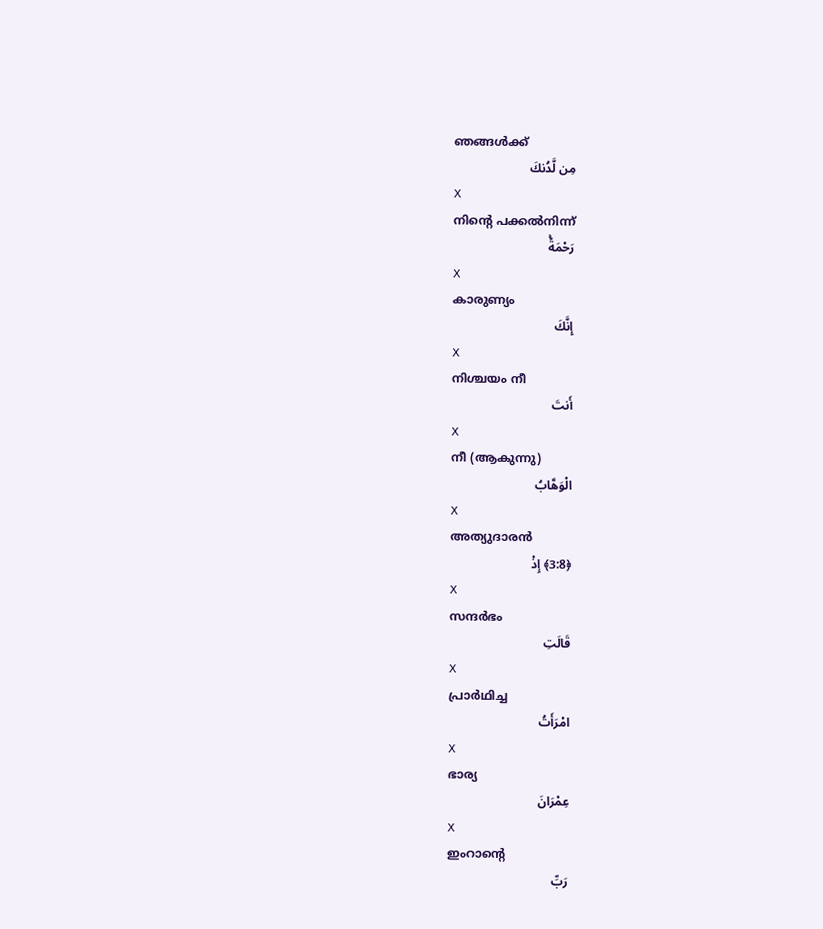ഞങ്ങള്‍ക്ക്
مِن لَّدُنكَ
X
നിന്റെ പക്കല്‍നിന്ന്
رَحْمَةًۚ
X
കാരുണ്യം
إِنَّكَ
X
നിശ്ചയം നീ
أَنتَ
X
നീ (ആകുന്നു)
الْوَهَّابُ
X
അത്യുദാരന്‍
﴿3:8﴾ إِذْ
X
സന്ദര്‍ഭം
قَالَتِ
X
പ്രാര്‍ഥിച്ച
امْرَأَتُ
X
ഭാര്യ
عِمْرَانَ
X
ഇംറാന്റെ
رَبِّ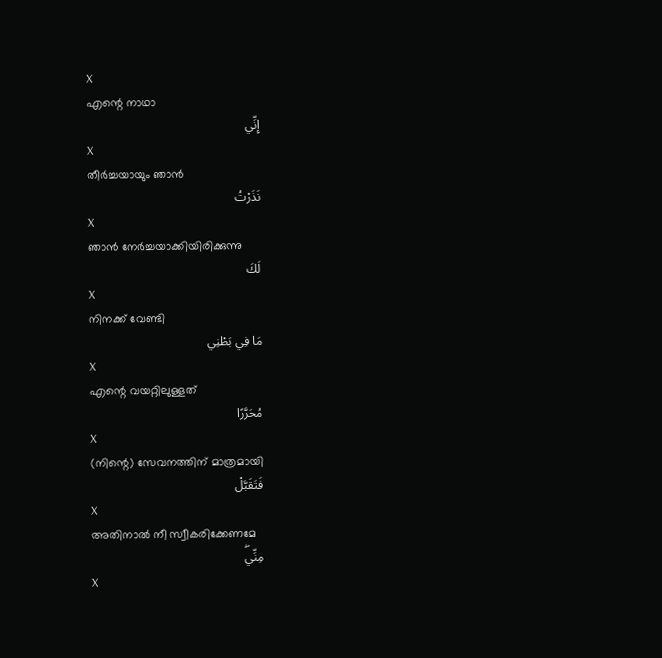X
എന്റെ നാഥാ
إِنِّي
X
തീര്‍ച്ചയായും ഞാന്‍
نَذَرْتُ
X
ഞാന്‍ നേര്‍ച്ചയാക്കിയിരിക്കുന്നു
لَكَ
X
നിനക്ക് വേണ്ടി
مَا فِي بَطْنِي
X
എന്റെ വയറ്റിലുള്ളത്
مُحَرَّرًا
X
(നിന്റെ) സേവനത്തിന് മാത്രമായി
فَتَقَبَّلْ
X
അതിനാല്‍ നീ സ്വീകരിക്കേണമേ
مِنِّيۖ
X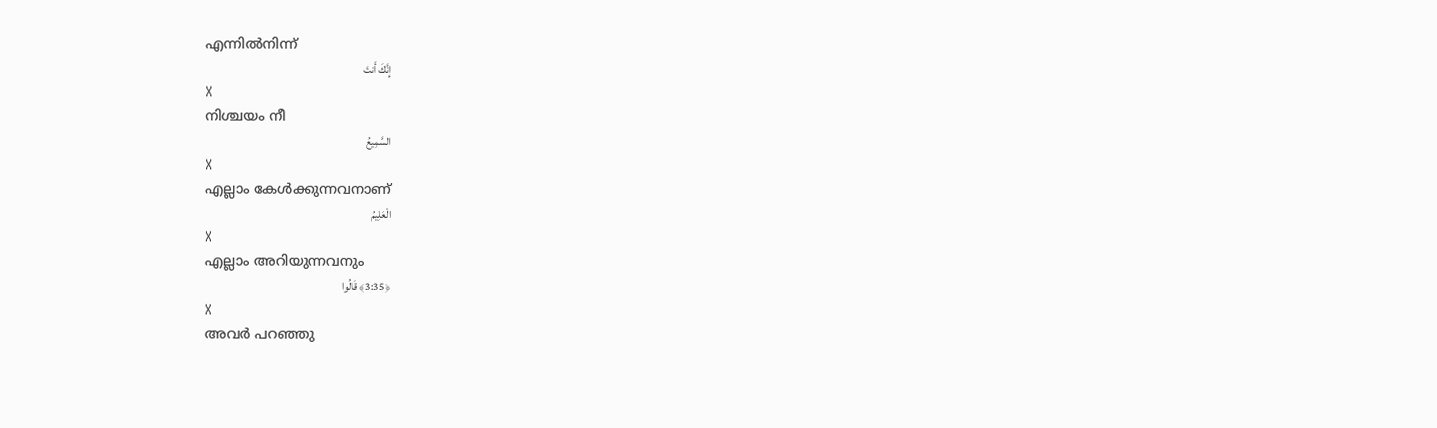എന്നില്‍നിന്ന്
إِنَّكَ أَنتَ
X
നിശ്ചയം നീ
السَّمِيعُ
X
എല്ലാം കേള്‍ക്കുന്നവനാണ്
الْعَلِيمُ
X
എല്ലാം അറിയുന്നവനും
﴿3:35﴾ قَالُوا
X
അവര്‍ പറഞ്ഞു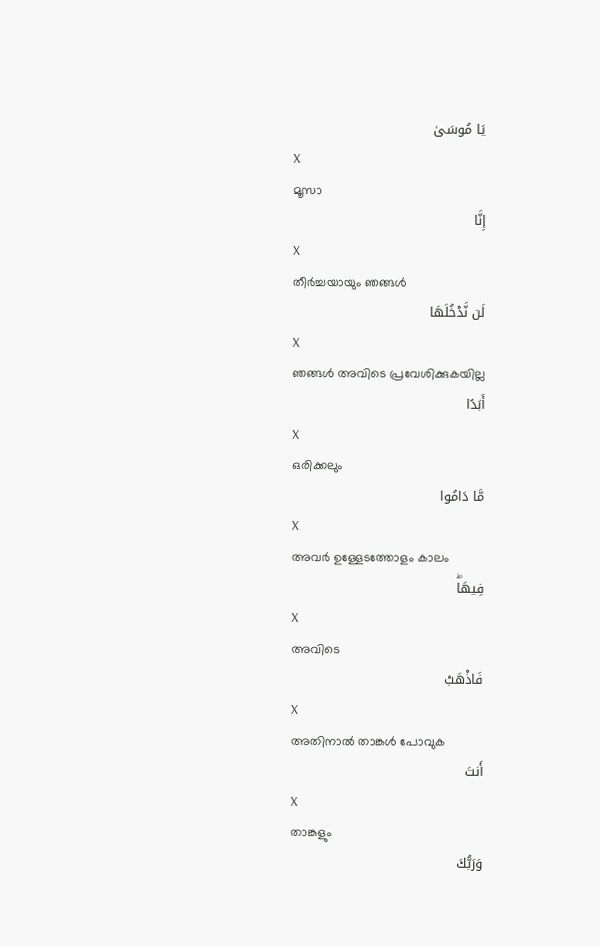يَا مُوسَىٰ
X
മൂസാ
إِنَّا
X
തീര്‍ച്ചയായും ഞങ്ങള്‍
لَن نَّدْخُلَهَا
X
ഞങ്ങള്‍ അവിടെ പ്രവേശിക്കുകയില്ല
أَبَدًا
X
ഒരിക്കലും
مَّا دَامُوا
X
അവര്‍ ഉള്ളേടത്തോളം കാലം
فِيهَاۖ
X
അവിടെ
فَاذْهَبْ
X
അതിനാല്‍ താങ്കള്‍ പോവുക
أَنتَ
X
താങ്കളും
وَرَبُّكَ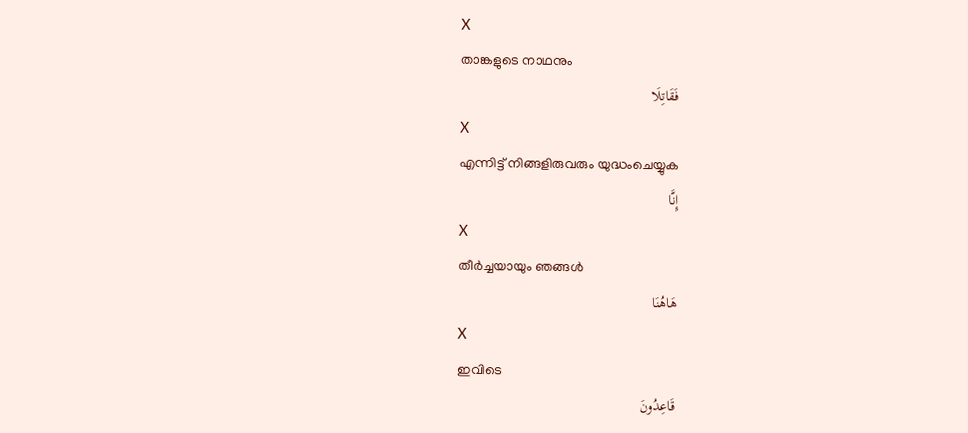X
താങ്കളുടെ നാഥനും
فَقَاتِلَا
X
എന്നിട്ട് നിങ്ങളിരുവരും യുദ്ധംചെയ്യുക
إِنَّا
X
തീര്‍ച്ചയായും ഞങ്ങള്‍
هَاهُنَا
X
ഇവിടെ
قَاعِدُونَ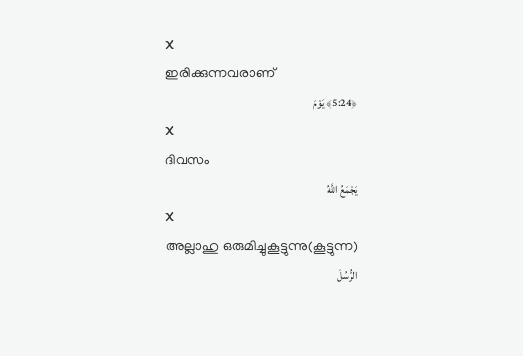X
ഇരിക്കുന്നവരാണ്
﴿5:24﴾ يَوْمَ
X
ദിവസം
يَجْمَعُ اللَّهُ
X
അല്ലാഹു ഒരുമിച്ചുകൂട്ടുന്നു(കൂട്ടുന്ന)
الرُّسُلَ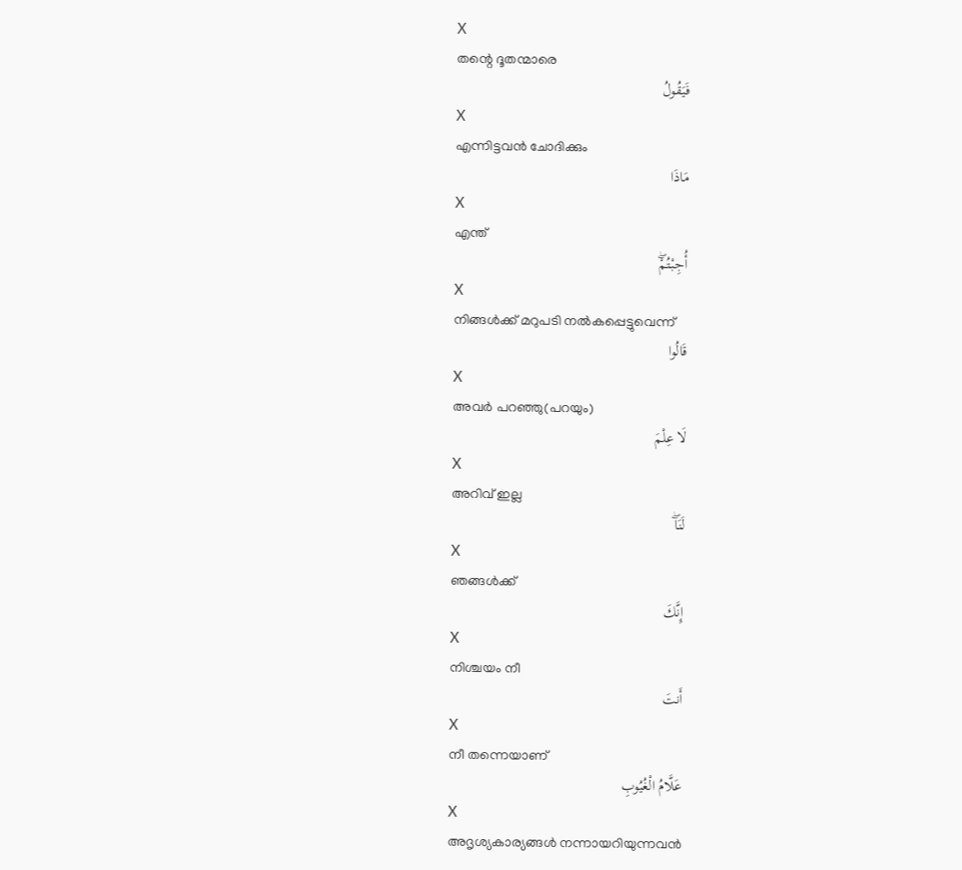X
തന്റെ ദൂതന്മാരെ
فَيَقُولُ
X
എന്നിട്ടവന്‍ ചോദിക്കും
مَاذَا
X
എന്ത്
أُجِبْتُمْۖ
X
നിങ്ങള്‍ക്ക് മറുപടി നല്‍കപ്പെട്ടുവെന്ന്
قَالُوا
X
അവര്‍ പറഞ്ഞു(പറയും)
لَا عِلْمَ
X
അറിവ് ഇല്ല
لَنَاۖ
X
ഞങ്ങള്‍ക്ക്
إِنَّكَ
X
നിശ്ചയം നീ
أَنتَ
X
നീ തന്നെയാണ്
عَلَّامُ الْغُيُوبِ
X
അദൃശ്യകാര്യങ്ങള്‍ നന്നായറിയുന്നവന്‍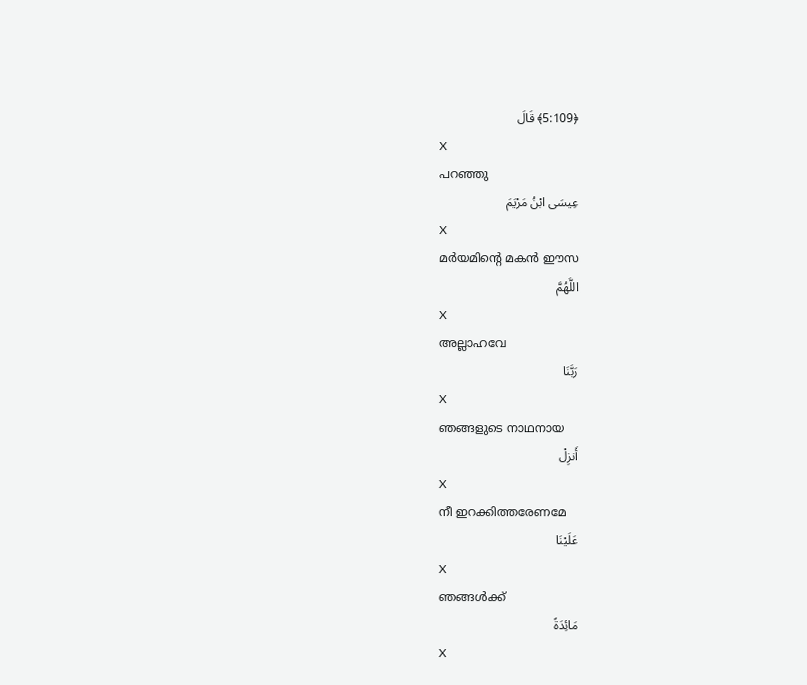﴿5:109﴾ قَالَ
X
പറഞ്ഞു
عِيسَى ابْنُ مَرْيَمَ
X
മര്‍യമിന്റെ മകന്‍ ഈസ
اللَّهُمَّ
X
അല്ലാഹവേ
رَبَّنَا
X
ഞങ്ങളുടെ നാഥനായ
أَنزِلْ
X
നീ ഇറക്കിത്തരേണമേ
عَلَيْنَا
X
ഞങ്ങള്‍ക്ക്
مَائِدَةً
X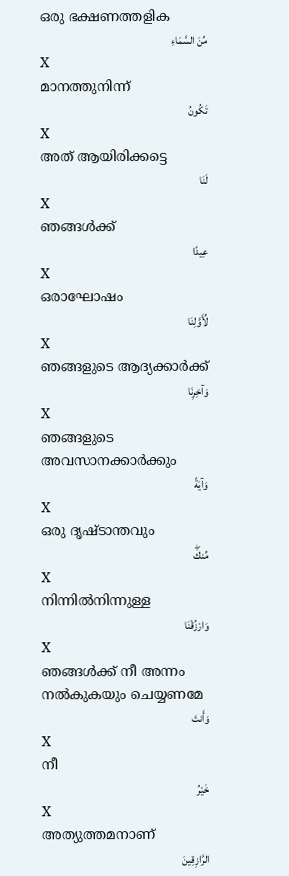ഒരു ഭക്ഷണത്തളിക
مِّنَ السَّمَاءِ
X
മാനത്തുനിന്ന്
تَكُونُ
X
അത് ആയിരിക്കട്ടെ
لَنَا
X
ഞങ്ങള്‍ക്ക്
عِيدًا
X
ഒരാഘോഷം
لِّأَوَّلِنَا
X
ഞങ്ങളുടെ ആദ്യക്കാര്‍ക്ക്
وَآخِرِنَا
X
ഞങ്ങളുടെ അവസാനക്കാര്‍ക്കും
وَآيَةً
X
ഒരു ദൃഷ്ടാന്തവും
مِّنكَۖ
X
നിന്നില്‍നിന്നുള്ള
وَارْزُقْنَا
X
ഞങ്ങള്‍ക്ക് നീ അന്നം നല്‍കുകയും ചെയ്യണമേ
وَأَنتَ
X
നീ
خَيْرُ
X
അത്യുത്തമനാണ്
الرَّازِقِينَ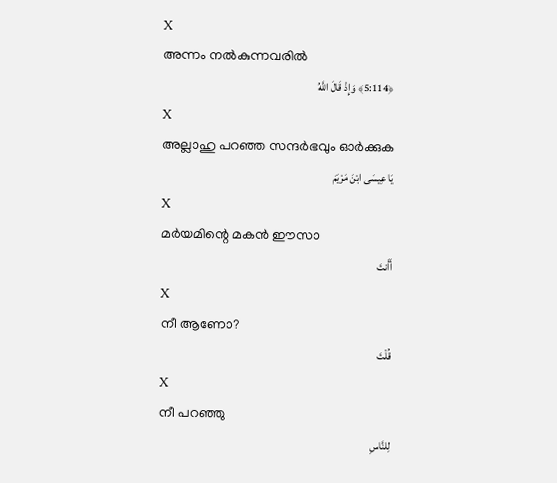X
അന്നം നല്‍കുന്നവരില്‍
﴿5:114﴾ وَإِذْ قَالَ اللَّهُ
X
അല്ലാഹു പറഞ്ഞ സന്ദര്‍ഭവും ഓര്‍ക്കുക
يَا عِيسَى ابْنَ مَرْيَمَ
X
മര്‍യമിന്റെ മകന്‍ ഈസാ
أَأَنتَ
X
നീ ആണോ?
قُلْتَ
X
നീ പറഞ്ഞു
لِلنَّاسِ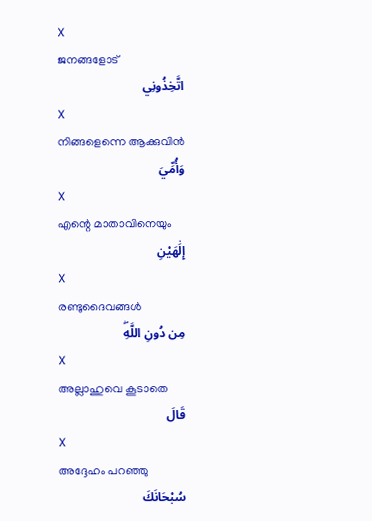X
ജനങ്ങളോട്
اتَّخِذُونِي
X
നിങ്ങളെന്നെ ആക്കുവിന്‍
وَأُمِّيَ
X
എന്റെ മാതാവിനെയും
إِلَٰهَيْنِ
X
രണ്ടുദൈവങ്ങള്‍
مِن دُونِ اللَّهِۖ
X
അല്ലാഹുവെ കൂടാതെ
قَالَ
X
അദ്ദേഹം പറഞ്ഞു
سُبْحَانَكَ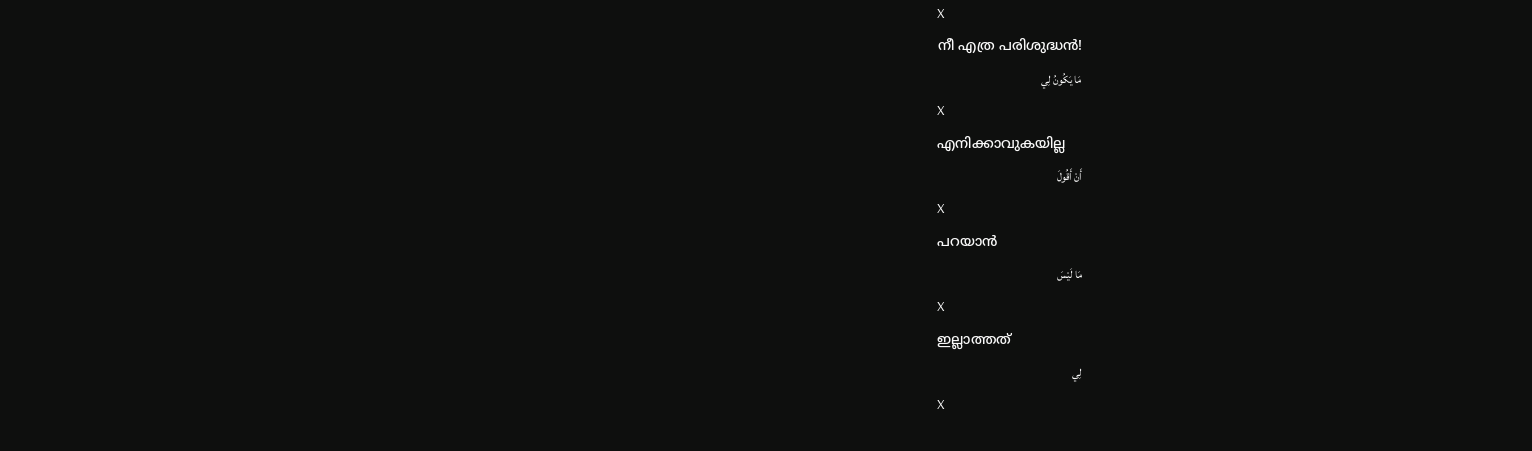X
നീ എത്ര പരിശുദ്ധന്‍!
مَا يَكُونُ لِي
X
എനിക്കാവുകയില്ല
أَنْ أَقُولَ
X
പറയാന്‍
مَا لَيْسَ
X
ഇല്ലാത്തത്
لِي
X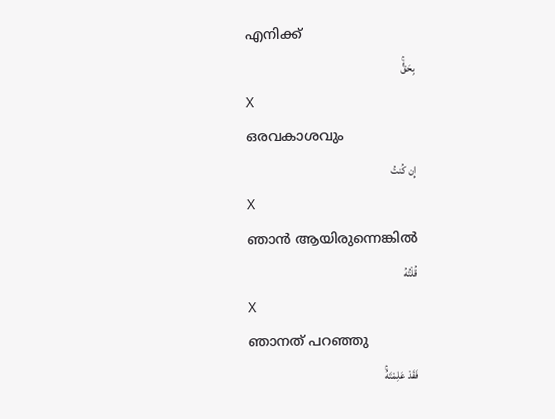എനിക്ക്
بِحَقٍّۚ
X
ഒരവകാശവും
إِن كُنتُ
X
ഞാന്‍ ആയിരുന്നെങ്കില്‍
قُلْتُهُ
X
ഞാനത് പറഞ്ഞു
فَقَدْ عَلِمْتَهُۚ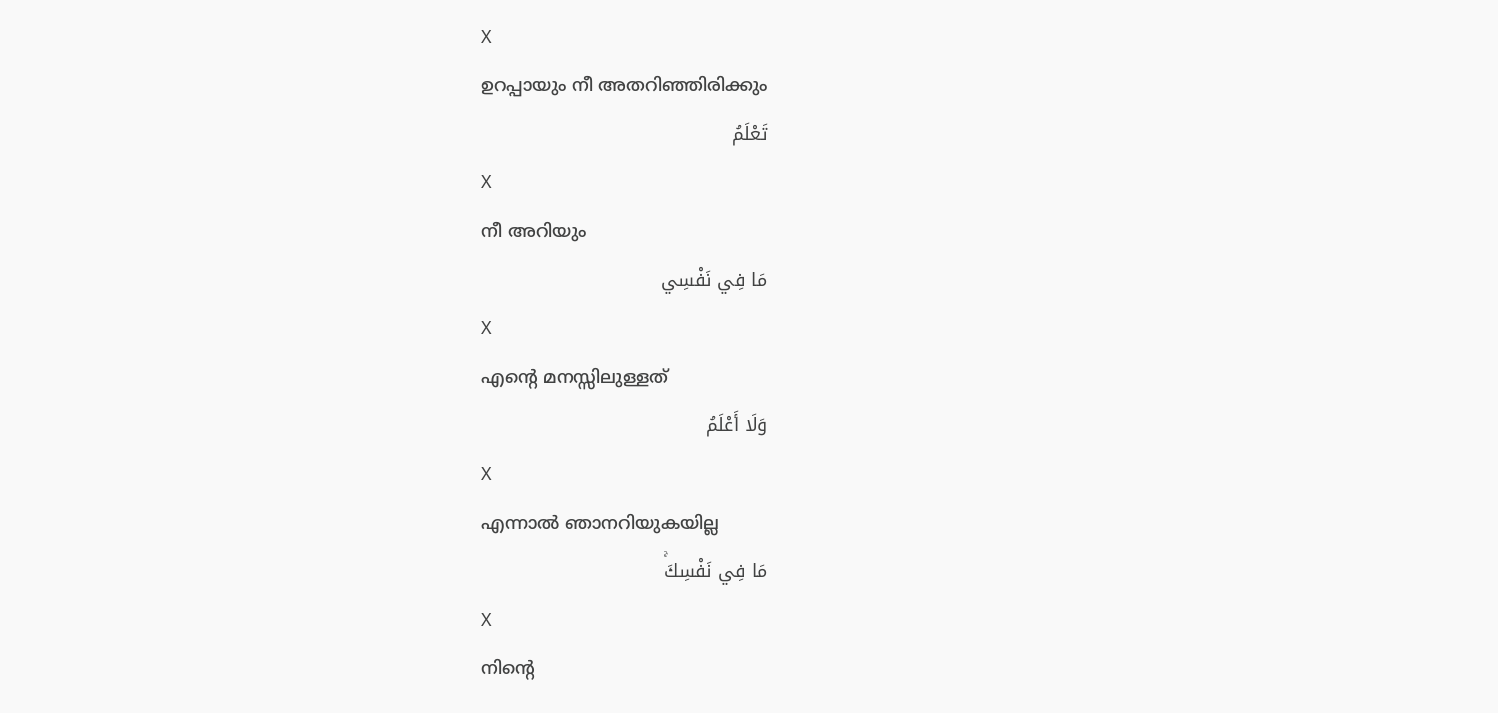X
ഉറപ്പായും നീ അതറിഞ്ഞിരിക്കും
تَعْلَمُ
X
നീ അറിയും
مَا فِي نَفْسِي
X
എന്റെ മനസ്സിലുള്ളത്
وَلَا أَعْلَمُ
X
എന്നാല്‍ ഞാനറിയുകയില്ല
مَا فِي نَفْسِكَۚ
X
നിന്റെ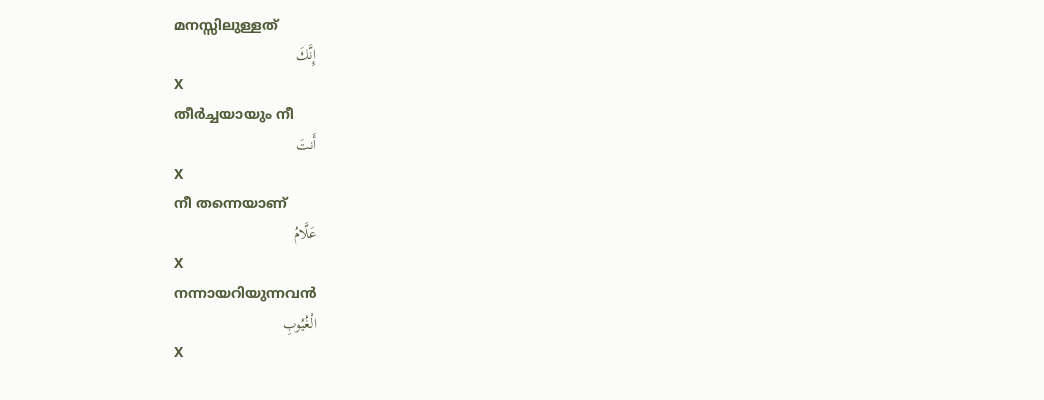മനസ്സിലുള്ളത്
إِنَّكَ
X
തീര്‍ച്ചയായും നീ
أَنتَ
X
നീ തന്നെയാണ്
عَلَّامُ
X
നന്നായറിയുന്നവന്‍
الْغُيُوبِ
X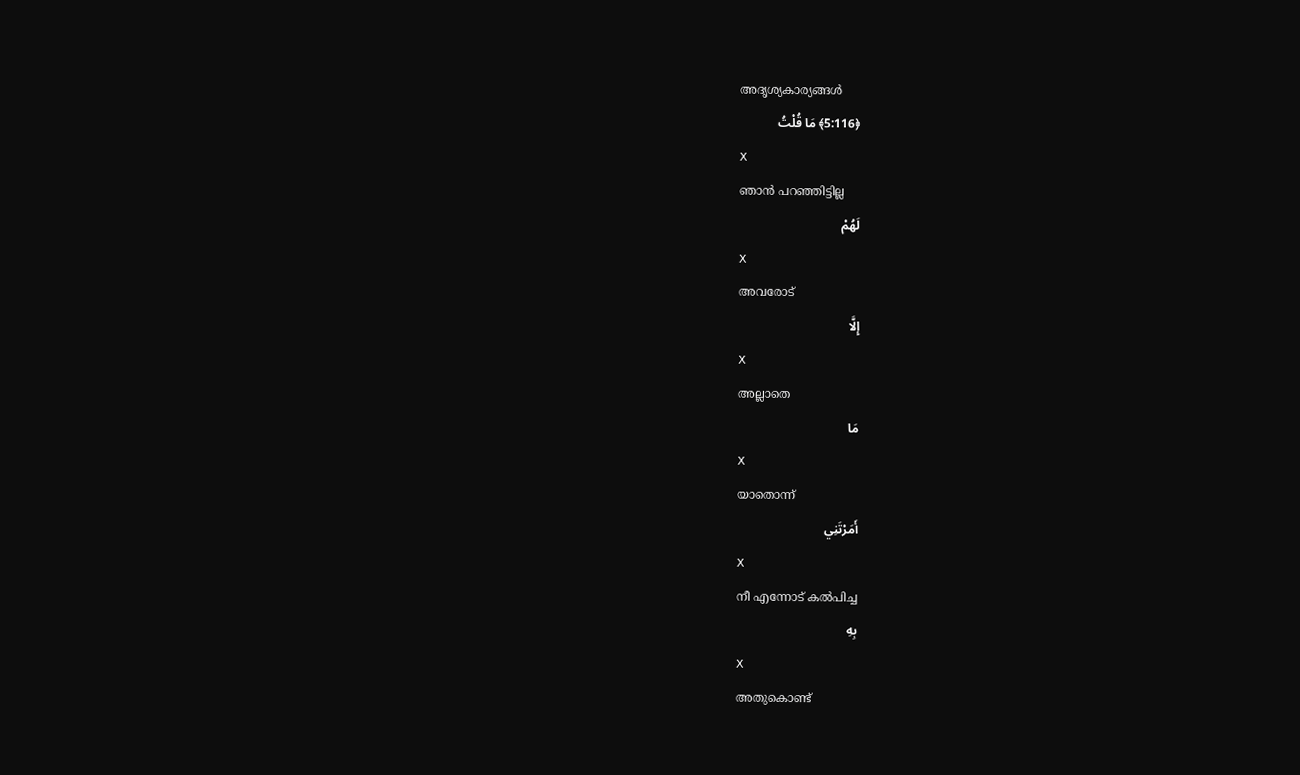അദൃശ്യകാര്യങ്ങള്‍
﴿5:116﴾ مَا قُلْتُ
X
ഞാന്‍ പറഞ്ഞിട്ടില്ല
لَهُمْ
X
അവരോട്
إِلَّا
X
അല്ലാതെ
مَا
X
യാതൊന്ന്
أَمَرْتَنِي
X
നീ എന്നോട് കല്‍പിച്ച
بِهِ
X
അതുകൊണ്ട്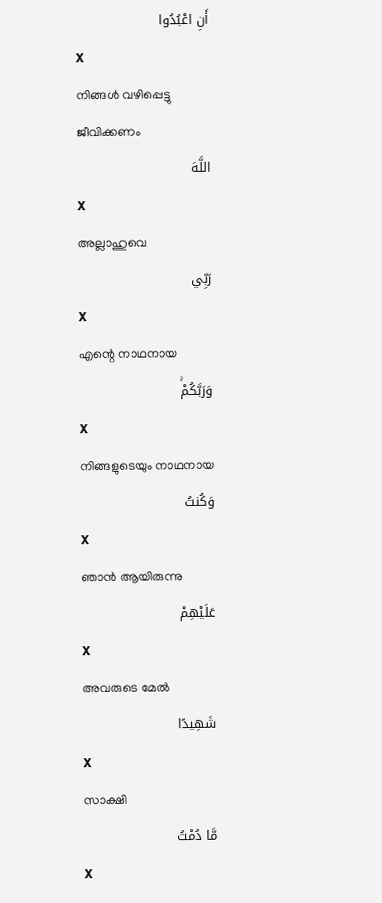أَنِ اعْبُدُوا
X
നിങ്ങള്‍ വഴിപ്പെട്ടു ജീവിക്കണം
اللَّهَ
X
അല്ലാഹുവെ
رَبِّي
X
എന്റെ നാഥനായ
وَرَبَّكُمْۚ
X
നിങ്ങളുടെയും നാഥനായ
وَكُنتُ
X
ഞാന്‍ ആയിരുന്നു
عَلَيْهِمْ
X
അവരുടെ മേല്‍
شَهِيدًا
X
സാക്ഷി
مَّا دُمْتُ
X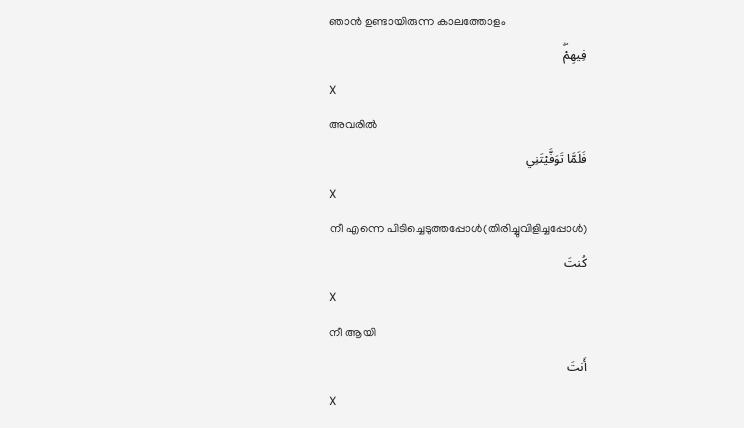ഞാന്‍ ഉണ്ടായിരുന്ന കാലത്തോളം
فِيهِمْۖ
X
അവരില്‍
فَلَمَّا تَوَفَّيْتَنِي
X
നീ എന്നെ പിടിച്ചെടുത്തപ്പോള്‍(തിരിച്ചുവിളിച്ചപ്പോള്‍)
كُنتَ
X
നീ ആയി
أَنتَ
X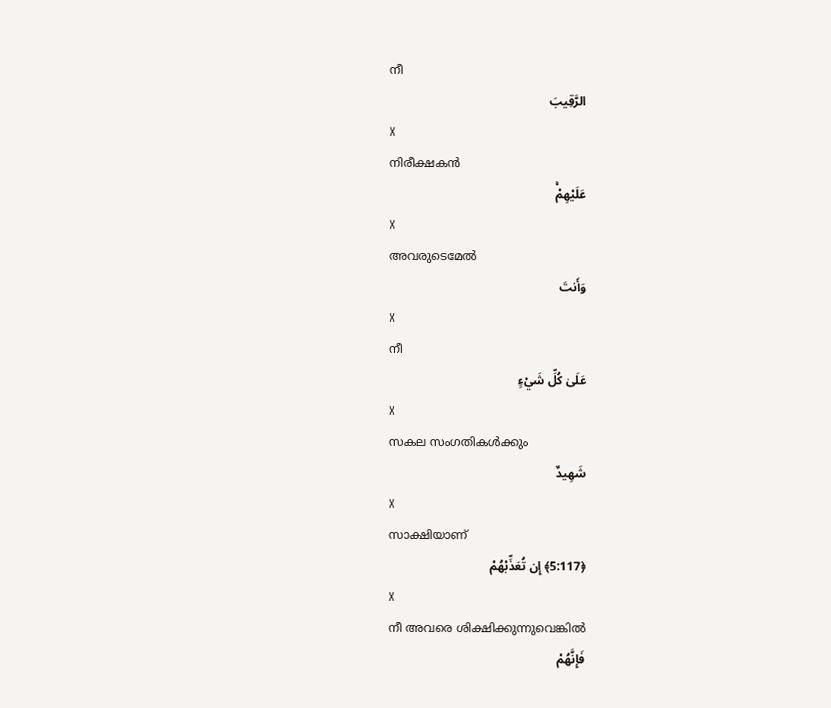നീ
الرَّقِيبَ
X
നിരീക്ഷകന്‍
عَلَيْهِمْۚ
X
അവരുടെമേല്‍
وَأَنتَ
X
നീ
عَلَىٰ كُلِّ شَيْءٍ
X
സകല സംഗതികള്‍ക്കും
شَهِيدٌ
X
സാക്ഷിയാണ്
﴿5:117﴾ إِن تُعَذِّبْهُمْ
X
നീ അവരെ ശിക്ഷിക്കുന്നുവെങ്കില്‍
فَإِنَّهُمْ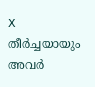X
തീര്‍ച്ചയായും അവര്‍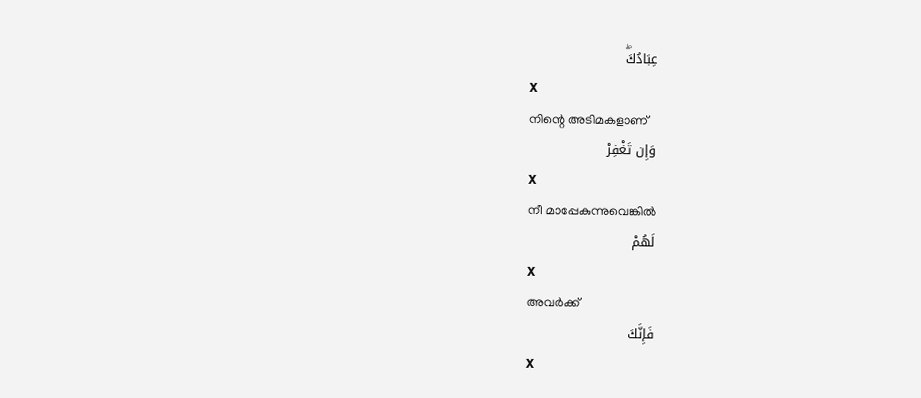عِبَادُكَۖ
X
നിന്റെ അടിമകളാണ്
وَإِن تَغْفِرْ
X
നീ മാപ്പേകുന്നുവെങ്കില്‍
لَهُمْ
X
അവര്‍ക്ക്
فَإِنَّكَ
X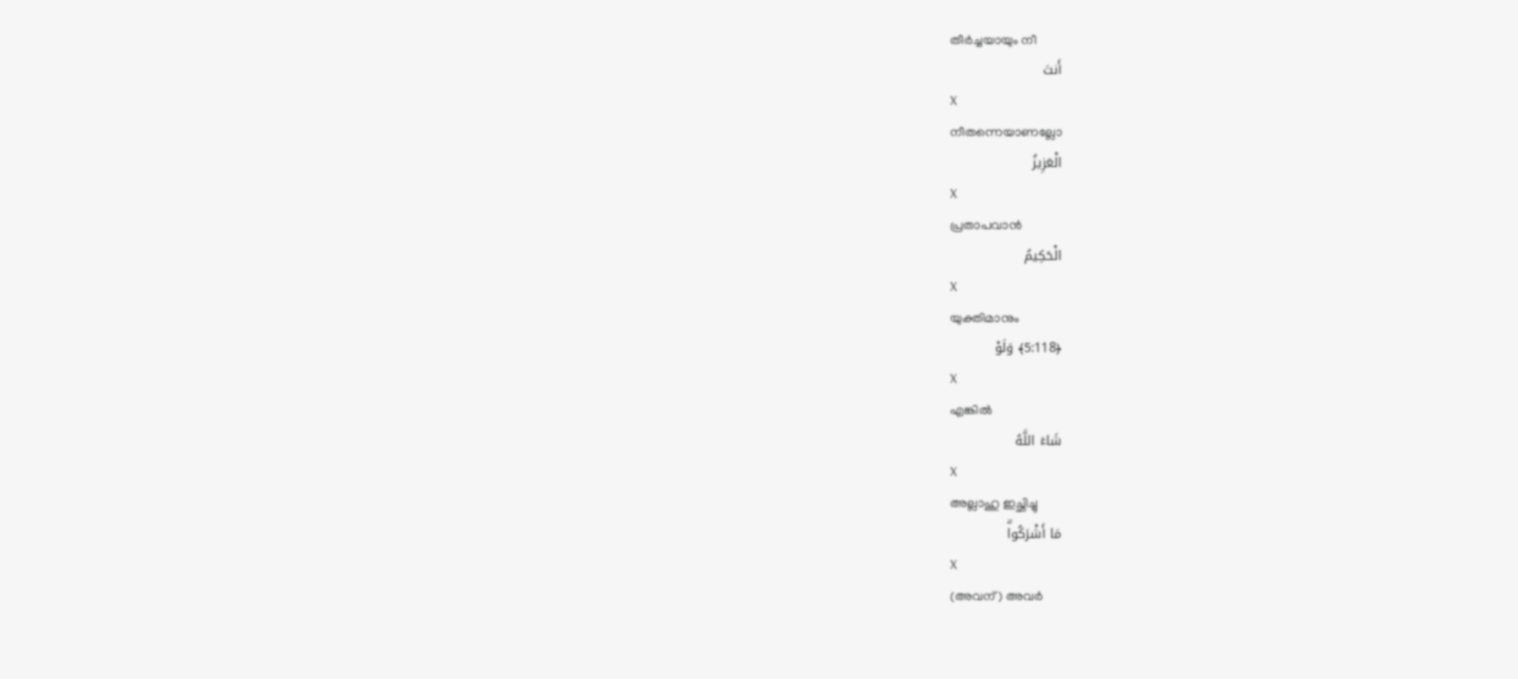തീര്‍ച്ചയായും നീ
أَنتَ
X
നീതന്നെയാണല്ലോ
الْعَزِيزُ
X
പ്രതാപവാന്‍
الْحَكِيمُ
X
യുക്തിമാനും
﴿5:118﴾ وَلَوْ
X
എങ്കില്‍
شَاءَ اللَّهُ
X
അല്ലാഹു ഇച്ഛിച്ചു
مَا أَشْرَكُواۗ
X
(അവന്) അവര്‍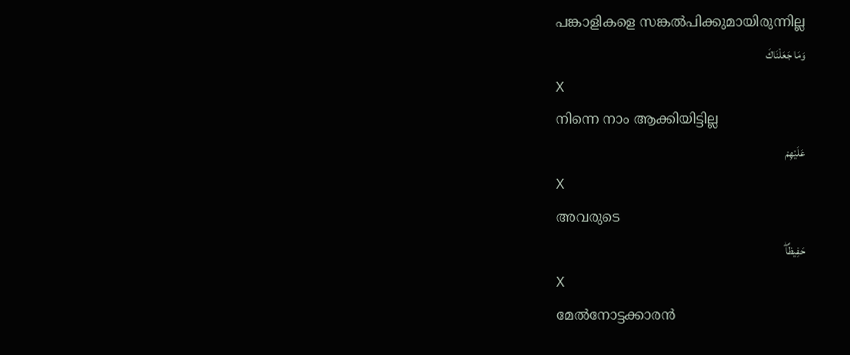പങ്കാളികളെ സങ്കല്‍പിക്കുമായിരുന്നില്ല
وَمَا جَعَلْنَاكَ
X
നിന്നെ നാം ആക്കിയിട്ടില്ല
عَلَيْهِمْ
X
അവരുടെ
حَفِيظًاۖ
X
മേല്‍നോട്ടക്കാരന്‍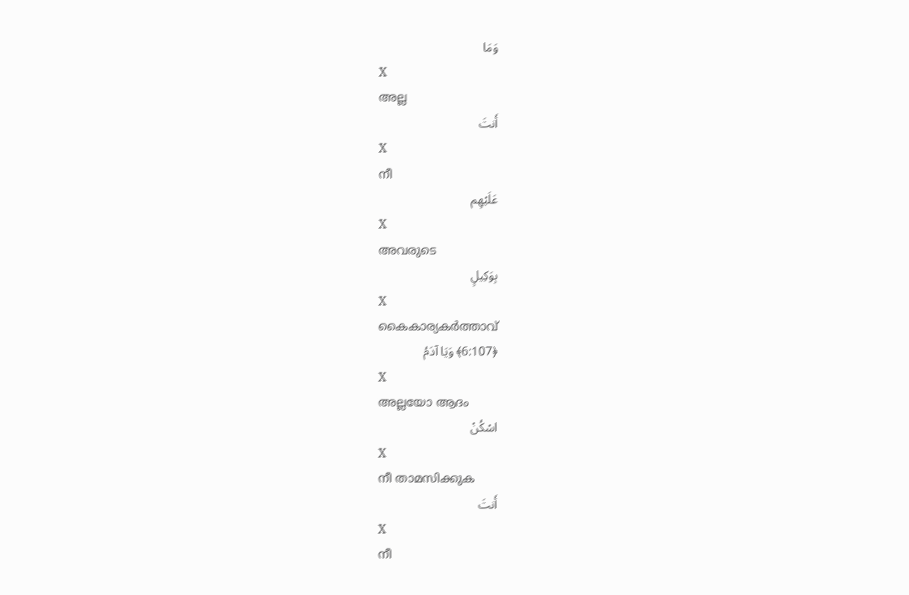وَمَا
X
അല്ല
أَنتَ
X
നീ
عَلَيْهِم
X
അവരുടെ
بِوَكِيلٍ
X
കൈകാര്യകര്‍ത്താവ്
﴿6:107﴾ وَيَا آدَمُ
X
അല്ലയോ ആദം
اسْكُنْ
X
നീ താമസിക്കുക
أَنتَ
X
നീ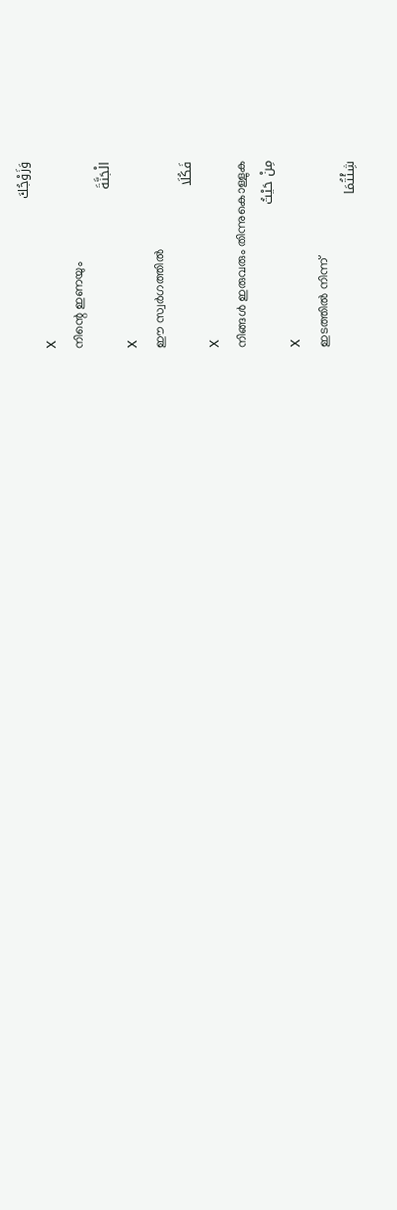وَزَوْجُكَ
X
നിന്റെ ഇണയും
الْجَنَّةَ
X
ഈ സ്വര്‍ഗത്തില്‍
فَكُلَا
X
നിങ്ങള്‍ ഇരുവരും തിന്നുകൊള്ളുക
مِنْ حَيْثُ
X
ഇടത്തില്‍ നിന്ന്
شِئْتُمَا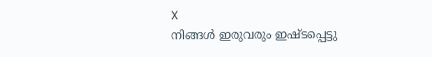X
നിങ്ങള്‍ ഇരുവരും ഇഷ്ടപ്പെട്ടു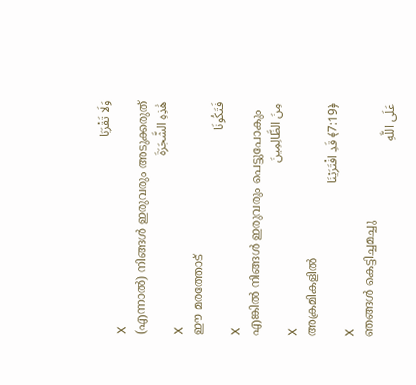وَلَا تَقْرَبَا
X
(എന്നാല്‍) നിങ്ങള്‍ ഇരുവരും അടുക്കരുത്
هَٰذِهِ الشَّجَرَةَ
X
ഈ മരത്തോട്
فَتَكُونَا
X
എങ്കില്‍ നിങ്ങള്‍ ഇരുവരും പെട്ടുപോകും
مِنَ الظَّالِمِينَ
X
അക്രമികളില്‍
﴿7:19﴾ قَدِ افْتَرَيْنَا
X
ഞങ്ങള്‍ കെട്ടിച്ചമച്ചു
عَلَى اللَّهِ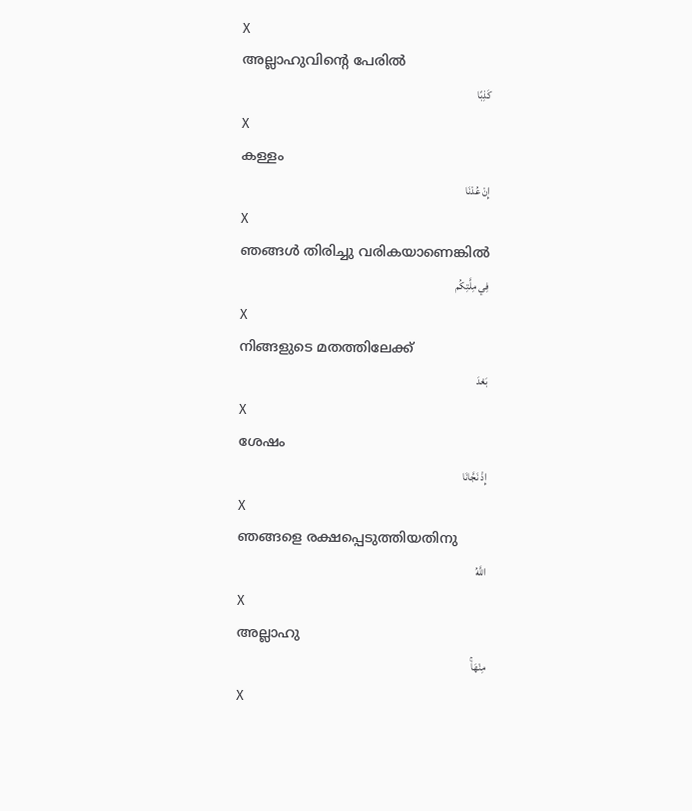X
അല്ലാഹുവിന്റെ പേരില്‍
كَذِبًا
X
കള്ളം
إِنْ عُدْنَا
X
ഞങ്ങള്‍ തിരിച്ചു വരികയാണെങ്കില്‍
فِي مِلَّتِكُم
X
നിങ്ങളുടെ മതത്തിലേക്ക്
بَعْدَ
X
ശേഷം
إِذْ نَجَّانَا
X
ഞങ്ങളെ രക്ഷപ്പെടുത്തിയതിനു
اللَّهُ
X
അല്ലാഹു
مِنْهَاۚ
X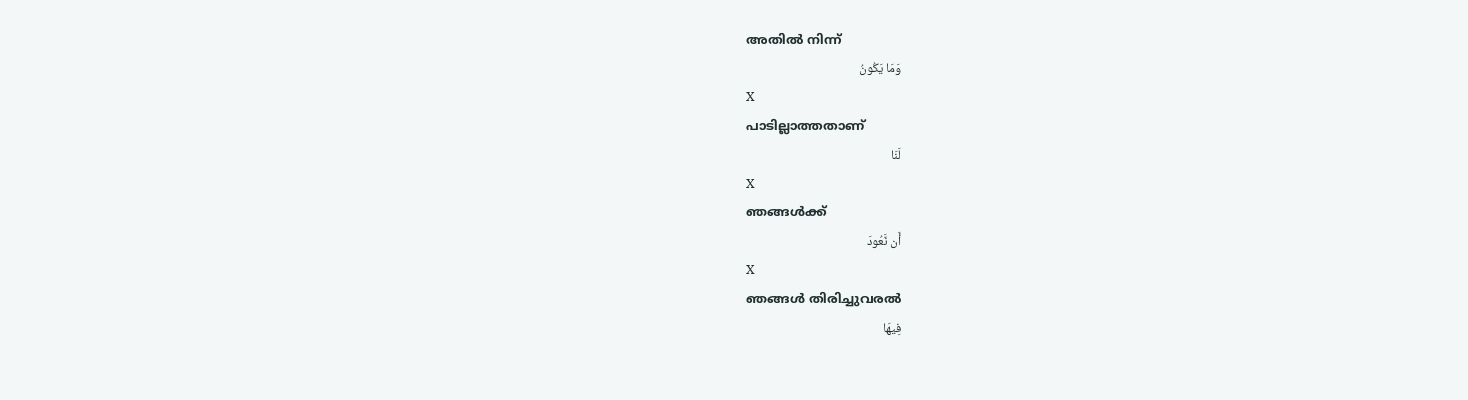അതില്‍ നിന്ന്
وَمَا يَكُونُ
X
പാടില്ലാത്തതാണ്
لَنَا
X
ഞങ്ങള്‍ക്ക്
أَن نَّعُودَ
X
ഞങ്ങള്‍ തിരിച്ചുവരല്‍
فِيهَا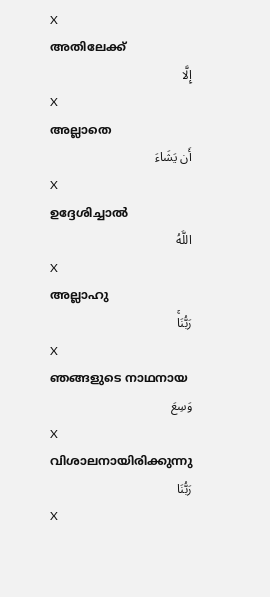X
അതിലേക്ക്
إِلَّا
X
അല്ലാതെ
أَن يَشَاءَ
X
ഉദ്ദേശിച്ചാല്‍
اللَّهُ
X
അല്ലാഹു
رَبُّنَاۚ
X
ഞങ്ങളുടെ നാഥനായ
وَسِعَ
X
വിശാലനായിരിക്കുന്നു
رَبُّنَا
X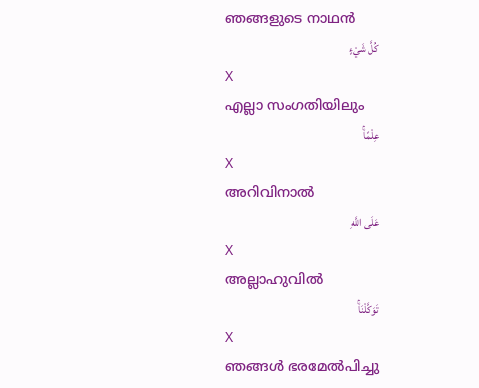ഞങ്ങളുടെ നാഥന്‍
كُلَّ شَيْءٍ
X
എല്ലാ സംഗതിയിലും
عِلْمًاۚ
X
അറിവിനാല്‍
عَلَى اللَّهِ
X
അല്ലാഹുവില്‍
تَوَكَّلْنَاۚ
X
ഞങ്ങള്‍ ഭരമേല്‍പിച്ചു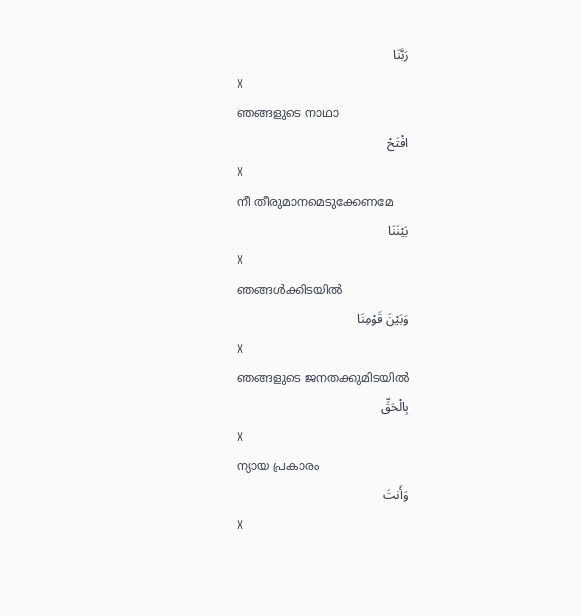رَبَّنَا
X
ഞങ്ങളുടെ നാഥാ
افْتَحْ
X
നീ തീരുമാനമെടുക്കേണമേ
بَيْنَنَا
X
ഞങ്ങള്‍ക്കിടയില്‍
وَبَيْنَ قَوْمِنَا
X
ഞങ്ങളുടെ ജനതക്കുമിടയില്‍
بِالْحَقِّ
X
ന്യായ പ്രകാരം
وَأَنتَ
X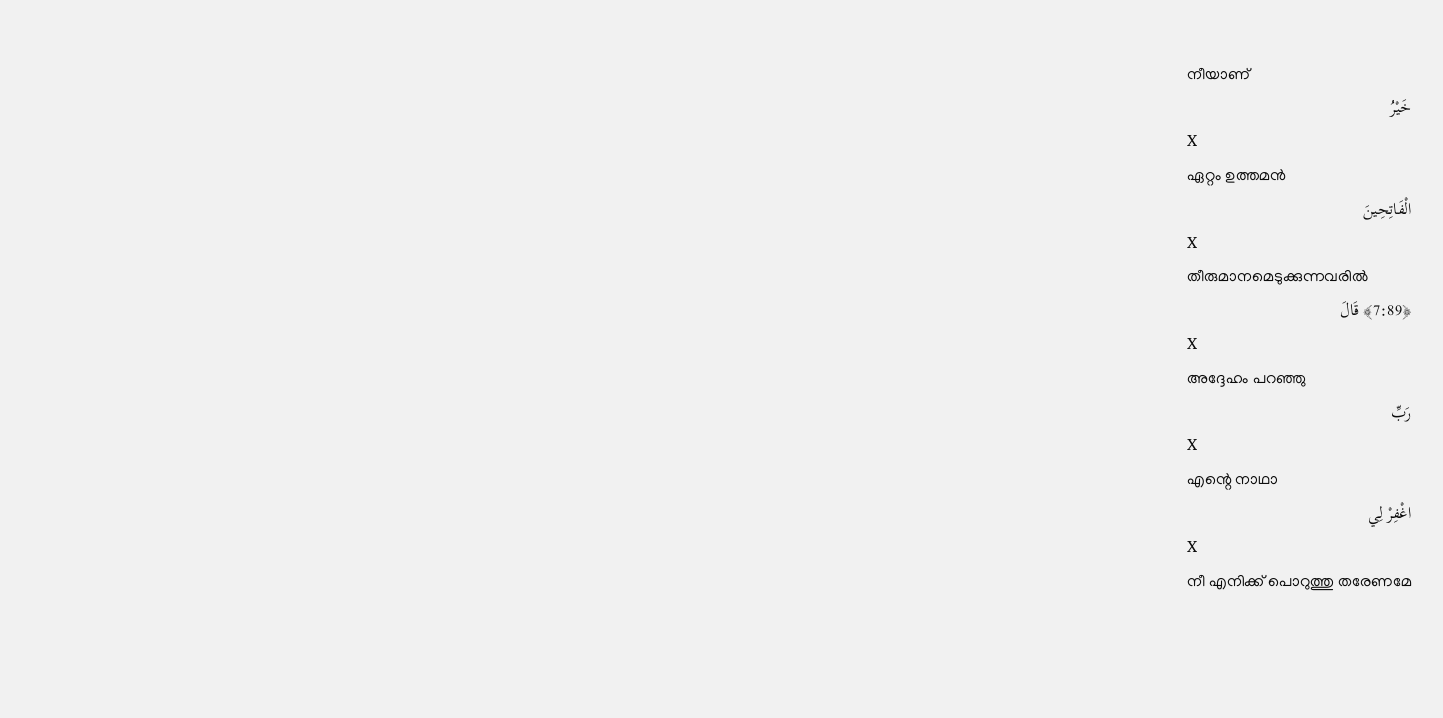നീയാണ്
خَيْرُ
X
ഏറ്റം ഉത്തമന്‍
الْفَاتِحِينَ
X
തീരുമാനമെടുക്കുന്നവരില്‍
﴿7:89﴾ قَالَ
X
അദ്ദേഹം പറഞ്ഞു
رَبِّ
X
എന്റെ നാഥാ
اغْفِرْ لِي
X
നീ എനിക്ക് പൊറുത്തു തരേണമേ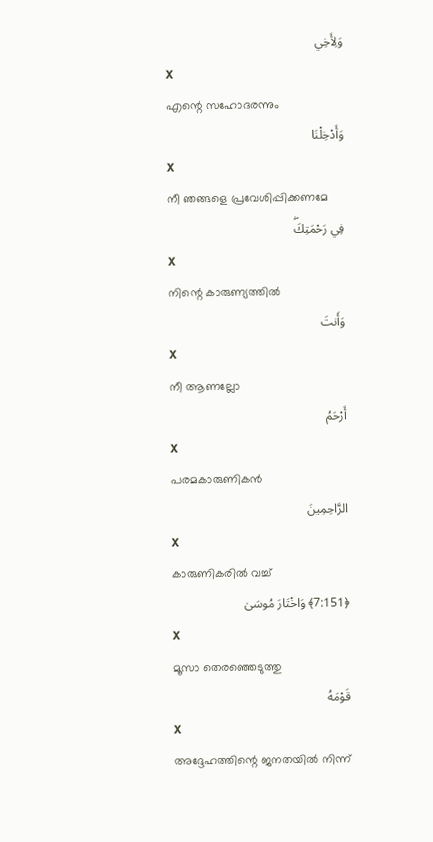وَلِأَخِي
X
എന്റെ സഹോദരന്നും
وَأَدْخِلْنَا
X
നീ ഞങ്ങളെ പ്രവേശിപ്പിക്കണമേ
فِي رَحْمَتِكَۖ
X
നിന്റെ കാരുണ്യത്തില്‍
وَأَنتَ
X
നീ ആണല്ലോ
أَرْحَمُ
X
പരമകാരുണികന്‍
الرَّاحِمِينَ
X
കാരുണികരില്‍ വച്ച്
﴿7:151﴾ وَاخْتَارَ مُوسَىٰ
X
മൂസാ തെരഞ്ഞെടുത്തു
قَوْمَهُ
X
അദ്ദേഹത്തിന്റെ ജനതയില്‍ നിന്ന്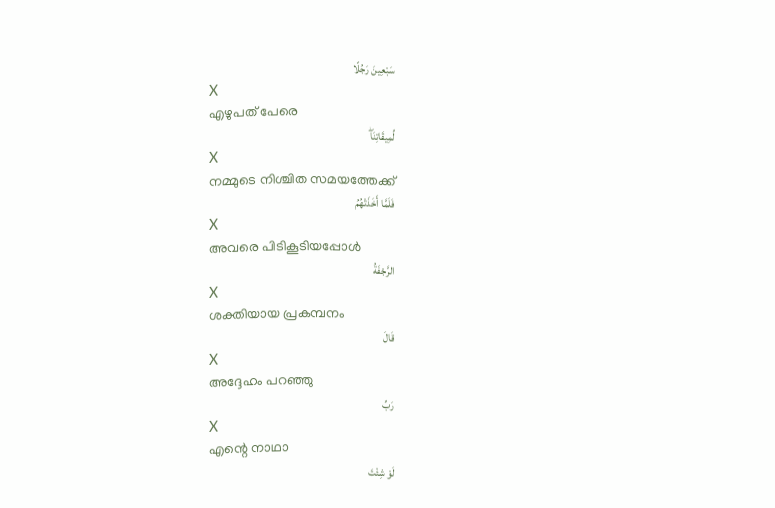سَبْعِينَ رَجُلًا
X
എഴുപത് പേരെ
لِّمِيقَاتِنَاۖ
X
നമ്മുടെ നിശ്ചിത സമയത്തേക്ക്
فَلَمَّا أَخَذَتْهُمُ
X
അവരെ പിടികൂടിയപ്പോള്‍
الرَّجْفَةُ
X
ശക്തിയായ പ്രകമ്പനം
قَالَ
X
അദ്ദേഹം പറഞ്ഞു
رَبِّ
X
എന്റെ നാഥാ
لَوْ شِئْتَ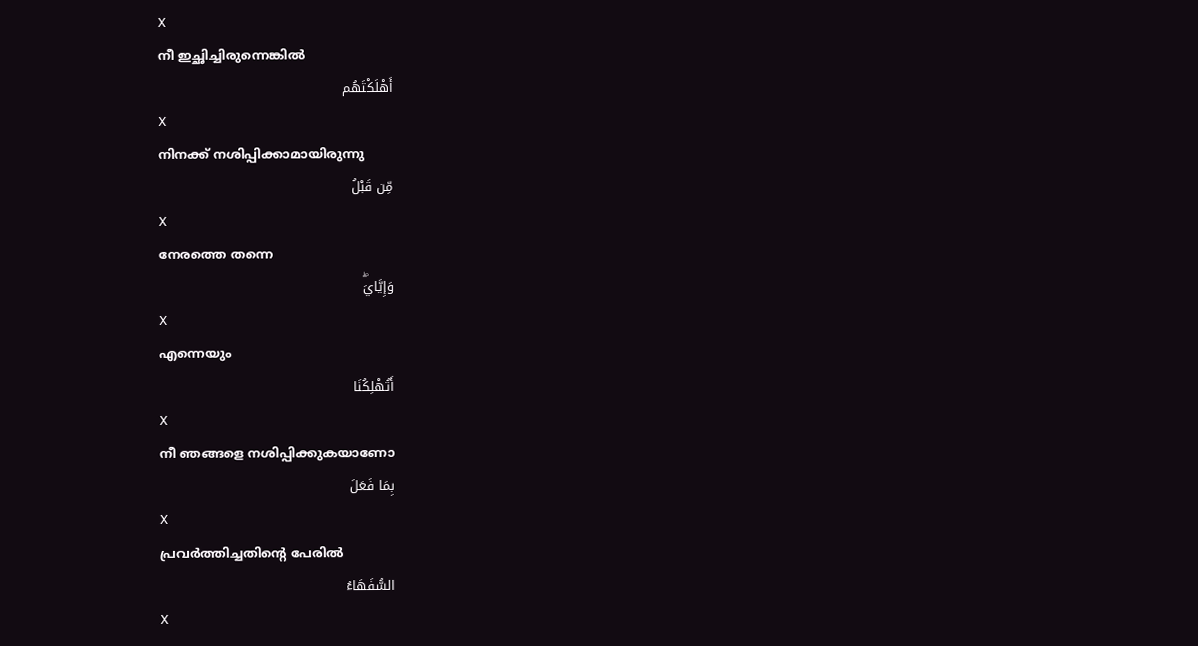X
നീ ഇച്ഛിച്ചിരുന്നെങ്കില്‍
أَهْلَكْتَهُم
X
നിനക്ക് നശിപ്പിക്കാമായിരുന്നു
مِّن قَبْلُ
X
നേരത്തെ തന്നെ
وَإِيَّايَۖ
X
എന്നെയും
أَتُهْلِكُنَا
X
നീ ഞങ്ങളെ നശിപ്പിക്കുകയാണോ
بِمَا فَعَلَ
X
പ്രവര്‍ത്തിച്ചതിന്റെ പേരില്‍
السُّفَهَاءُ
X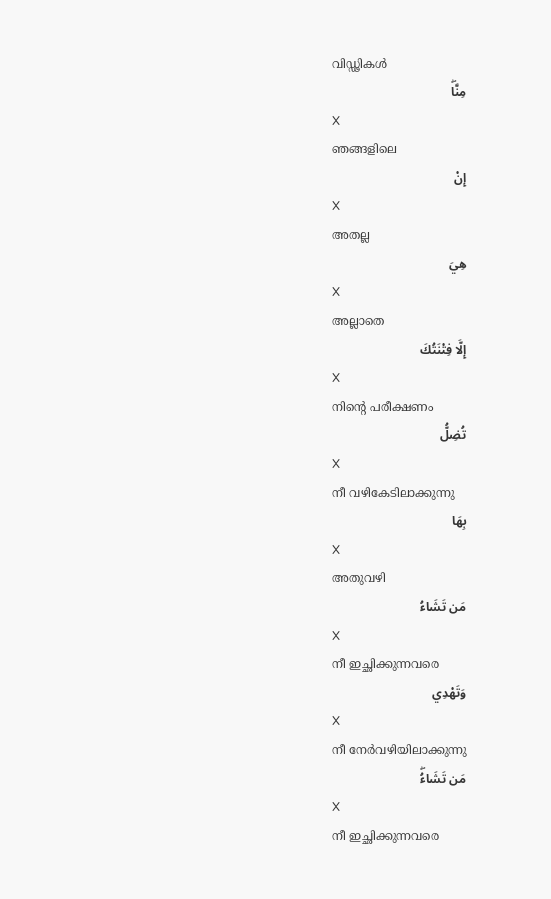വിഡ്ഢികള്‍
مِنَّاۖ
X
ഞങ്ങളിലെ
إِنْ
X
അതല്ല
هِيَ
X
അല്ലാതെ
إِلَّا فِتْنَتُكَ
X
നിന്റെ പരീക്ഷണം
تُضِلُّ
X
നീ വഴികേടിലാക്കുന്നു
بِهَا
X
അതുവഴി
مَن تَشَاءُ
X
നീ ഇച്ഛിക്കുന്നവരെ
وَتَهْدِي
X
നീ നേര്‍വഴിയിലാക്കുന്നു
مَن تَشَاءُۖ
X
നീ ഇച്ഛിക്കുന്നവരെ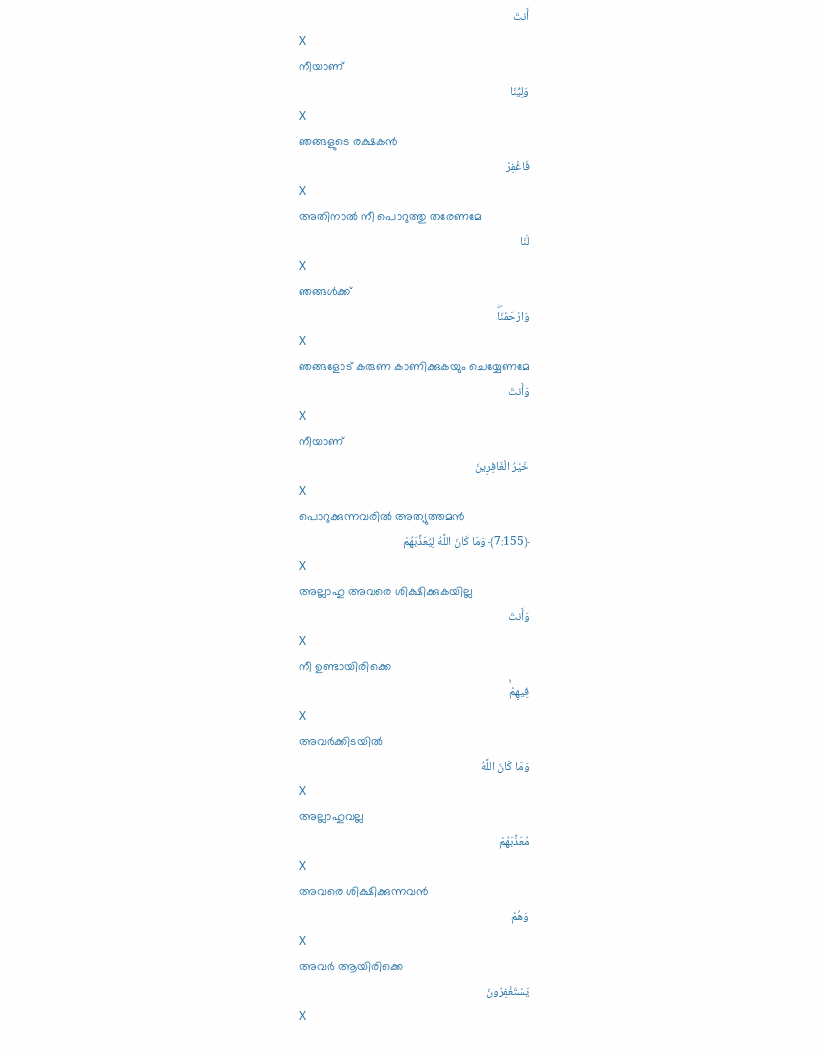أَنتَ
X
നീയാണ്
وَلِيُّنَا
X
ഞങ്ങളുടെ രക്ഷകന്‍
فَاغْفِرْ
X
അതിനാല്‍ നീ പൊറുത്തു തരേണമേ
لَنَا
X
ഞങ്ങള്‍ക്ക്
وَارْحَمْنَاۖ
X
ഞങ്ങളോട് കരുണ കാണിക്കുകയും ചെയ്യേണമേ
وَأَنتَ
X
നീയാണ്
خَيْرُ الْغَافِرِينَ
X
പൊറുക്കുന്നവരില്‍ അത്യുത്തമന്‍
﴿7:155﴾ وَمَا كَانَ اللَّهُ لِيُعَذِّبَهُمْ
X
അല്ലാഹു അവരെ ശിക്ഷിക്കുകയില്ല
وَأَنتَ
X
നീ ഉണ്ടായിരിക്കെ
فِيهِمْۚ
X
അവര്‍ക്കിടയില്‍
وَمَا كَانَ اللَّهُ
X
അല്ലാഹുവല്ല
مُعَذِّبَهُمْ
X
അവരെ ശിക്ഷിക്കുന്നവന്‍
وَهُمْ
X
അവര്‍ ആയിരിക്കെ
يَسْتَغْفِرُونَ
X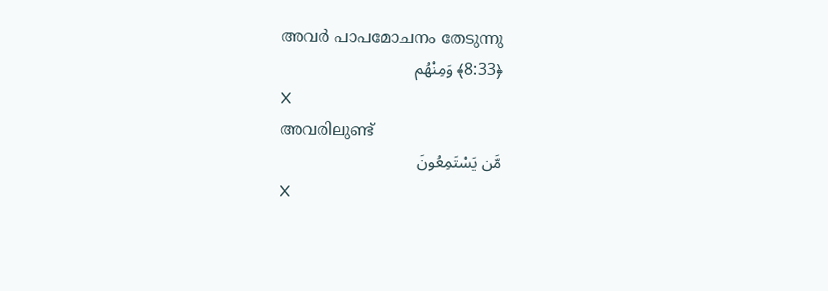അവര്‍ പാപമോചനം തേടുന്നു
﴿8:33﴾ وَمِنْهُم
X
അവരിലുണ്ട്
مَّن يَسْتَمِعُونَ
X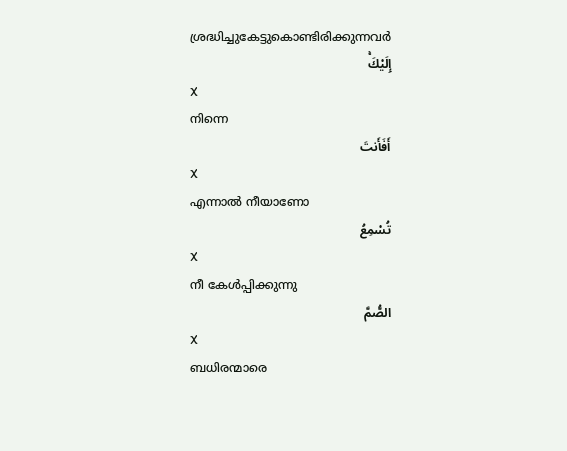ശ്രദ്ധിച്ചുകേട്ടുകൊണ്ടിരിക്കുന്നവര്‍
إِلَيْكَۚ
X
നിന്നെ
أَفَأَنتَ
X
എന്നാല്‍ നീയാണോ
تُسْمِعُ
X
നീ കേള്‍പ്പിക്കുന്നു
الصُّمَّ
X
ബധിരന്മാരെ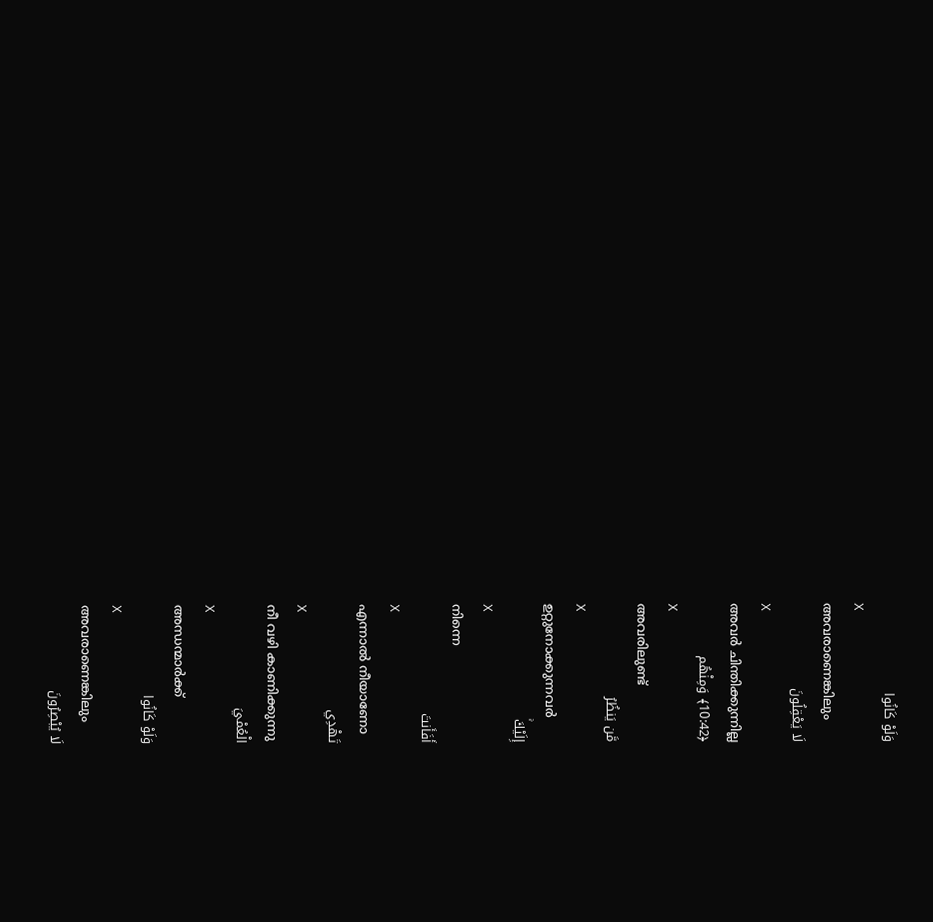وَلَوْ كَانُوا
X
അവരാണെങ്കിലും
لَا يَعْقِلُونَ
X
അവര്‍ ചിന്തിക്കുന്നില്ല
﴿10:42﴾ وَمِنْهُم
X
അവരിലുണ്ട്
مَّن يَنظُرُ
X
ഉറ്റുനോക്കുന്നവര്‍
إِلَيْكَۚ
X
നിന്നെ
أَفَأَنتَ
X
എന്നാല്‍ നീയാണോ
تَهْدِي
X
നീ വഴി കാണിക്കുന്നു
الْعُمْيَ
X
അന്ധന്മാര്‍ക്ക്
وَلَوْ كَانُوا
X
അവരാണെങ്കിലും
لَا يُبْصِرُونَ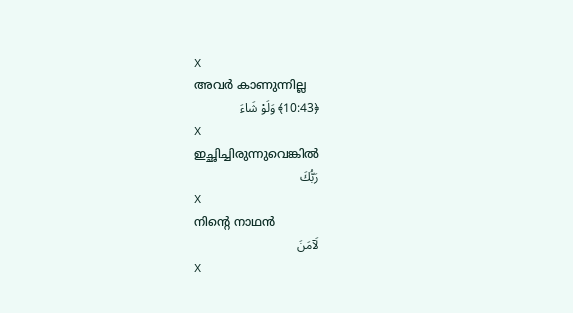X
അവര്‍ കാണുന്നില്ല
﴿10:43﴾ وَلَوْ شَاءَ
X
ഇച്ഛിച്ചിരുന്നുവെങ്കില്‍
رَبُّكَ
X
നിന്റെ നാഥന്‍
لَآمَنَ
X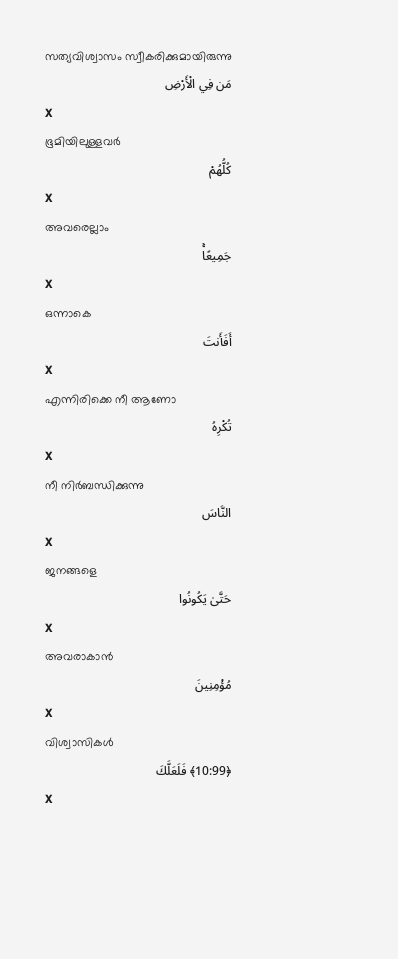സത്യവിശ്വാസം സ്വീകരിക്കുമായിരുന്നു
مَن فِي الْأَرْضِ
X
ഭൂമിയിലുള്ളവര്‍
كُلُّهُمْ
X
അവരെല്ലാം
جَمِيعًاۚ
X
ഒന്നാകെ
أَفَأَنتَ
X
എന്നിരിക്കെ നീ ആണോ
تُكْرِهُ
X
നീ നിര്‍ബന്ധിക്കുന്നു
النَّاسَ
X
ജനങ്ങളെ
حَتَّىٰ يَكُونُوا
X
അവരാകാന്‍
مُؤْمِنِينَ
X
വിശ്വാസികള്‍
﴿10:99﴾ فَلَعَلَّكَ
X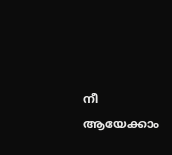നീ ആയേക്കാം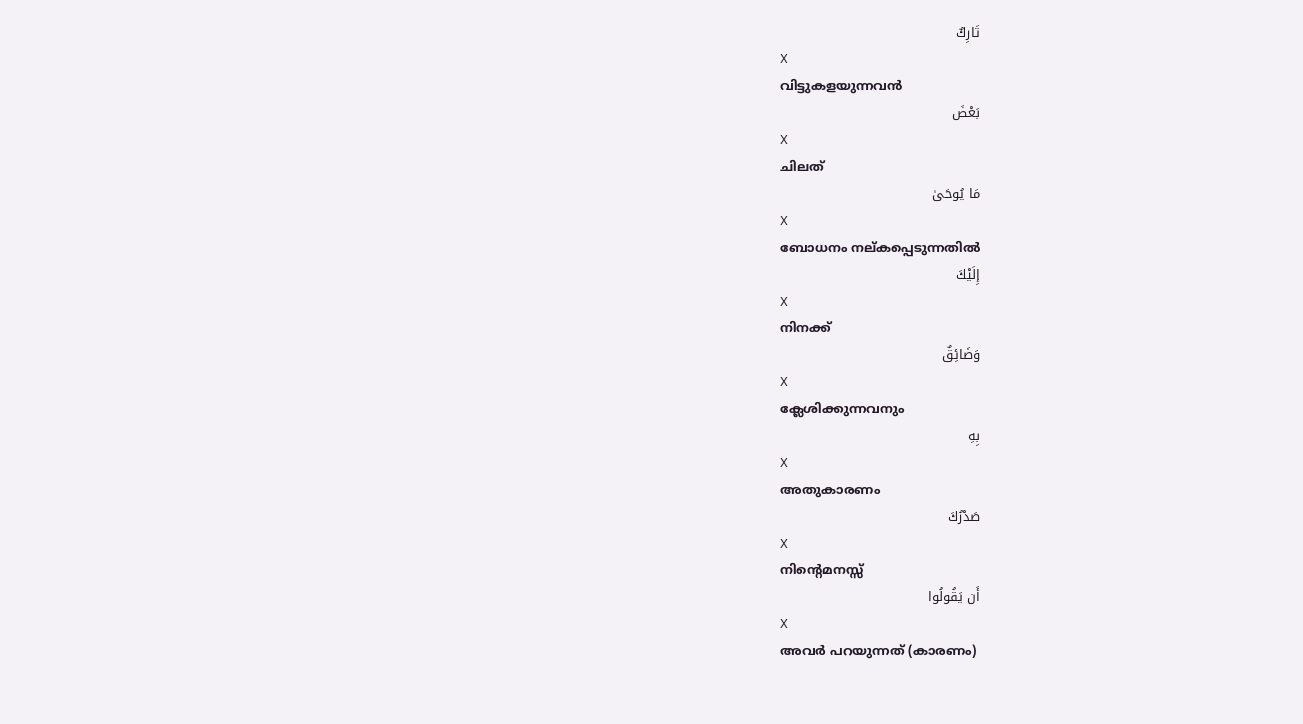تَارِكٌ
X
വിട്ടുകളയുന്നവന്‍
بَعْضَ
X
ചിലത്
مَا يُوحَىٰ
X
ബോധനം നല്കപ്പെടുന്നതില്‍
إِلَيْكَ
X
നിനക്ക്
وَضَائِقٌ
X
ക്ലേശിക്കുന്നവനും
بِهِ
X
അതുകാരണം
صَدْرُكَ
X
നിന്റെമനസ്സ്
أَن يَقُولُوا
X
അവര്‍ പറയുന്നത് (കാരണം)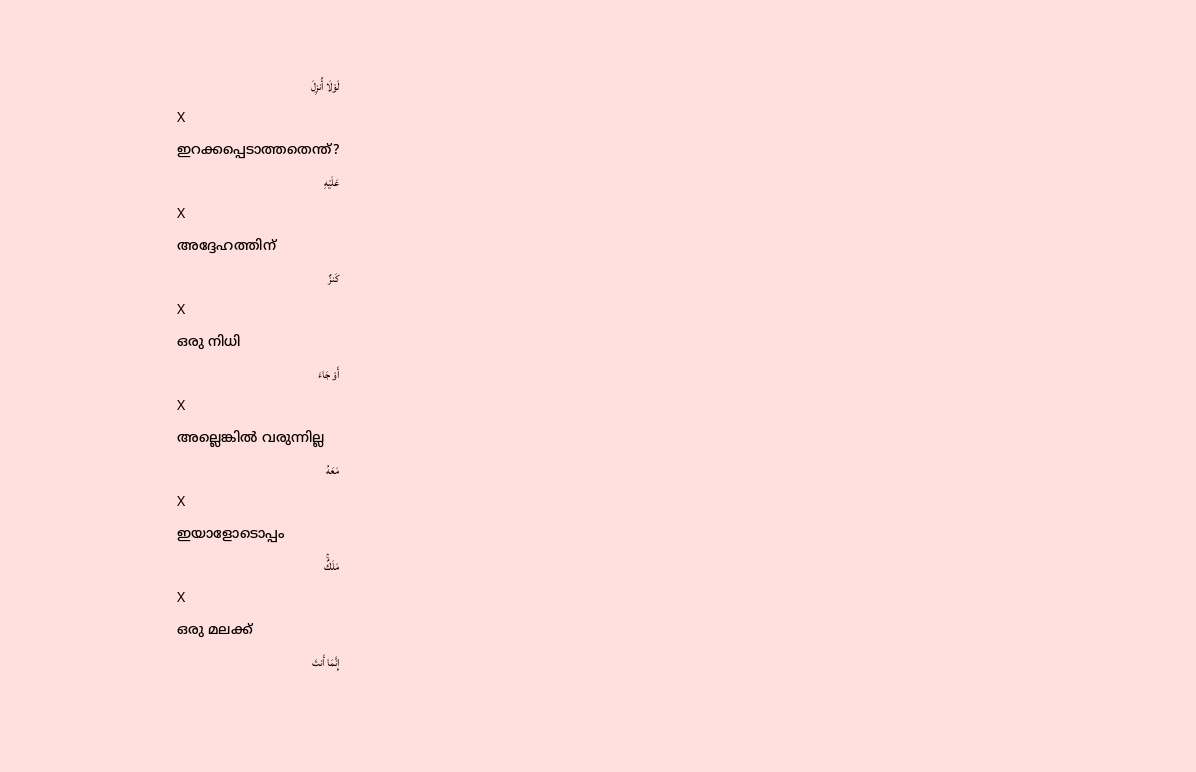لَوْلَا أُنزِلَ
X
ഇറക്കപ്പെടാത്തതെന്ത്?
عَلَيْهِ
X
അദ്ദേഹത്തിന്
كَنزٌ
X
ഒരു നിധി
أَوْ جَاءَ
X
അല്ലെങ്കില്‍ വരുന്നില്ല
مَعَهُ
X
ഇയാളോടൊപ്പം
مَلَكٌۚ
X
ഒരു മലക്ക്
إِنَّمَا أَنتَ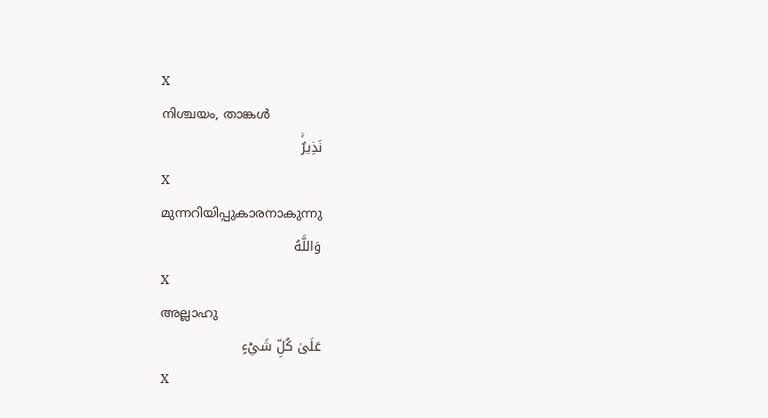X
നിശ്ചയം, താങ്കള്‍
نَذِيرٌۚ
X
മുന്നറിയിപ്പുകാരനാകുന്നു
وَاللَّهُ
X
അല്ലാഹു
عَلَىٰ كُلِّ شَيْءٍ
X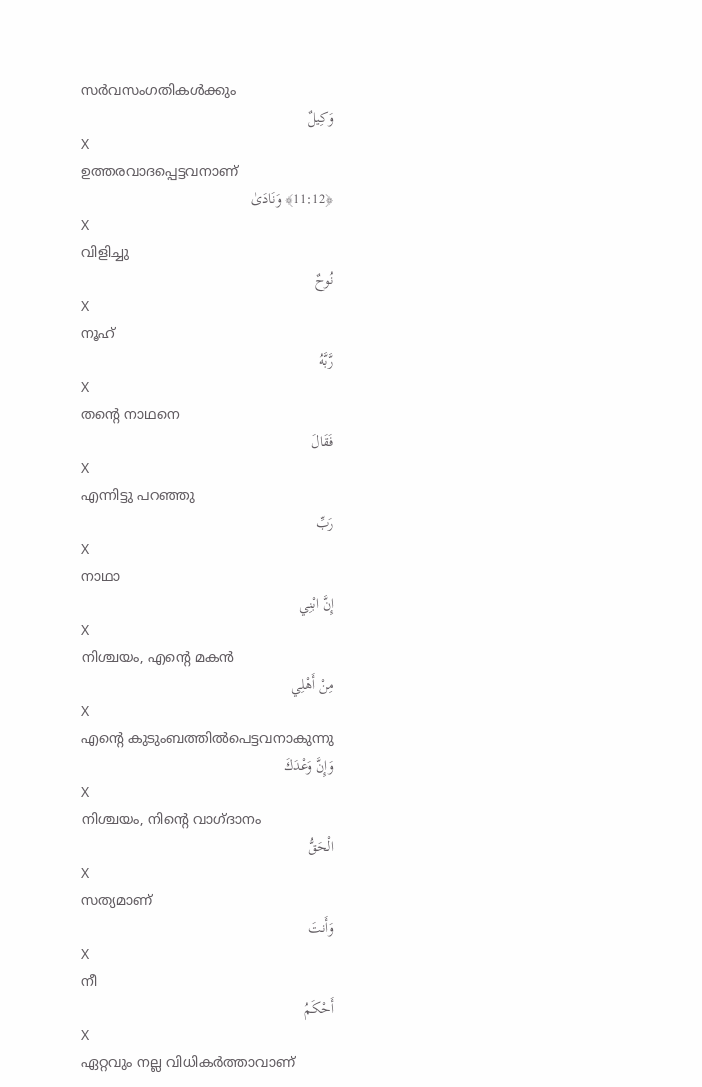സര്‍വസംഗതികള്‍ക്കും
وَكِيلٌ
X
ഉത്തരവാദപ്പെട്ടവനാണ്
﴿11:12﴾ وَنَادَىٰ
X
വിളിച്ചു
نُوحٌ
X
നൂഹ്
رَّبَّهُ
X
തന്റെ നാഥനെ
فَقَالَ
X
എന്നിട്ടു പറഞ്ഞു
رَبِّ
X
നാഥാ
إِنَّ ابْنِي
X
നിശ്ചയം, എന്റെ മകന്‍
مِنْ أَهْلِي
X
എന്റെ കുടുംബത്തില്‍പെട്ടവനാകുന്നു
وَإِنَّ وَعْدَكَ
X
നിശ്ചയം, നിന്റെ വാഗ്ദാനം
الْحَقُّ
X
സത്യമാണ്
وَأَنتَ
X
നീ
أَحْكَمُ
X
ഏറ്റവും നല്ല വിധികര്‍ത്താവാണ്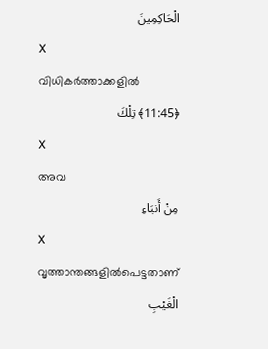الْحَاكِمِينَ
X
വിധികര്‍ത്താക്കളില്‍
﴿11:45﴾ تِلْكَ
X
അവ
مِنْ أَنبَاءِ
X
വൃത്താന്തങ്ങളില്‍പെട്ടതാണ്
الْغَيْبِ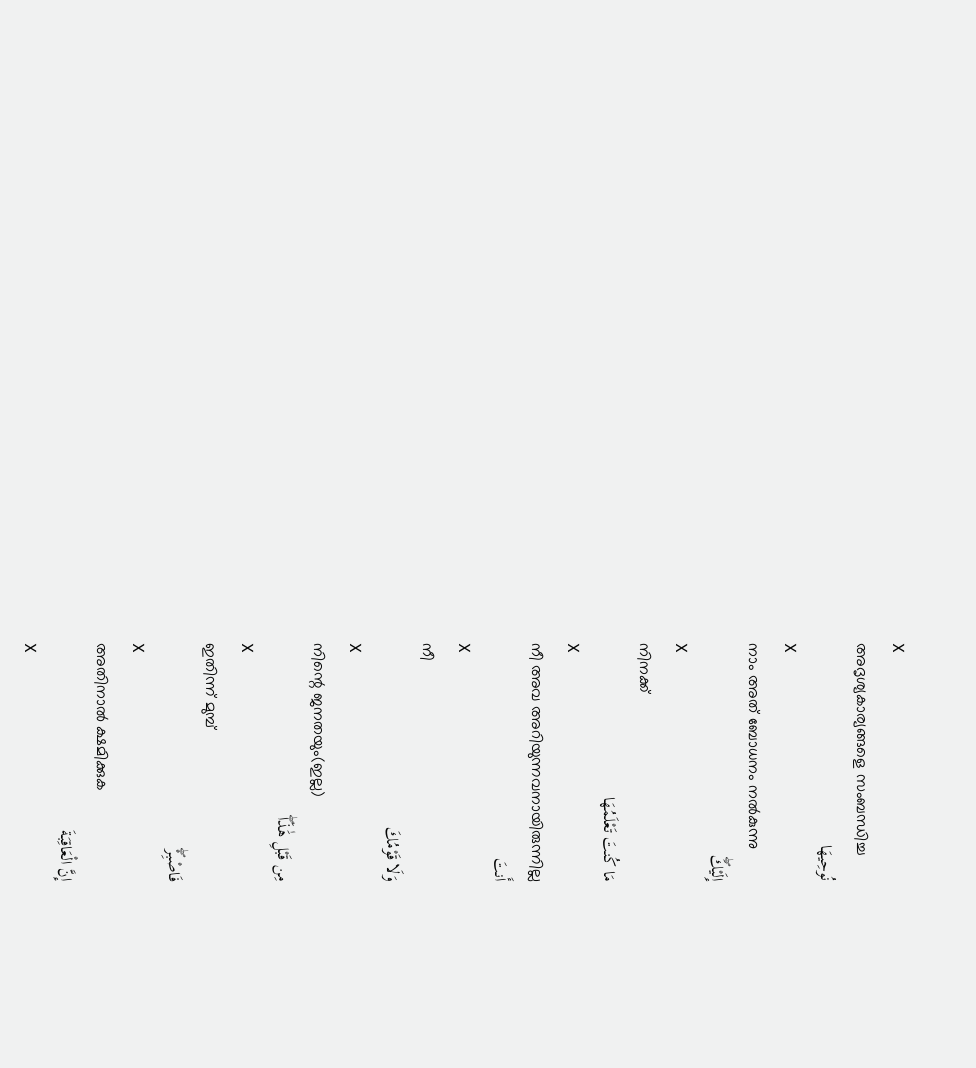X
അദൃശ്യകാര്യങ്ങളെ സംബന്ധിച്ച
نُوحِيهَا
X
നാം അത് ബോധനം നല്‍കുന്നു
إِلَيْكَۖ
X
നിനക്ക്
مَا كُنتَ تَعْلَمُهَا
X
നീ അവ അറിയുന്നവനായിരുന്നില്ല
أَنتَ
X
നീ
وَلَا قَوْمُكَ
X
നിന്റെ ജനതയും(ഇല്ല)
مِن قَبْلِ هَٰذَاۖ
X
ഇതിന്ന് മുമ്പ്
فَاصْبِرْۖ
X
അതിനാല്‍ ക്ഷമിക്കുക
إِنَّ الْعَاقِبَةَ
X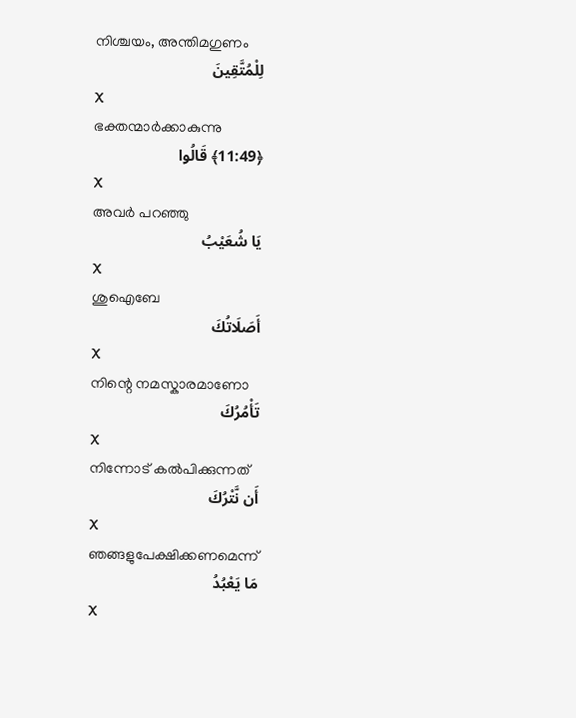നിശ്ചയം, അന്തിമഗുണം
لِلْمُتَّقِينَ
X
ഭക്തന്മാര്‍ക്കാകുന്നു
﴿11:49﴾ قَالُوا
X
അവര്‍ പറഞ്ഞു
يَا شُعَيْبُ
X
ശുഐബേ
أَصَلَاتُكَ
X
നിന്റെ നമസ്കാരമാണോ
تَأْمُرُكَ
X
നിന്നോട് കല്‍പിക്കുന്നത്
أَن نَّتْرُكَ
X
ഞങ്ങളുപേക്ഷിക്കണമെന്ന്
مَا يَعْبُدُ
X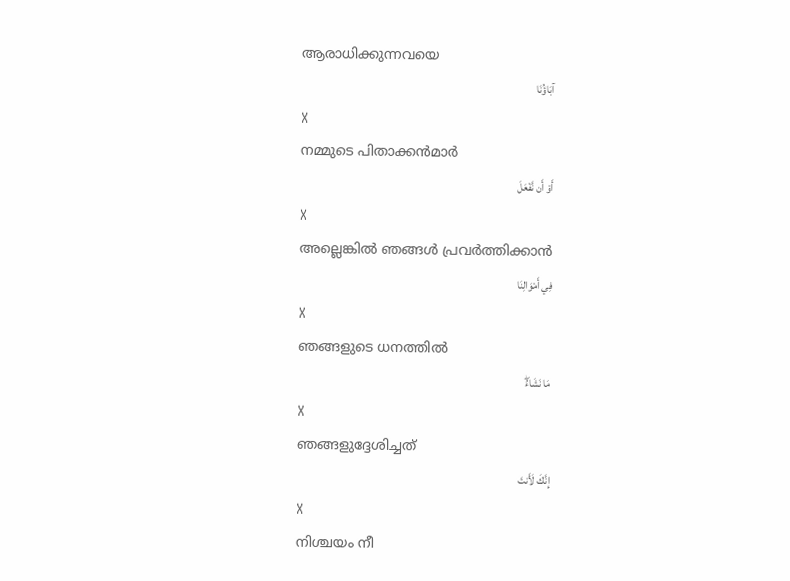ആരാധിക്കുന്നവയെ
آبَاؤُنَا
X
നമ്മുടെ പിതാക്കന്‍മാര്‍
أَوْ أَن نَّفْعَلَ
X
അല്ലെങ്കില്‍ ഞങ്ങള്‍ പ്രവര്‍ത്തിക്കാന്‍
فِي أَمْوَالِنَا
X
ഞങ്ങളുടെ ധനത്തില്‍
مَا نَشَاءُۖ
X
ഞങ്ങളുദ്ദേശിച്ചത്
إِنَّكَ لَأَنتَ
X
നിശ്ചയം നീ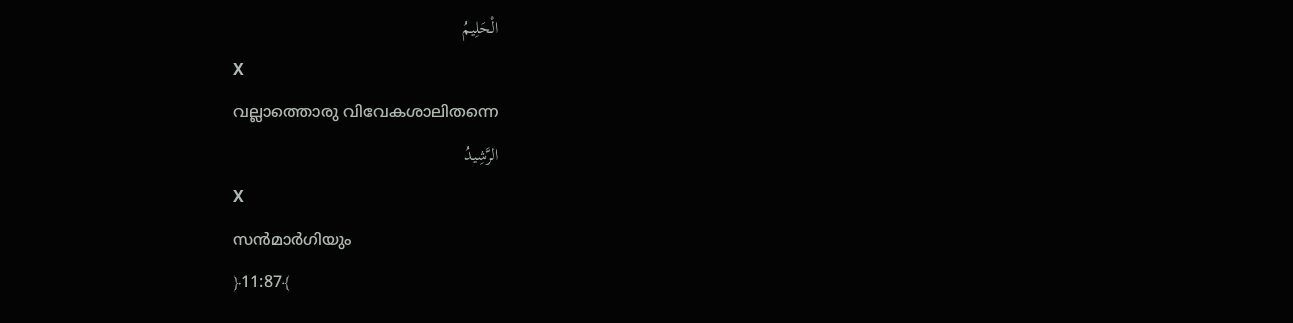الْحَلِيمُ
X
വല്ലാത്തൊരു വിവേകശാലിതന്നെ
الرَّشِيدُ
X
സന്‍മാര്‍ഗിയും
﴿11:87﴾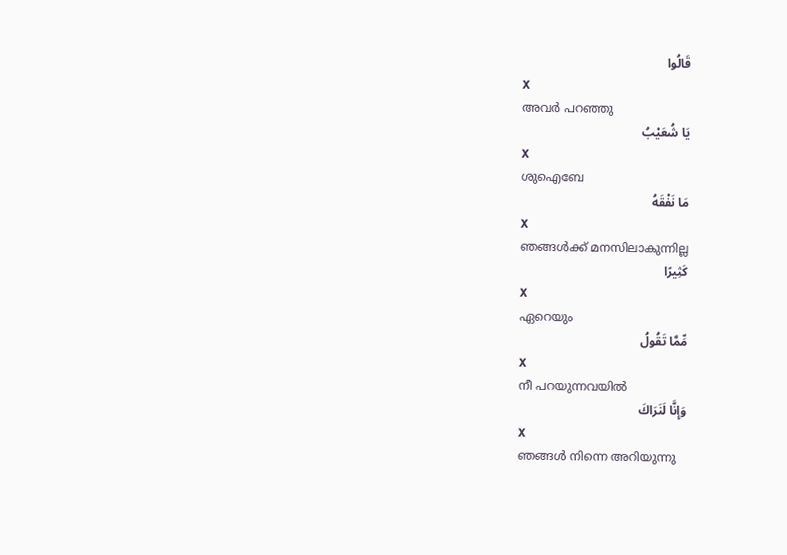قَالُوا
X
അവര്‍ പറഞ്ഞു
يَا شُعَيْبُ
X
ശുഐബേ
مَا نَفْقَهُ
X
ഞങ്ങള്‍ക്ക് മനസിലാകുന്നില്ല
كَثِيرًا
X
ഏറെയും
مِّمَّا تَقُولُ
X
നീ പറയുന്നവയില്‍
وَإِنَّا لَنَرَاكَ
X
ഞങ്ങള്‍ നിന്നെ അറിയുന്നു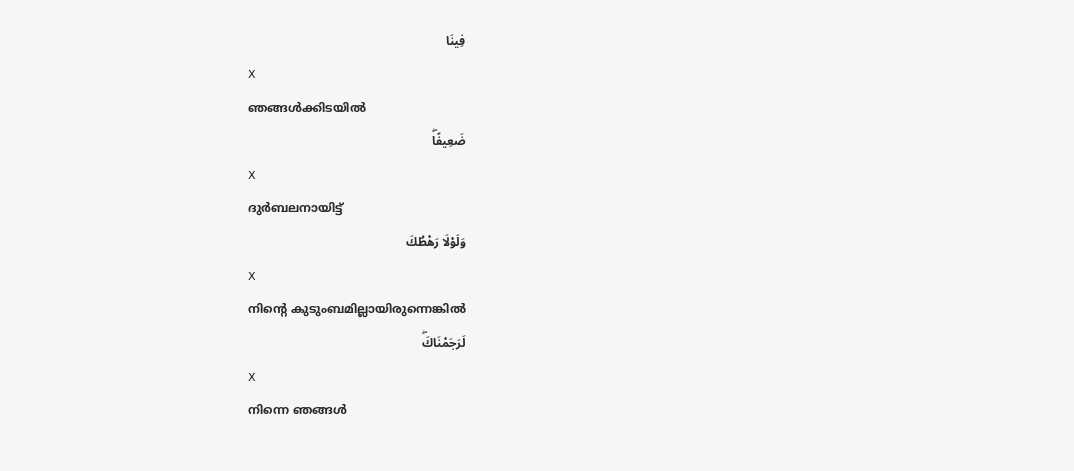فِينَا
X
ഞങ്ങള്‍ക്കിടയില്‍
ضَعِيفًاۖ
X
ദുര്‍ബലനായിട്ട്
وَلَوْلَا رَهْطُكَ
X
നിന്റെ കുടുംബമില്ലായിരുന്നെങ്കില്‍
لَرَجَمْنَاكَۖ
X
നിന്നെ ഞങ്ങള്‍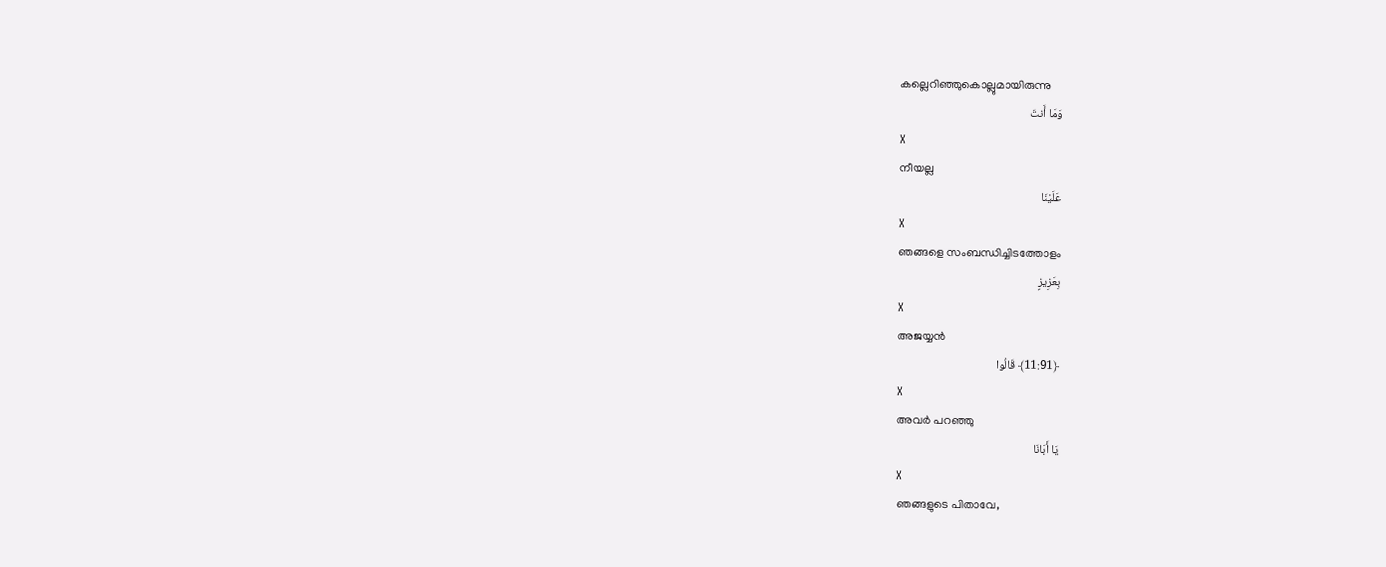കല്ലെറിഞ്ഞുകൊല്ലുമായിരുന്നു
وَمَا أَنتَ
X
നീയല്ല
عَلَيْنَا
X
ഞങ്ങളെ സംബന്ധിച്ചിടത്തോളം
بِعَزِيزٍ
X
അജയ്യന്‍
﴿11:91﴾ قَالُوا
X
അവര്‍ പറഞ്ഞു
يَا أَبَانَا
X
ഞങ്ങളുടെ പിതാവേ,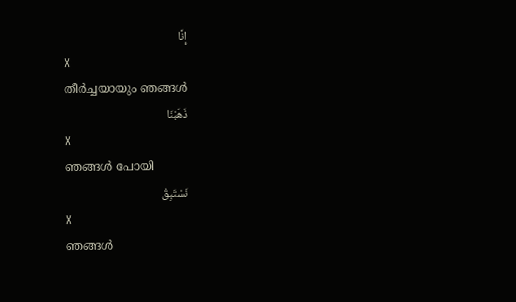إِنَّا
X
തീര്‍ച്ചയായും ഞങ്ങള്‍
ذَهَبْنَا
X
ഞങ്ങള്‍ പോയി
نَسْتَبِقُ
X
ഞങ്ങള്‍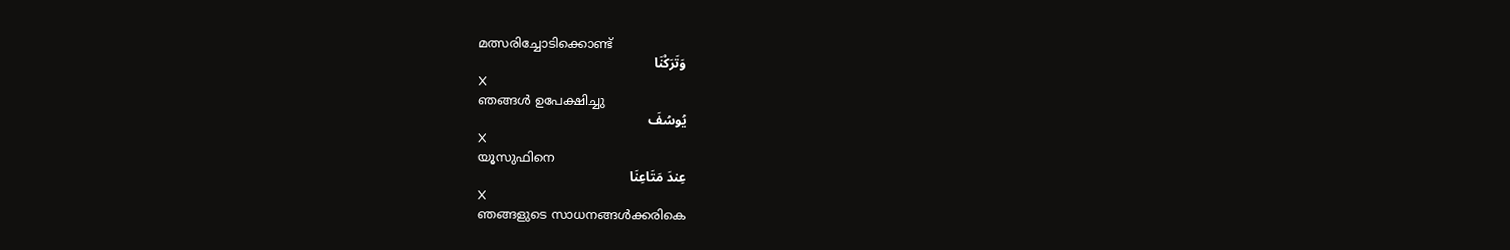മത്സരിച്ചോടിക്കൊണ്ട്
وَتَرَكْنَا
X
ഞങ്ങള്‍ ഉപേക്ഷിച്ചു
يُوسُفَ
X
യൂസുഫിനെ
عِندَ مَتَاعِنَا
X
ഞങ്ങളുടെ സാധനങ്ങള്‍ക്കരികെ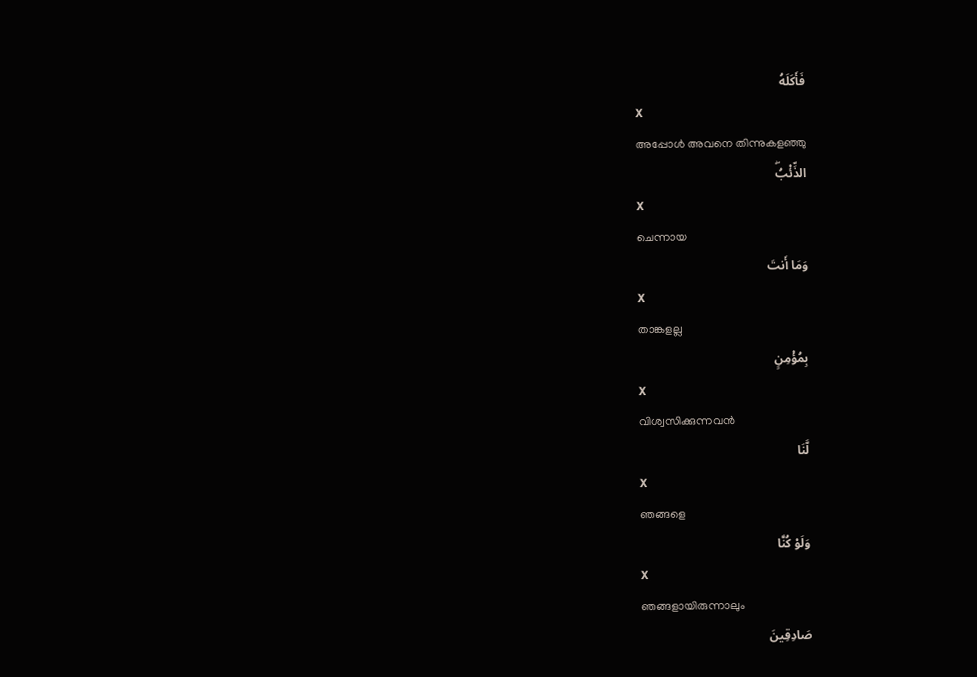فَأَكَلَهُ
X
അപ്പോള്‍ അവനെ തിന്നുകളഞ്ഞു
الذِّئْبُۖ
X
ചെന്നായ
وَمَا أَنتَ
X
താങ്കളല്ല
بِمُؤْمِنٍ
X
വിശ്വസിക്കുന്നവന്‍
لَّنَا
X
ഞങ്ങളെ
وَلَوْ كُنَّا
X
ഞങ്ങളായിരുന്നാലും
صَادِقِينَ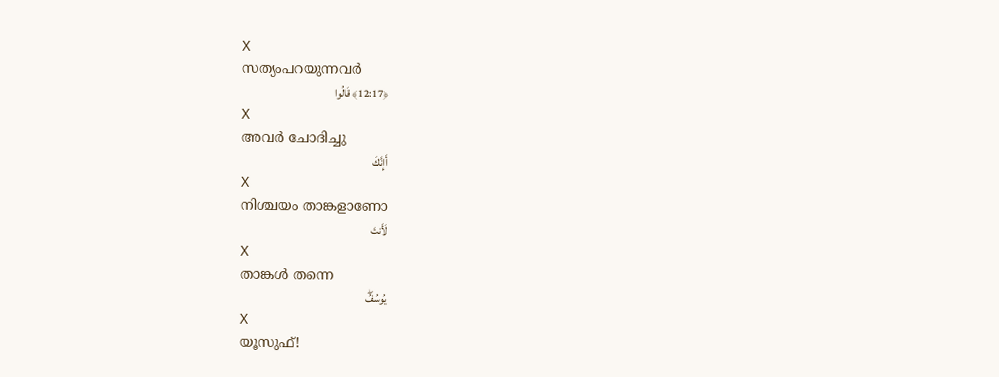X
സത്യംപറയുന്നവര്‍
﴿12:17﴾ قَالُوا
X
അവര്‍ ചോദിച്ചു
أَإِنَّكَ
X
നിശ്ചയം താങ്കളാണോ
لَأَنتَ
X
താങ്കള്‍ തന്നെ
يُوسُفُۖ
X
യൂസുഫ്!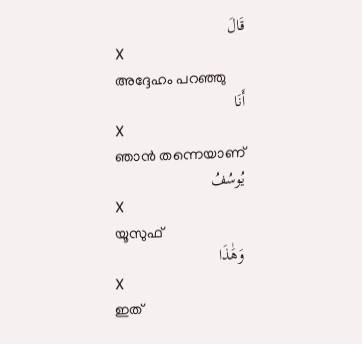قَالَ
X
അദ്ദേഹം പറഞ്ഞു
أَنَا
X
ഞാന്‍ തന്നെയാണ്
يُوسُفُ
X
യൂസുഫ്
وَهَٰذَا
X
ഇത്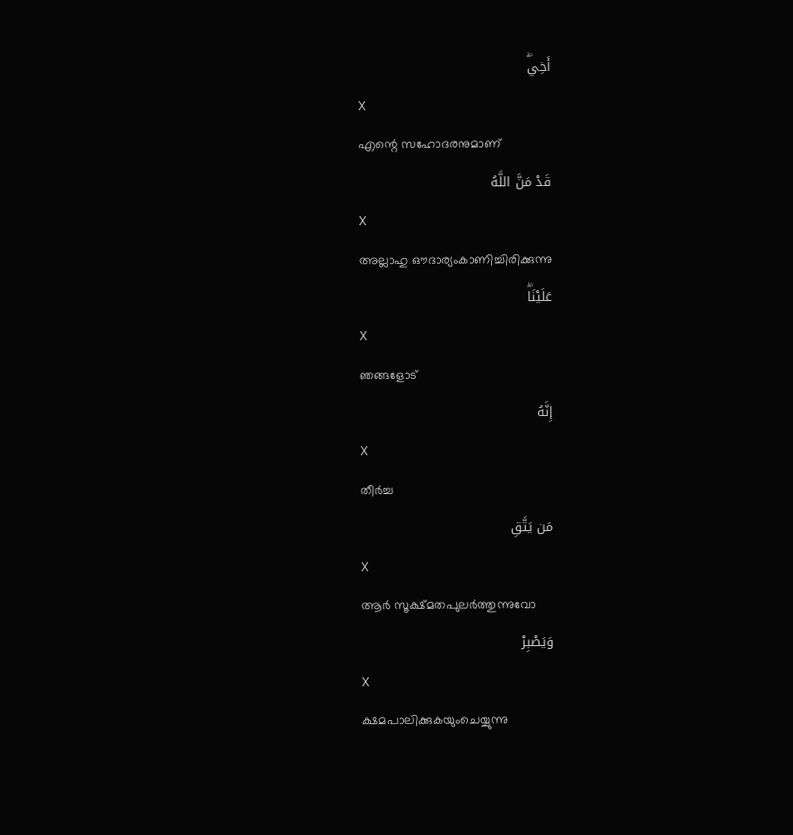أَخِيۖ
X
എന്റെ സഹോദരനുമാണ്
قَدْ مَنَّ اللَّهُ
X
അല്ലാഹു ഔദാര്യംകാണിച്ചിരിക്കുന്നു
عَلَيْنَاۖ
X
ഞങ്ങളോട്
إِنَّهُ
X
തീര്‍ച്ച
مَن يَتَّقِ
X
ആര്‍ സൂക്ഷ്മതപുലര്‍ത്തുന്നുവോ
وَيَصْبِرْ
X
ക്ഷമപാലിക്കുകയുംചെയ്യുന്നു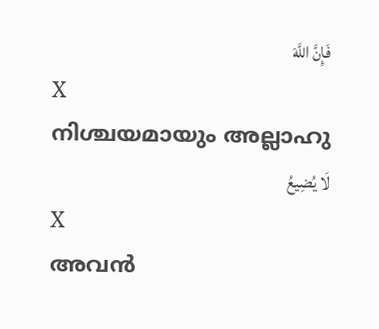فَإِنَّ اللَّهَ
X
നിശ്ചയമായും അല്ലാഹു
لَا يُضِيعُ
X
അവന്‍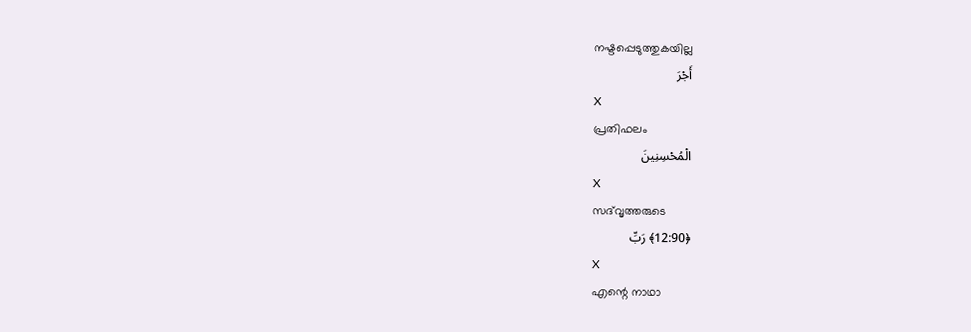നഷ്ടപ്പെടുത്തുകയില്ല
أَجْرَ
X
പ്രതിഫലം
الْمُحْسِنِينَ
X
സദ്‌വൃത്തരുടെ
﴿12:90﴾ رَبِّ
X
എന്റെ നാഥാ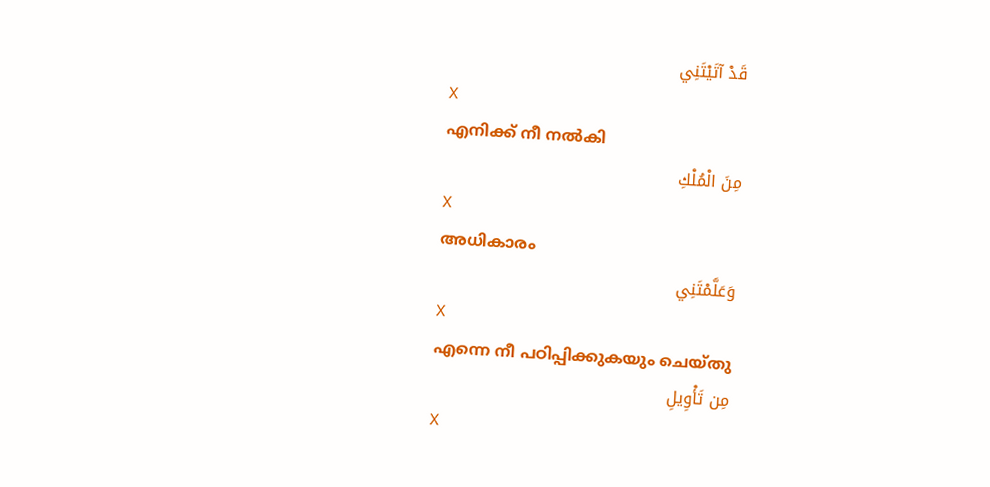قَدْ آتَيْتَنِي
X
എനിക്ക് നീ നല്‍കി
مِنَ الْمُلْكِ
X
അധികാരം
وَعَلَّمْتَنِي
X
എന്നെ നീ പഠിപ്പിക്കുകയും ചെയ്തു
مِن تَأْوِيلِ
X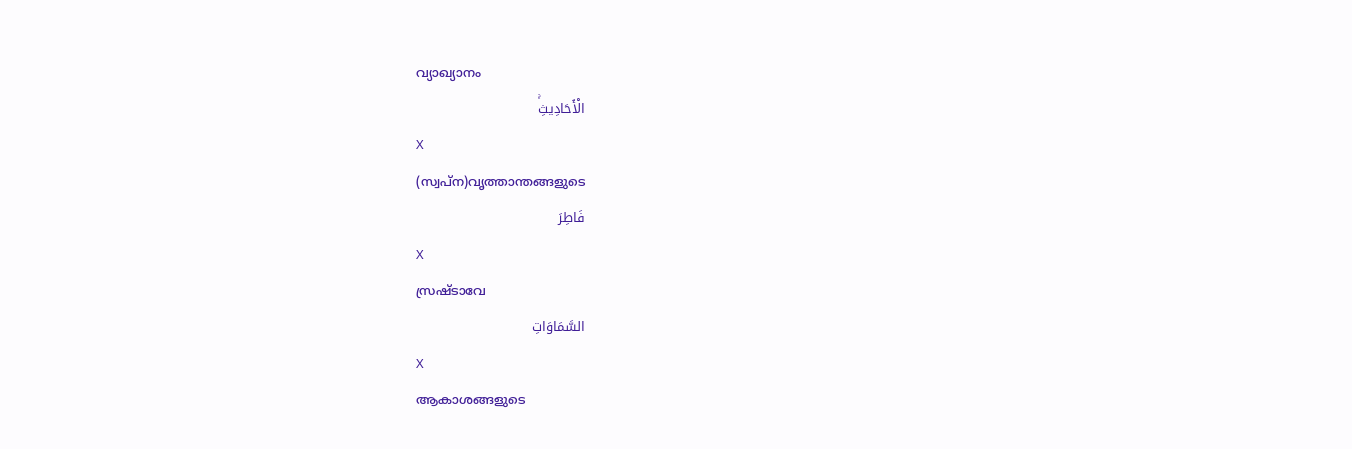വ്യാഖ്യാനം
الْأَحَادِيثِۚ
X
(സ്വപ്ന)വൃത്താന്തങ്ങളുടെ
فَاطِرَ
X
സ്രഷ്ടാവേ
السَّمَاوَاتِ
X
ആകാശങ്ങളുടെ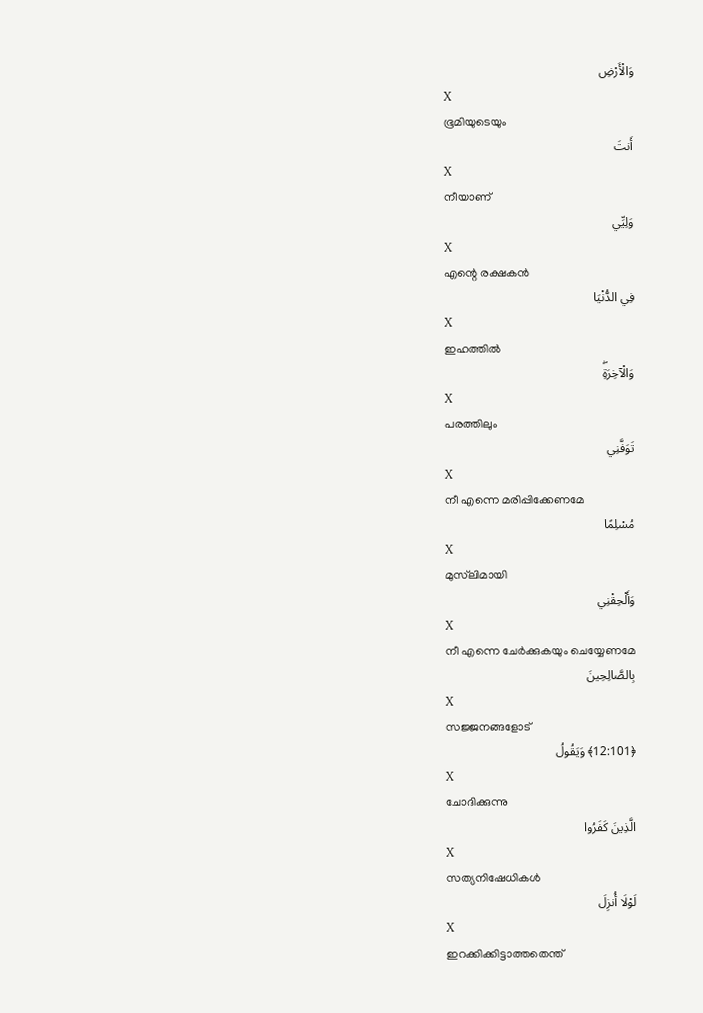وَالْأَرْضِ
X
ഭൂമിയുടെയും
أَنتَ
X
നീയാണ്
وَلِيِّي
X
എന്റെ രക്ഷകന്‍
فِي الدُّنْيَا
X
ഇഹത്തില്‍
وَالْآخِرَةِۖ
X
പരത്തിലും
تَوَفَّنِي
X
നീ എന്നെ മരിപ്പിക്കേണമേ
مُسْلِمًا
X
മുസ്‌ലിമായി
وَأَلْحِقْنِي
X
നീ എന്നെ ചേര്‍ക്കുകയും ചെയ്യേണമേ
بِالصَّالِحِينَ
X
സജ്ജനങ്ങളോട്
﴿12:101﴾ وَيَقُولُ
X
ചോദിക്കുന്നു
الَّذِينَ كَفَرُوا
X
സത്യനിഷേധികള്‍
لَوْلَا أُنزِلَ
X
ഇറക്കിക്കിട്ടാത്തതെന്ത്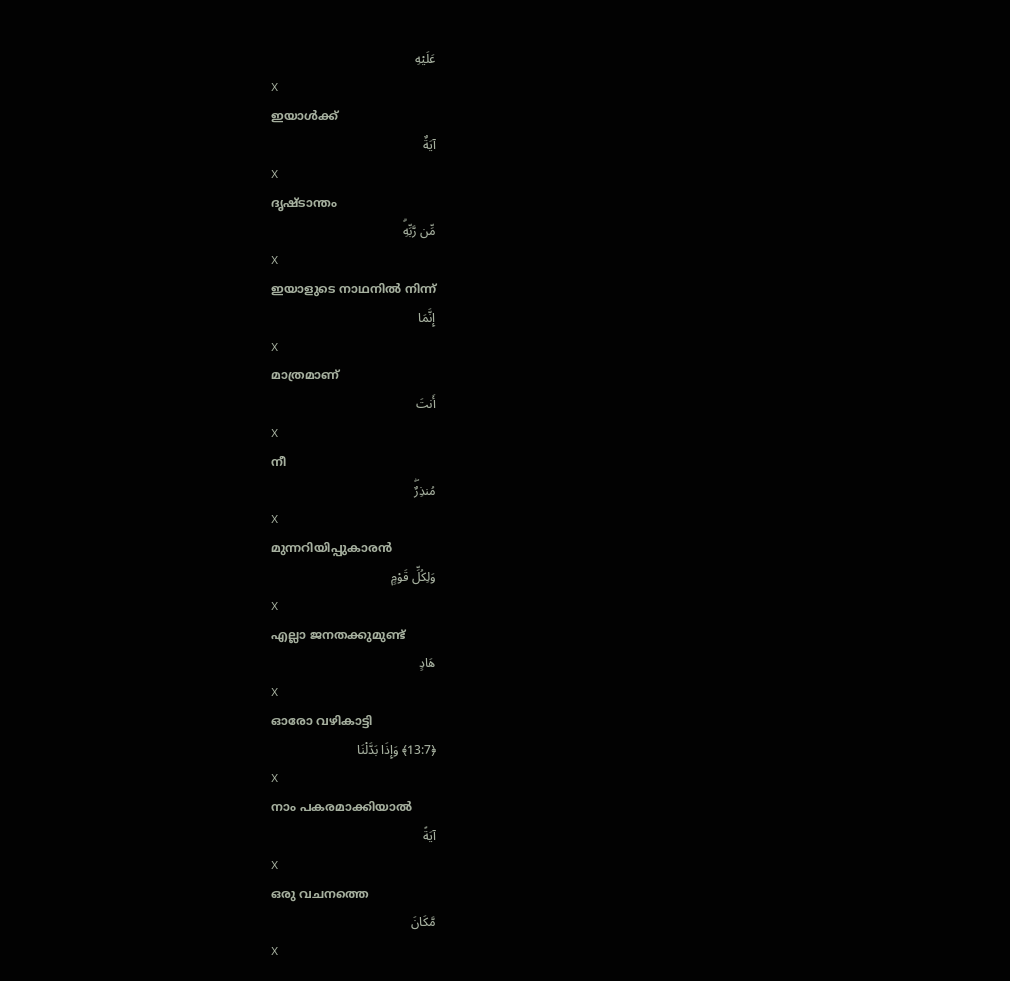عَلَيْهِ
X
ഇയാള്‍ക്ക്
آيَةٌ
X
ദൃഷ്ടാന്തം
مِّن رَّبِّهِۗ
X
ഇയാളുടെ നാഥനില്‍ നിന്ന്
إِنَّمَا
X
മാത്രമാണ്
أَنتَ
X
നീ
مُنذِرٌۖ
X
മുന്നറിയിപ്പുകാരന്‍
وَلِكُلِّ قَوْمٍ
X
എല്ലാ ജനതക്കുമുണ്ട്
هَادٍ
X
ഓരോ വഴികാട്ടി
﴿13:7﴾ وَإِذَا بَدَّلْنَا
X
നാം പകരമാക്കിയാല്‍
آيَةً
X
ഒരു വചനത്തെ
مَّكَانَ
X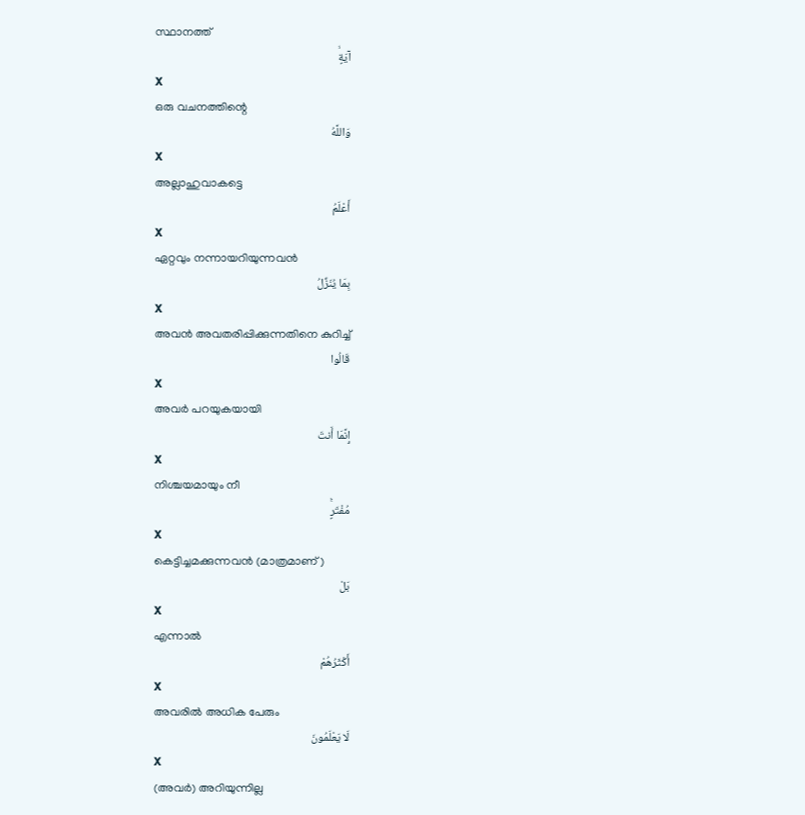സ്ഥാനത്ത്
آيَةٍۙ
X
ഒരു വചനത്തിന്റെ
وَاللَّهُ
X
അല്ലാഹുവാകട്ടെ
أَعْلَمُ
X
ഏറ്റവും നന്നായറിയുന്നവന്‍
بِمَا يُنَزِّلُ
X
അവന്‍ അവതരിപ്പിക്കുന്നതിനെ കുറിച്ച്
قَالُوا
X
അവര്‍ പറയുകയായി
إِنَّمَا أَنتَ
X
നിശ്ചയമായും നീ
مُفْتَرٍۚ
X
കെട്ടിച്ചമക്കുന്നവന്‍ (മാത്രമാണ്)
بَلْ
X
എന്നാല്‍
أَكْثَرُهُمْ
X
അവരില്‍ അധിക പേരും
لَا يَعْلَمُونَ
X
(അവര്‍) അറിയുന്നില്ല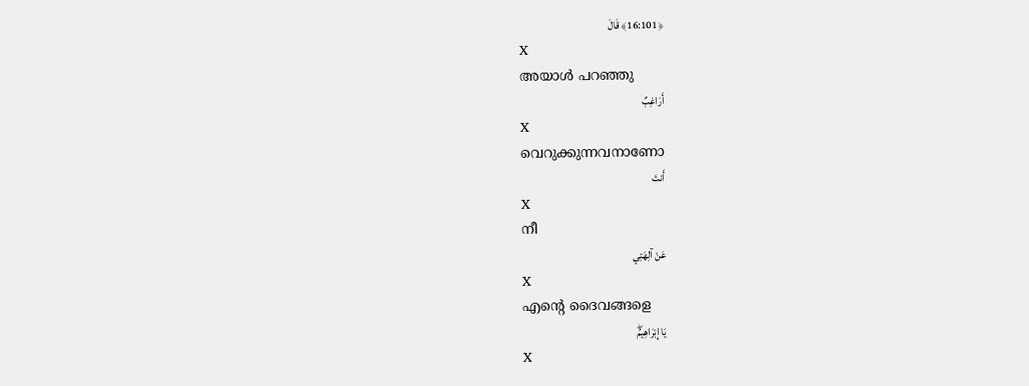﴿16:101﴾ قَالَ
X
അയാള്‍ പറഞ്ഞു
أَرَاغِبٌ
X
വെറുക്കുന്നവനാണോ
أَنتَ
X
നീ
عَنْ آلِهَتِي
X
എന്റെ ദൈവങ്ങളെ
يَا إِبْرَاهِيمُۖ
X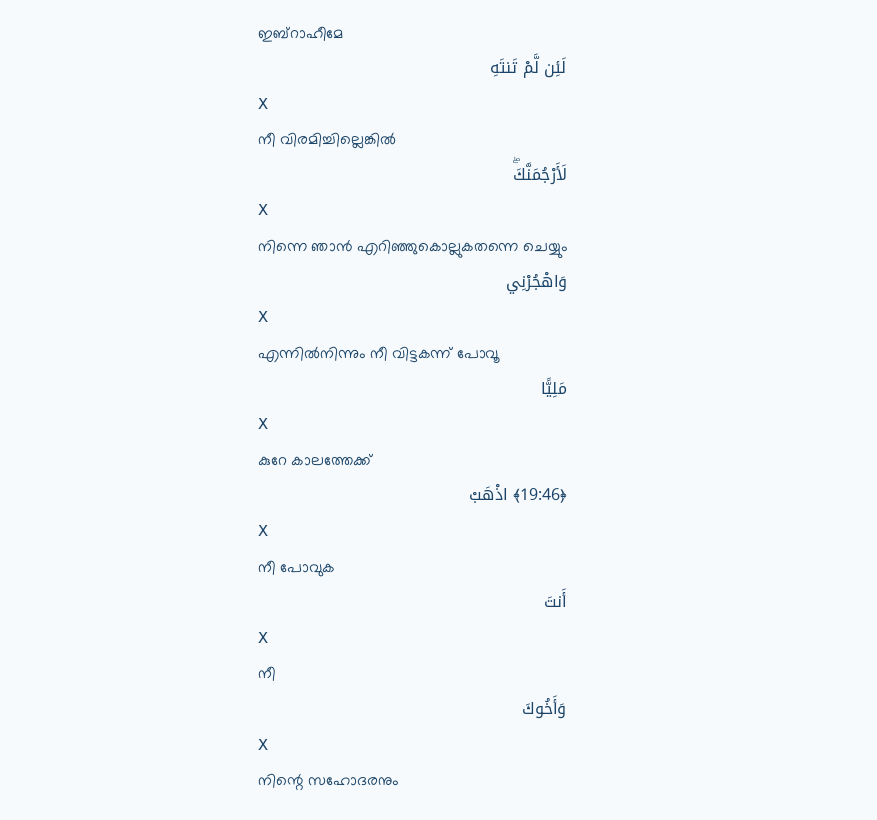ഇബ്റാഹീമേ
لَئِن لَّمْ تَنتَهِ
X
നീ വിരമിച്ചില്ലെങ്കില്‍
لَأَرْجُمَنَّكَۖ
X
നിന്നെ ഞാന്‍ എറിഞ്ഞുകൊല്ലുകതന്നെ ചെയ്യും
وَاهْجُرْنِي
X
എന്നില്‍നിന്നും നീ വിട്ടകന്ന് പോവൂ
مَلِيًّا
X
കുറേ കാലത്തേക്ക്
﴿19:46﴾ اذْهَبْ
X
നീ പോവുക
أَنتَ
X
നീ
وَأَخُوكَ
X
നിന്റെ സഹോദരനും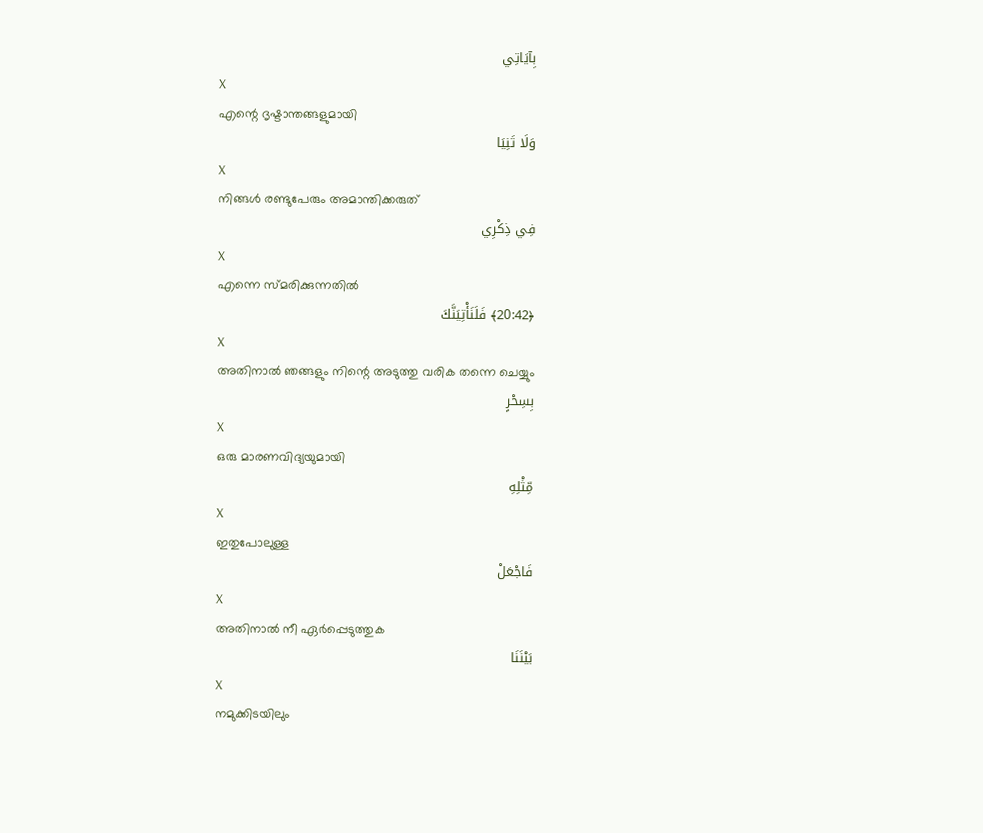بِآيَاتِي
X
എന്റെ ദൃഷ്ടാന്തങ്ങളുമായി
وَلَا تَنِيَا
X
നിങ്ങള്‍ രണ്ടുപേരും അമാന്തിക്കരുത്
فِي ذِكْرِي
X
എന്നെ സ്മരിക്കുന്നതില്‍
﴿20:42﴾ فَلَنَأْتِيَنَّكَ
X
അതിനാല്‍ ഞങ്ങളും നിന്റെ അടുത്തു വരിക തന്നെ ചെയ്യും
بِسِحْرٍ
X
ഒരു മാരണവിദ്യയുമായി
مِّثْلِهِ
X
ഇതുപോലുള്ള
فَاجْعَلْ
X
അതിനാല്‍ നീ ഏര്‍പ്പെടുത്തുക
بَيْنَنَا
X
നമുക്കിടയിലും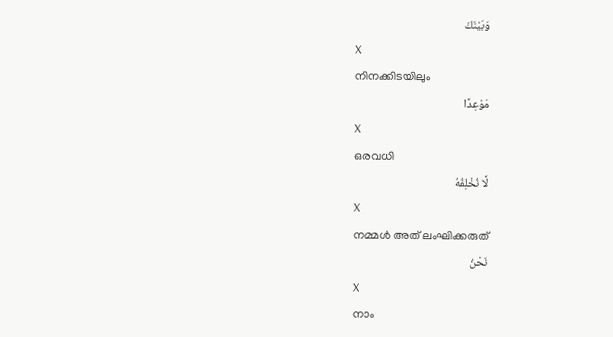وَبَيْنَكَ
X
നിനക്കിടയിലും
مَوْعِدًا
X
ഒരവധി
لَّا نُخْلِفُهُ
X
നമ്മള്‍ അത് ലംഘിക്കരുത്
نَحْنُ
X
നാം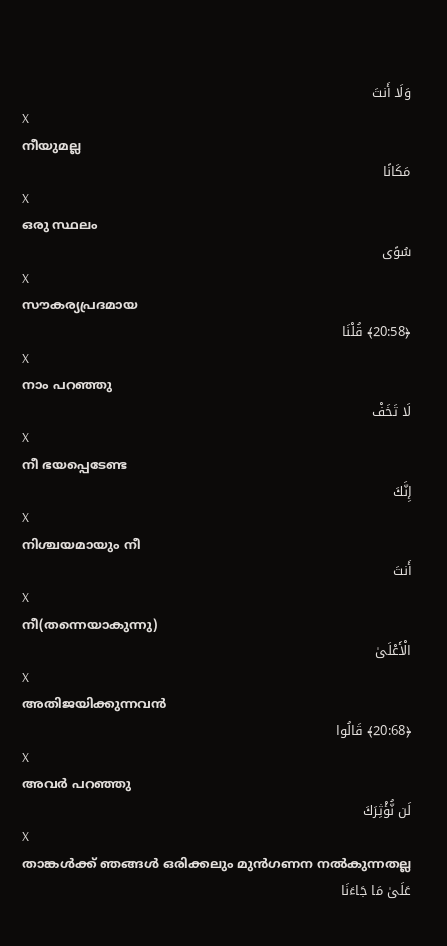وَلَا أَنتَ
X
നീയുമല്ല
مَكَانًا
X
ഒരു സ്ഥലം
سُوًى
X
സൗകര്യപ്രദമായ
﴿20:58﴾ قُلْنَا
X
നാം പറഞ്ഞു
لَا تَخَفْ
X
നീ ഭയപ്പെടേണ്ട
إِنَّكَ
X
നിശ്ചയമായും നീ
أَنتَ
X
നീ(തന്നെയാകുന്നു)
الْأَعْلَىٰ
X
അതിജയിക്കുന്നവന്‍
﴿20:68﴾ قَالُوا
X
അവര്‍ പറഞ്ഞു
لَن نُّؤْثِرَكَ
X
താങ്കള്‍ക്ക് ഞങ്ങള്‍ ഒരിക്കലും മുന്‍ഗണന നല്‍കുന്നതല്ല
عَلَىٰ مَا جَاءَنَا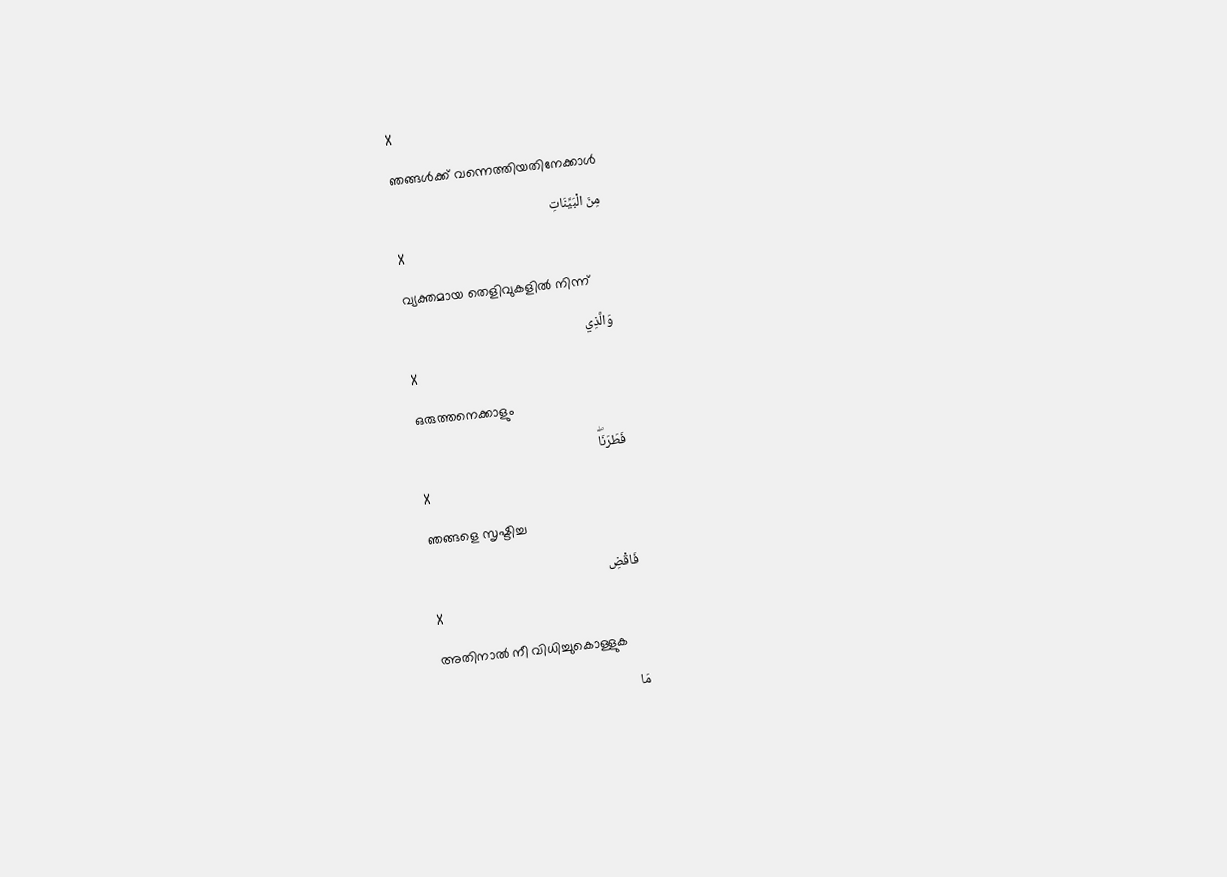X
ഞങ്ങള്‍ക്ക് വന്നെത്തിയതിനേക്കാള്‍
مِنَ الْبَيِّنَاتِ
X
വ്യക്തമായ തെളിവുകളില്‍ നിന്ന്
وَالَّذِي
X
ഒരുത്തനെക്കാളും
فَطَرَنَاۖ
X
ഞങ്ങളെ സൃഷ്ടിച്ച
فَاقْضِ
X
അതിനാല്‍ നീ വിധിച്ചുകൊള്ളുക
مَا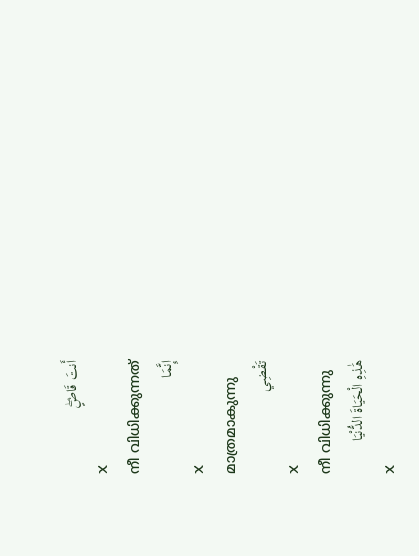أَنتَ قَاضٍۖ
X
നീ വിധിക്കുന്നത്
إِنَّمَا
X
മാത്രമാകുന്നു
تَقْضِي
X
നീ വിധിക്കുന്നു
هَٰذِهِ الْحَيَاةَ الدُّنْيَا
X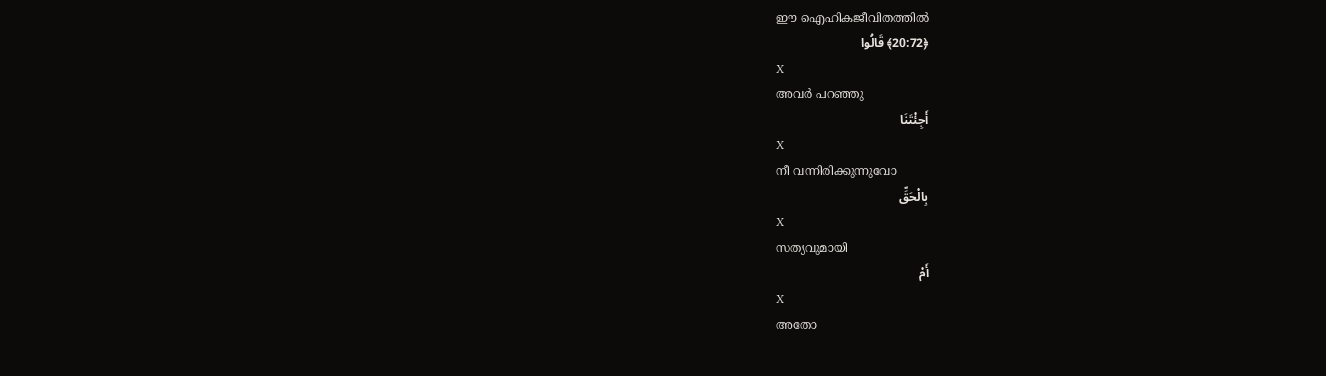ഈ ഐഹികജീവിതത്തില്‍
﴿20:72﴾ قَالُوا
X
അവര്‍ പറഞ്ഞു
أَجِئْتَنَا
X
നീ വന്നിരിക്കുന്നുവോ
بِالْحَقِّ
X
സത്യവുമായി
أَمْ
X
അതോ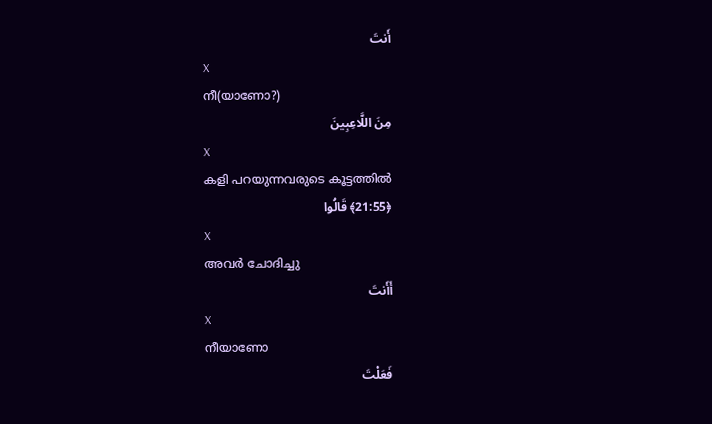أَنتَ
X
നീ(യാണോ?)
مِنَ اللَّاعِبِينَ
X
കളി പറയുന്നവരുടെ കൂട്ടത്തില്‍
﴿21:55﴾ قَالُوا
X
അവര്‍ ചോദിച്ചു
أَأَنتَ
X
നീയാണോ
فَعَلْتَ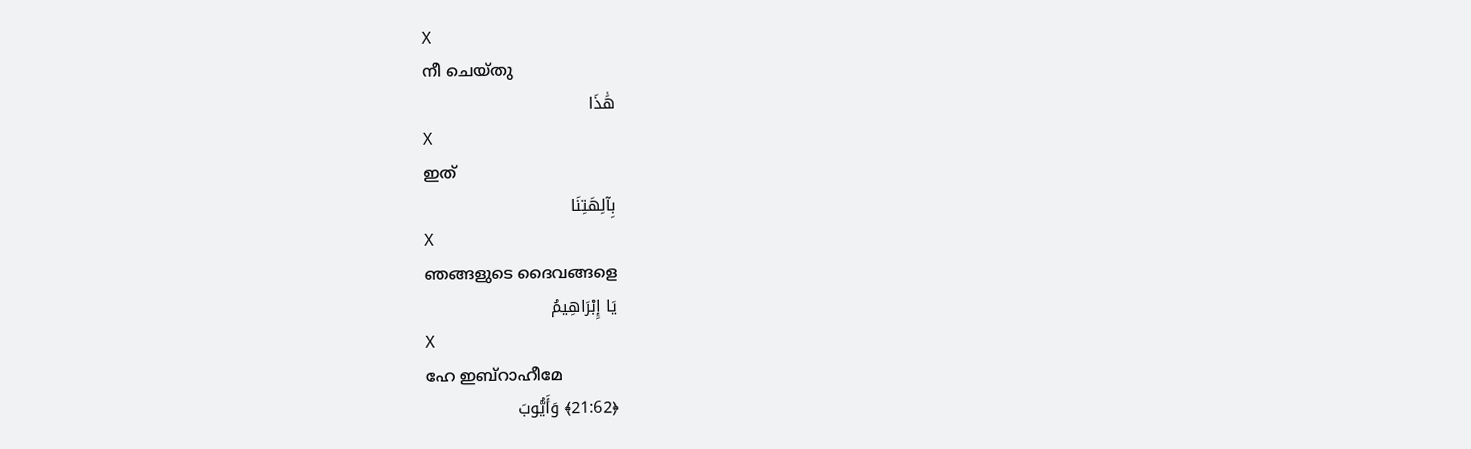X
നീ ചെയ്തു
هَٰذَا
X
ഇത്
بِآلِهَتِنَا
X
ഞങ്ങളുടെ ദൈവങ്ങളെ
يَا إِبْرَاهِيمُ
X
ഹേ ഇബ്റാഹീമേ
﴿21:62﴾ وَأَيُّوبَ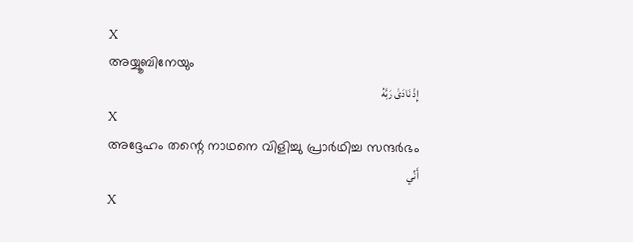X
അയ്യൂബിനേയും
إِذْ نَادَىٰ رَبَّهُ
X
അദ്ദേഹം തന്റെ നാഥനെ വിളിച്ചു പ്രാര്‍ഥിച്ച സന്ദര്‍ഭം
أَنِّي
X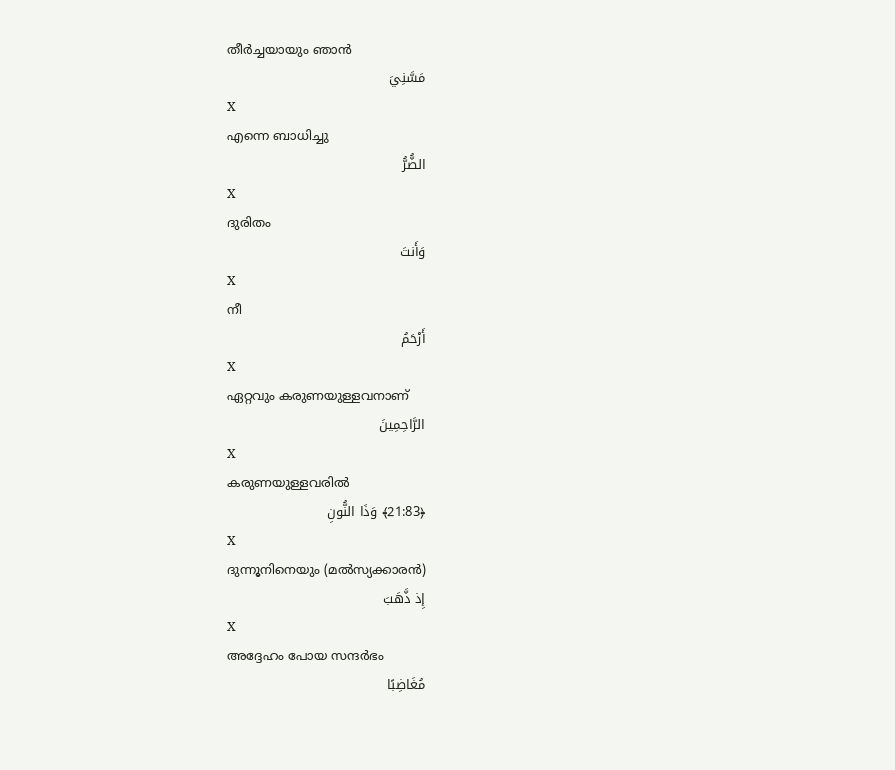തീര്‍ച്ചയായും ഞാന്‍
مَسَّنِيَ
X
എന്നെ ബാധിച്ചു
الضُّرُّ
X
ദുരിതം
وَأَنتَ
X
നീ
أَرْحَمُ
X
ഏറ്റവും കരുണയുള്ളവനാണ്
الرَّاحِمِينَ
X
കരുണയുള്ളവരില്‍
﴿21:83﴾ وَذَا النُّونِ
X
ദുന്നൂനിനെയും (മല്‍സ്യക്കാരന്‍)
إِذ ذَّهَبَ
X
അദ്ദേഹം പോയ സന്ദര്‍ഭം
مُغَاضِبًا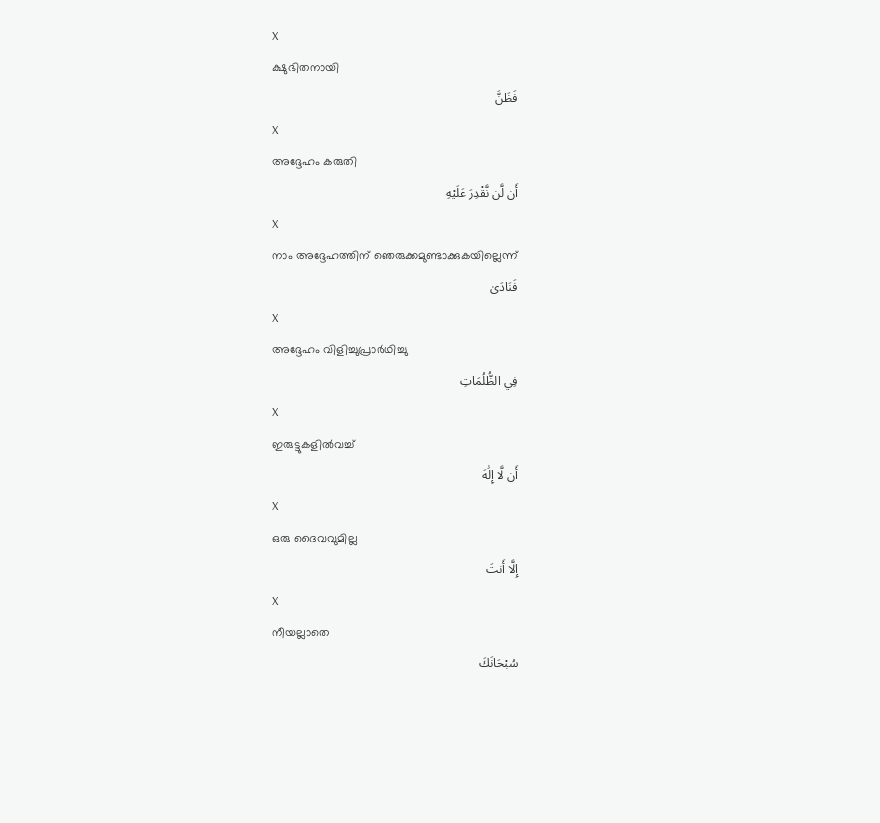X
ക്ഷുഭിതനായി
فَظَنَّ
X
അദ്ദേഹം കരുതി
أَن لَّن نَّقْدِرَ عَلَيْهِ
X
നാം അദ്ദേഹത്തിന് ഞെരുക്കമുണ്ടാക്കുകയില്ലെന്ന്
فَنَادَىٰ
X
അദ്ദേഹം വിളിച്ചുപ്രാര്‍ഥിച്ചു
فِي الظُّلُمَاتِ
X
ഇരുട്ടുകളില്‍വച്ച്
أَن لَّا إِلَٰهَ
X
ഒരു ദൈവവുമില്ല
إِلَّا أَنتَ
X
നീയല്ലാതെ
سُبْحَانَكَ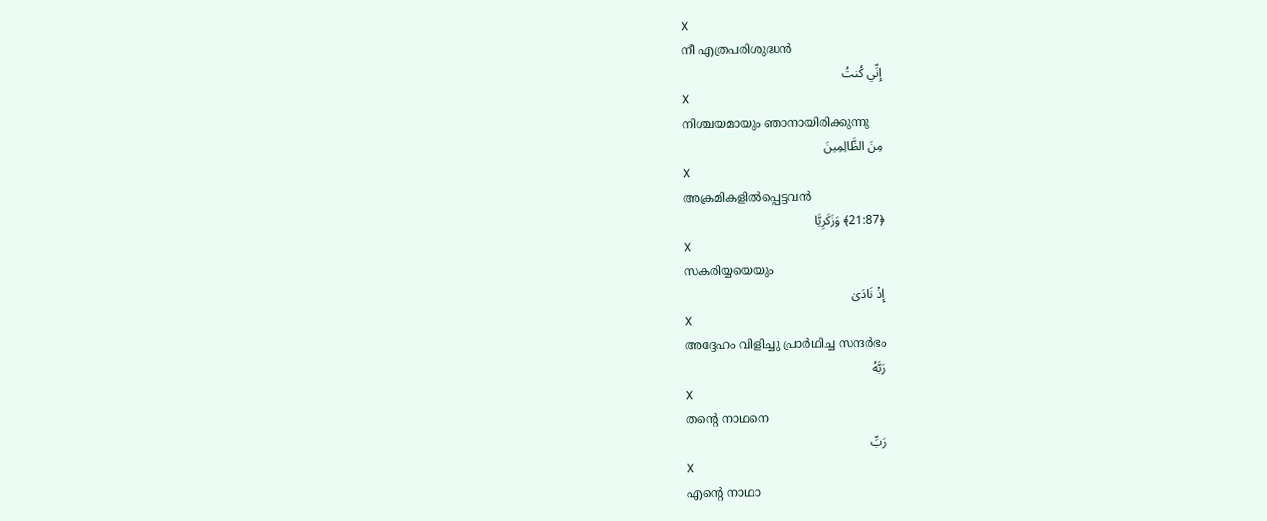X
നീ എത്രപരിശുദ്ധന്‍
إِنِّي كُنتُ
X
നിശ്ചയമായും ഞാനായിരിക്കുന്നു
مِنَ الظَّالِمِينَ
X
അക്രമികളില്‍പ്പെട്ടവന്‍
﴿21:87﴾ وَزَكَرِيَّا
X
സകരിയ്യയെയും
إِذْ نَادَىٰ
X
അദ്ദേഹം വിളിച്ചു പ്രാര്‍ഥിച്ച സന്ദര്‍ഭം
رَبَّهُ
X
തന്റെ നാഥനെ
رَبِّ
X
എന്റെ നാഥാ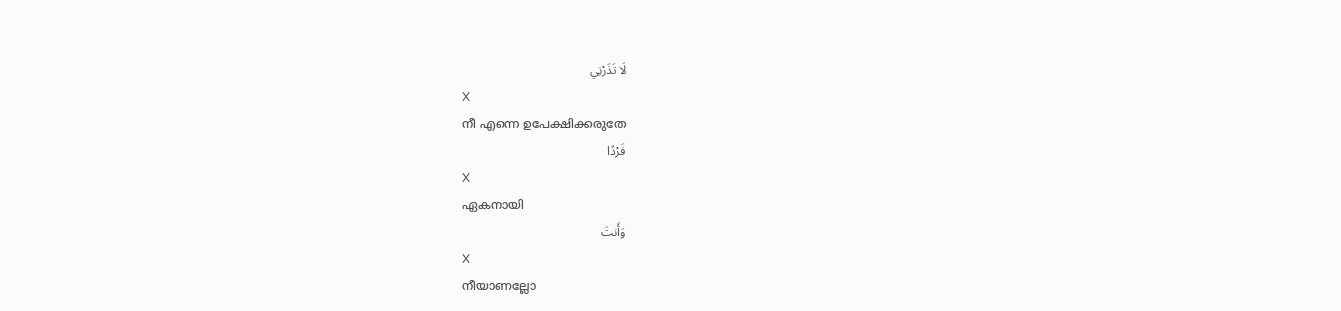لَا تَذَرْنِي
X
നീ എന്നെ ഉപേക്ഷിക്കരുതേ
فَرْدًا
X
ഏകനായി
وَأَنتَ
X
നീയാണല്ലോ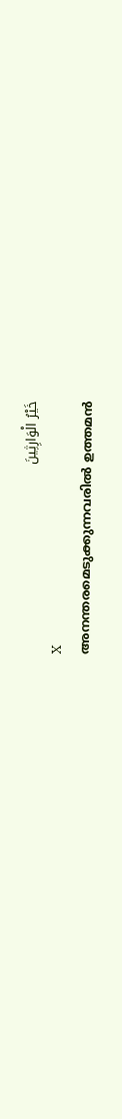خَيْرُ الْوَارِثِينَ
X
അനന്തരമെടുക്കുന്നവരില്‍ ഉത്തമന്‍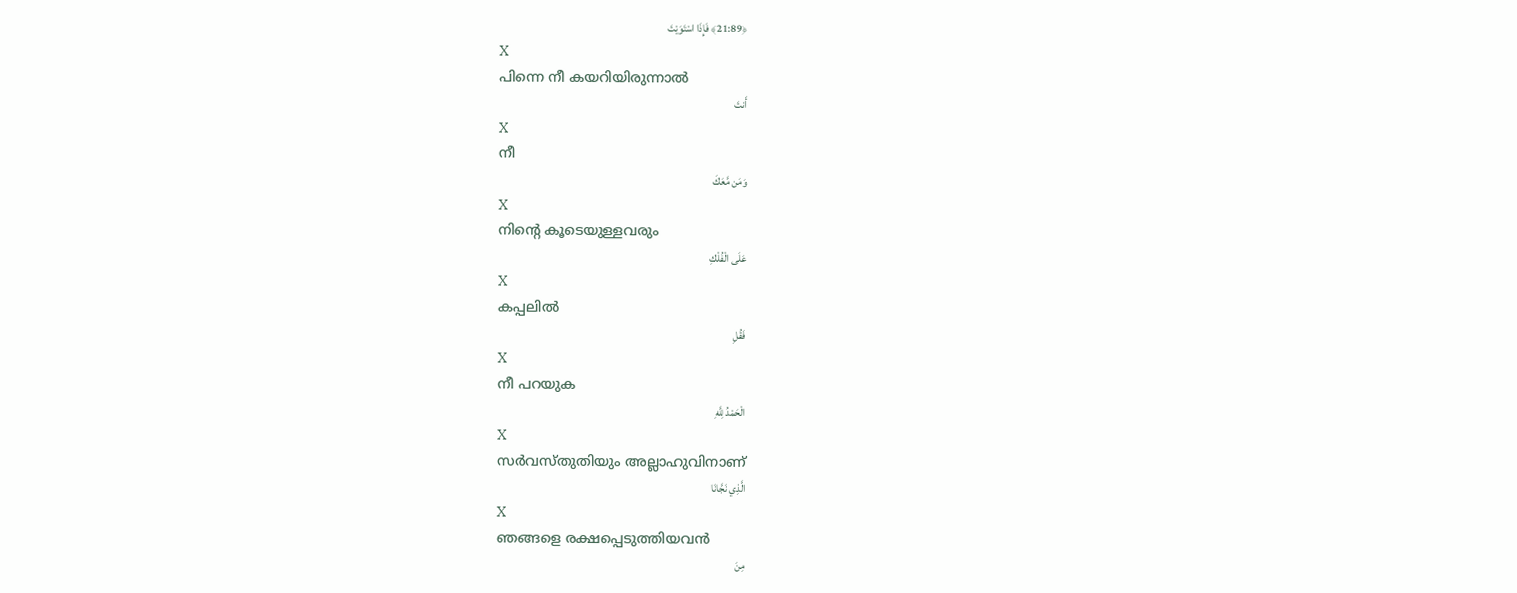﴿21:89﴾ فَإِذَا اسْتَوَيْتَ
X
പിന്നെ നീ കയറിയിരുന്നാല്‍
أَنتَ
X
നീ
وَمَن مَّعَكَ
X
നിന്റെ കൂടെയുള്ളവരും
عَلَى الْفُلْكِ
X
കപ്പലില്‍
فَقُلِ
X
നീ പറയുക
الْحَمْدُ لِلَّهِ
X
സര്‍വസ്തുതിയും അല്ലാഹുവിനാണ്
الَّذِي نَجَّانَا
X
ഞങ്ങളെ രക്ഷപ്പെടുത്തിയവന്‍
مِنَ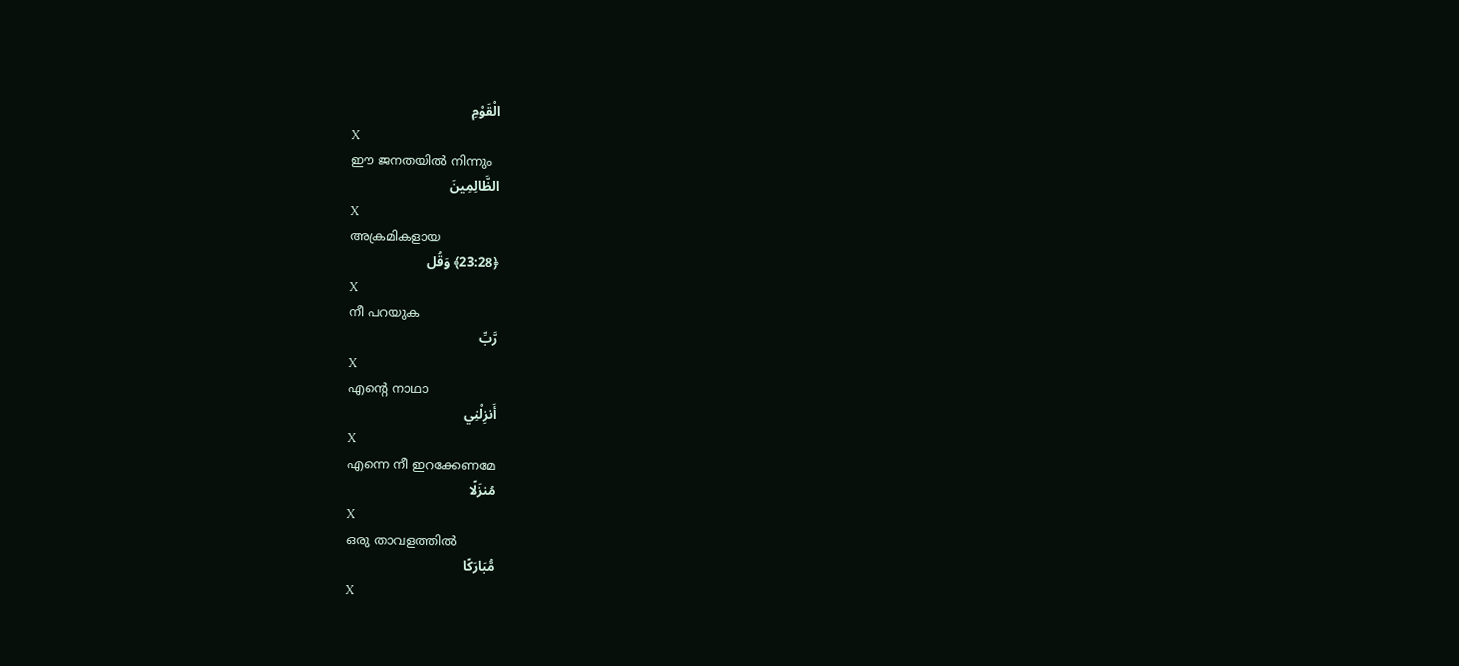الْقَوْمِ
X
ഈ ജനതയില്‍ നിന്നും
الظَّالِمِينَ
X
അക്രമികളായ
﴿23:28﴾ وَقُل
X
നീ പറയുക
رَّبِّ
X
എന്റെ നാഥാ
أَنزِلْنِي
X
എന്നെ നീ ഇറക്കേണമേ
مُنزَلًا
X
ഒരു താവളത്തില്‍
مُّبَارَكًا
X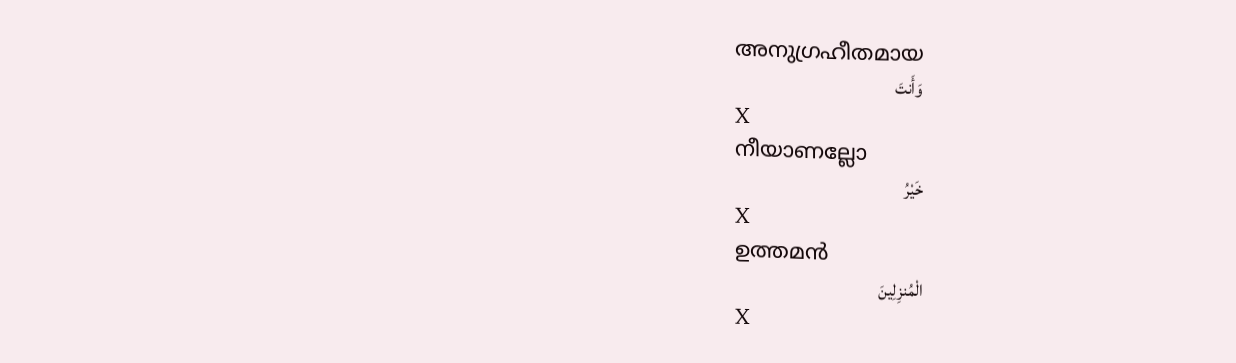അനുഗ്രഹീതമായ
وَأَنتَ
X
നീയാണല്ലോ
خَيْرُ
X
ഉത്തമന്‍
الْمُنزِلِينَ
X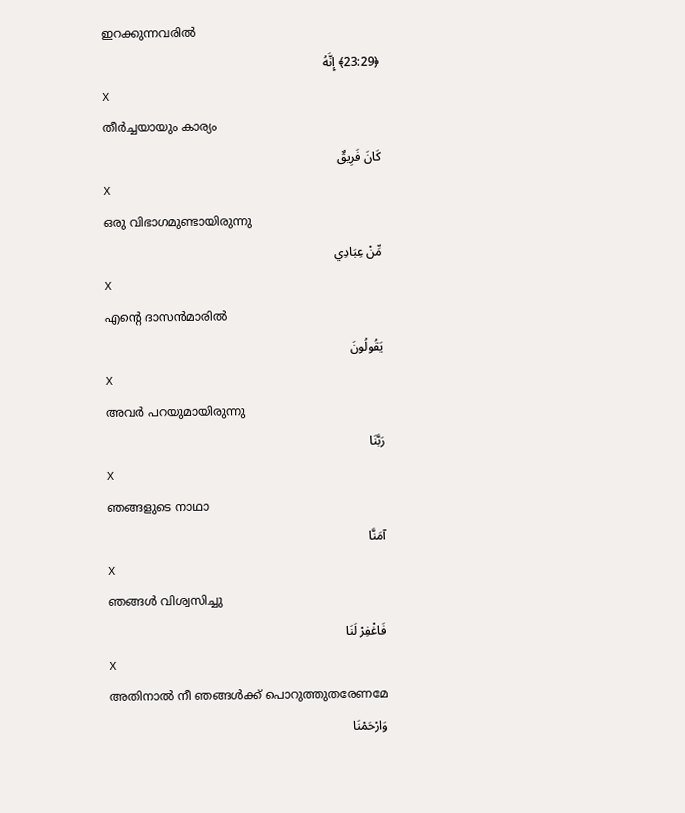ഇറക്കുന്നവരില്‍
﴿23:29﴾ إِنَّهُ
X
തീര്‍ച്ചയായും കാര്യം
كَانَ فَرِيقٌ
X
ഒരു വിഭാഗമുണ്ടായിരുന്നു
مِّنْ عِبَادِي
X
എന്റെ ദാസന്‍മാരില്‍
يَقُولُونَ
X
അവര്‍ പറയുമായിരുന്നു
رَبَّنَا
X
ഞങ്ങളുടെ നാഥാ
آمَنَّا
X
ഞങ്ങള്‍ വിശ്വസിച്ചു
فَاغْفِرْ لَنَا
X
അതിനാല്‍ നീ ഞങ്ങള്‍ക്ക് പൊറുത്തുതരേണമേ
وَارْحَمْنَا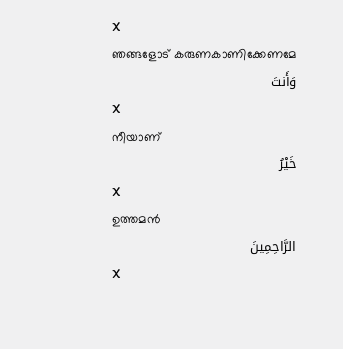X
ഞങ്ങളോട് കരുണകാണിക്കേണമേ
وَأَنتَ
X
നീയാണ്
خَيْرُ
X
ഉത്തമന്‍
الرَّاحِمِينَ
X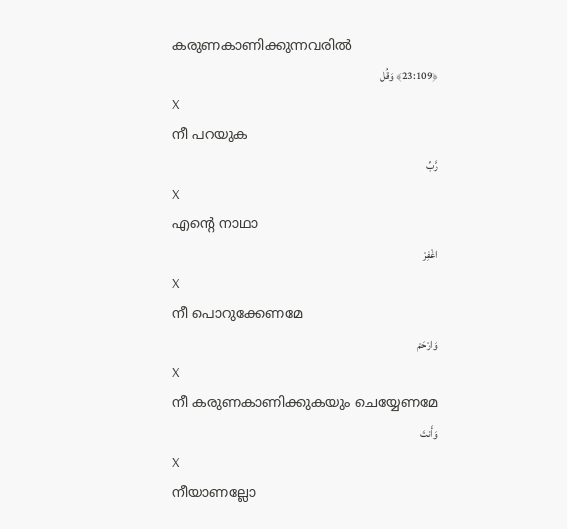കരുണകാണിക്കുന്നവരില്‍
﴿23:109﴾ وَقُل
X
നീ പറയുക
رَّبِّ
X
എന്റെ നാഥാ
اغْفِرْ
X
നീ പൊറുക്കേണമേ
وَارْحَمْ
X
നീ കരുണകാണിക്കുകയും ചെയ്യേണമേ
وَأَنتَ
X
നീയാണല്ലോ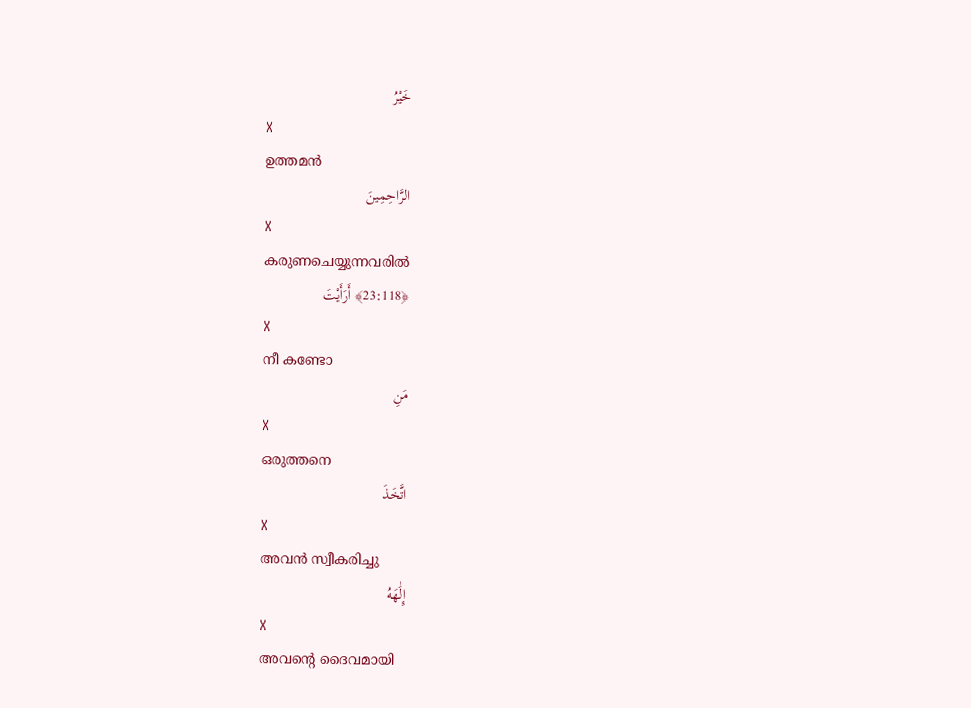خَيْرُ
X
ഉത്തമന്‍
الرَّاحِمِينَ
X
കരുണചെയ്യുന്നവരില്‍
﴿23:118﴾ أَرَأَيْتَ
X
നീ കണ്ടോ
مَنِ
X
ഒരുത്തനെ
اتَّخَذَ
X
അവന്‍ സ്വീകരിച്ചു
إِلَٰهَهُ
X
അവന്റെ ദൈവമായി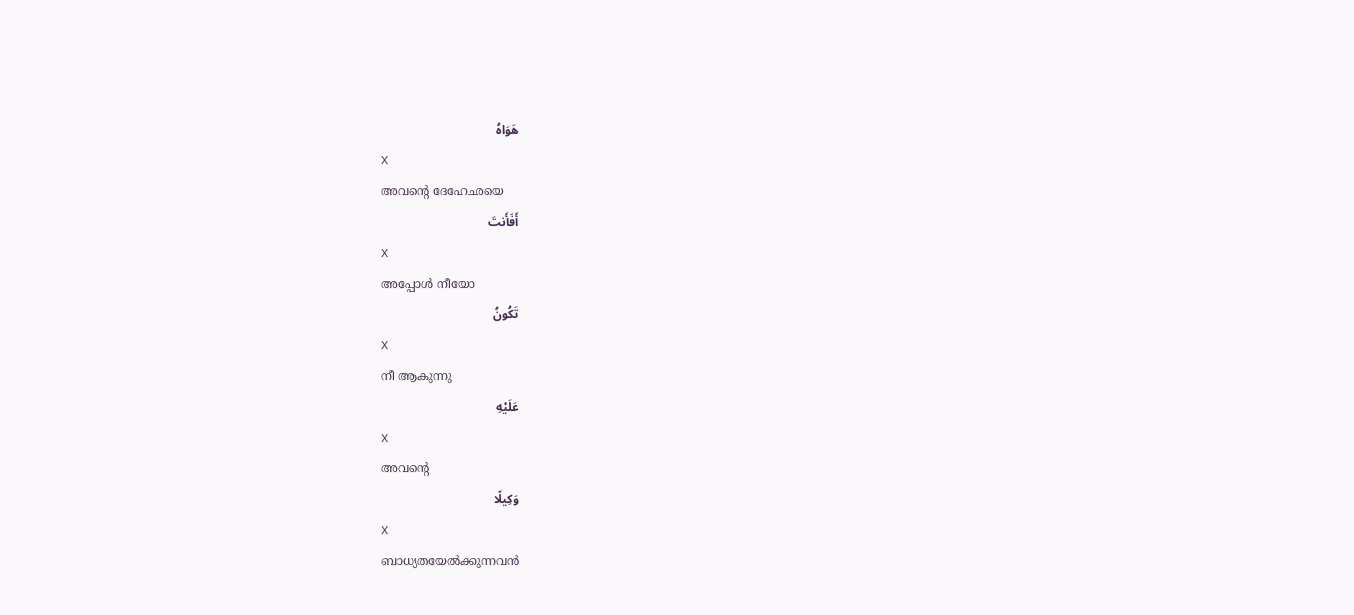هَوَاهُ
X
അവന്റെ ദേഹേഛയെ
أَفَأَنتَ
X
അപ്പോള്‍ നീയോ
تَكُونُ
X
നീ ആകുന്നു
عَلَيْهِ
X
അവന്റെ
وَكِيلًا
X
ബാധ്യതയേല്‍ക്കുന്നവന്‍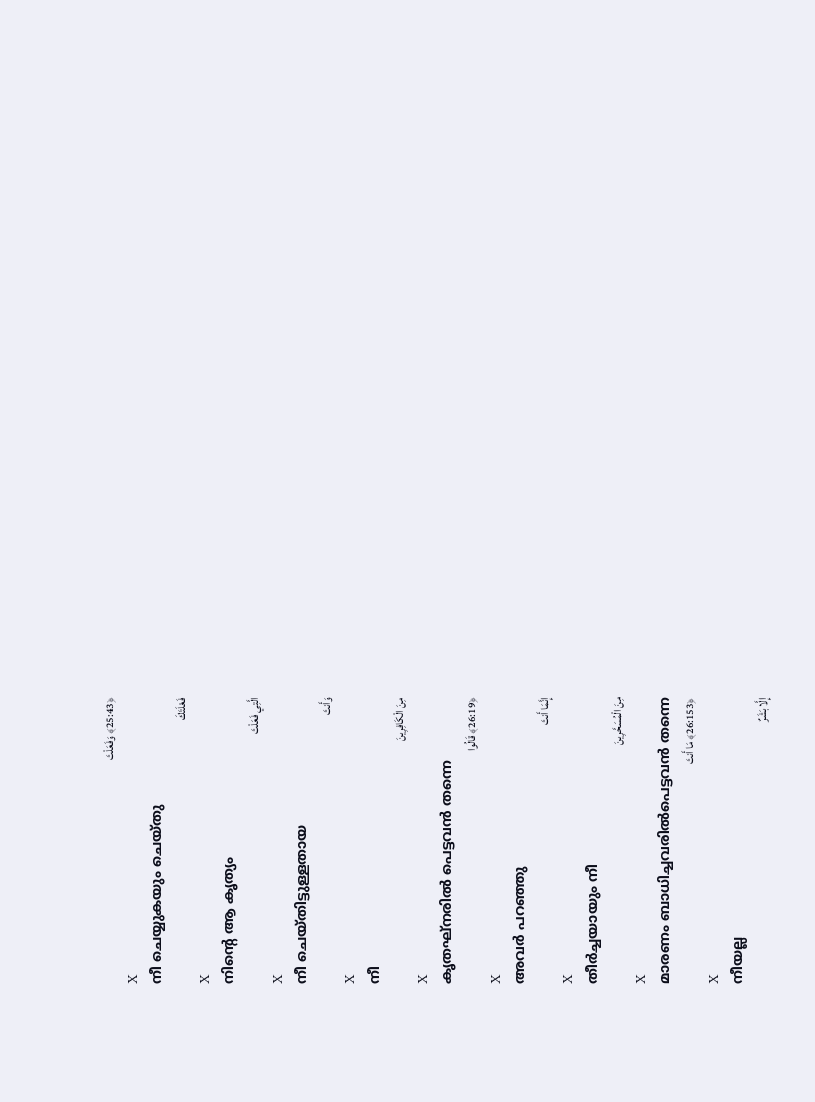﴿25:43﴾ وَفَعَلْتَ
X
നീ ചെയ്യുകയും ചെയ്തു
فَعْلَتَكَ
X
നിന്റെ ആ കൃത്യം
الَّتِي فَعَلْتَ
X
നീ ചെയ്തിട്ടുള്ളതായ
وَأَنتَ
X
നീ
مِنَ الْكَافِرِينَ
X
കൃതഘ്നരില്‍ പെട്ടവന്‍ തന്നെ
﴿26:19﴾ قَالُوا
X
അവര്‍ പറഞ്ഞു
إِنَّمَا أَنتَ
X
തീര്‍ച്ചയായും നീ
مِنَ الْمُسَحَّرِينَ
X
മാരണം ബാധിച്ചവരില്‍പെട്ടവന്‍ തന്നെ
﴿26:153﴾ مَا أَنتَ
X
നീയല്ല
إِلَّا بَشَرٌ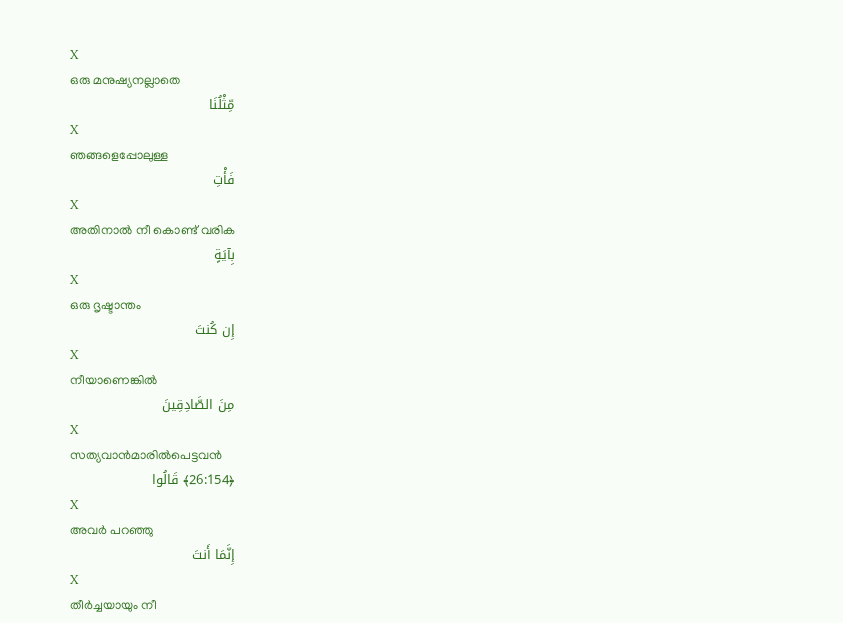X
ഒരു മനുഷ്യനല്ലാതെ
مِّثْلُنَا
X
ഞങ്ങളെപ്പോലുള്ള
فَأْتِ
X
അതിനാല്‍ നീ കൊണ്ട് വരിക
بِآيَةٍ
X
ഒരു ദൃഷ്ടാന്തം
إِن كُنتَ
X
നീയാണെങ്കില്‍
مِنَ الصَّادِقِينَ
X
സത്യവാന്‍മാരില്‍പെട്ടവന്‍
﴿26:154﴾ قَالُوا
X
അവര്‍ പറഞ്ഞു
إِنَّمَا أَنتَ
X
തീര്‍ച്ചയായും നീ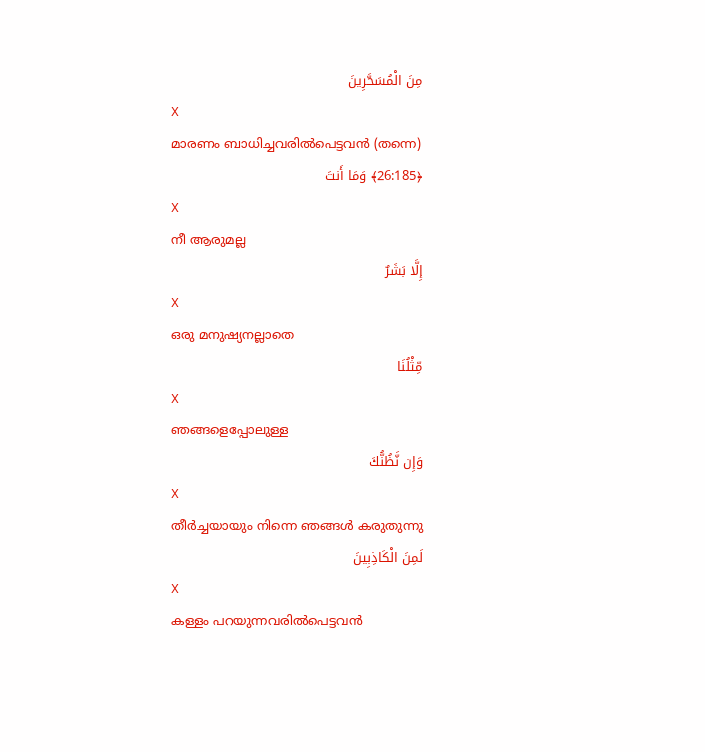مِنَ الْمُسَحَّرِينَ
X
മാരണം ബാധിച്ചവരില്‍പെട്ടവന്‍ (തന്നെ)
﴿26:185﴾ وَمَا أَنتَ
X
നീ ആരുമല്ല
إِلَّا بَشَرٌ
X
ഒരു മനുഷ്യനല്ലാതെ
مِّثْلُنَا
X
ഞങ്ങളെപ്പോലുള്ള
وَإِن نَّظُنُّكَ
X
തീര്‍ച്ചയായും നിന്നെ ഞങ്ങള്‍ കരുതുന്നു
لَمِنَ الْكَاذِبِينَ
X
കള്ളം പറയുന്നവരില്‍പെട്ടവന്‍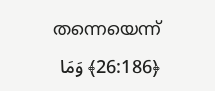തന്നെയെന്ന്
﴿26:186﴾ وَمَا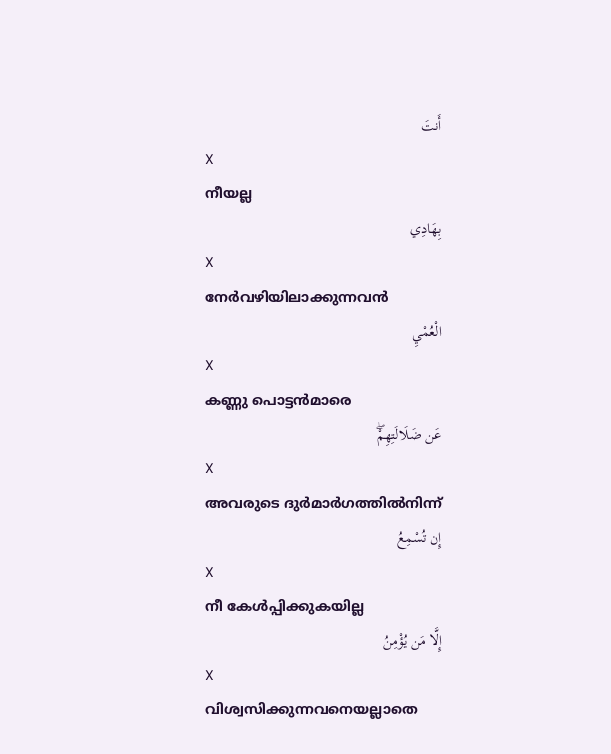أَنتَ
X
നീയല്ല
بِهَادِي
X
നേര്‍വഴിയിലാക്കുന്നവന്‍
الْعُمْيِ
X
കണ്ണു പൊട്ടന്‍മാരെ
عَن ضَلَالَتِهِمْۖ
X
അവരുടെ ദുര്‍മാര്‍ഗത്തില്‍നിന്ന്
إِن تُسْمِعُ
X
നീ കേള്‍പ്പിക്കുകയില്ല
إِلَّا مَن يُؤْمِنُ
X
വിശ്വസിക്കുന്നവനെയല്ലാതെ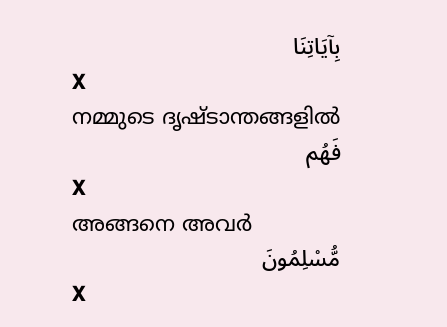بِآيَاتِنَا
X
നമ്മുടെ ദൃഷ്ടാന്തങ്ങളില്‍
فَهُم
X
അങ്ങനെ അവര്‍
مُّسْلِمُونَ
X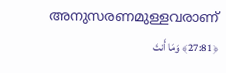അനുസരണമുള്ളവരാണ്
﴿27:81﴾ وَمَا أَنتَ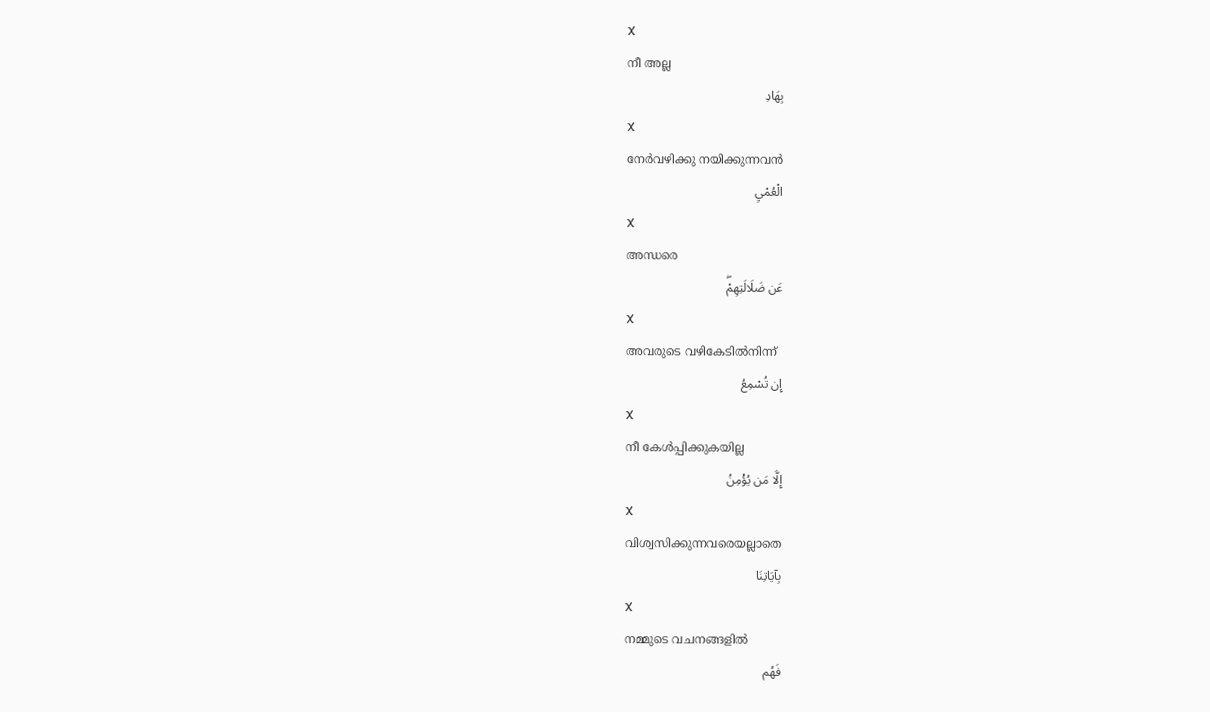X
നീ അല്ല
بِهَادِ
X
നേര്‍വഴിക്കു നയിക്കുന്നവന്‍
الْعُمْيِ
X
അന്ധരെ
عَن ضَلَالَتِهِمْۖ
X
അവരുടെ വഴികേടില്‍നിന്ന്
إِن تُسْمِعُ
X
നീ കേള്‍പ്പിക്കുകയില്ല
إِلَّا مَن يُؤْمِنُ
X
വിശ്വസിക്കുന്നവരെയല്ലാതെ
بِآيَاتِنَا
X
നമ്മുടെ വചനങ്ങളില്‍
فَهُم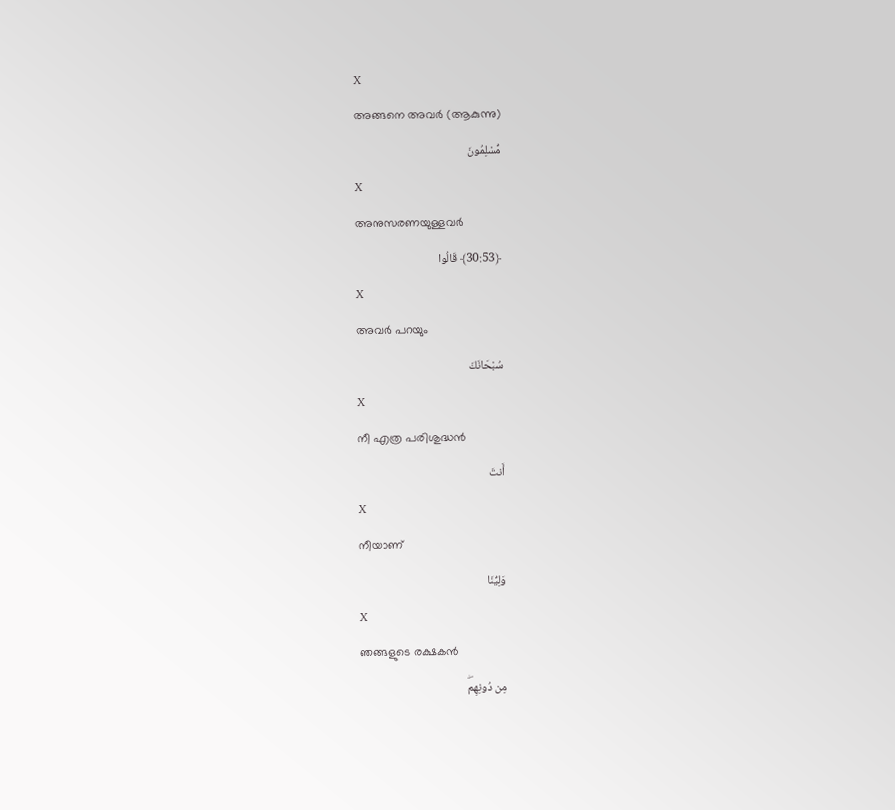X
അങ്ങനെ അവര്‍ (ആകുന്നു)
مُّسْلِمُونَ
X
അനുസരണയുള്ളവര്‍
﴿30:53﴾ قَالُوا
X
അവര്‍ പറയും
سُبْحَانَكَ
X
നീ എത്ര പരിശുദ്ധന്‍
أَنتَ
X
നീയാണ്
وَلِيُّنَا
X
ഞങ്ങളുടെ രക്ഷകന്‍
مِن دُونِهِمۖ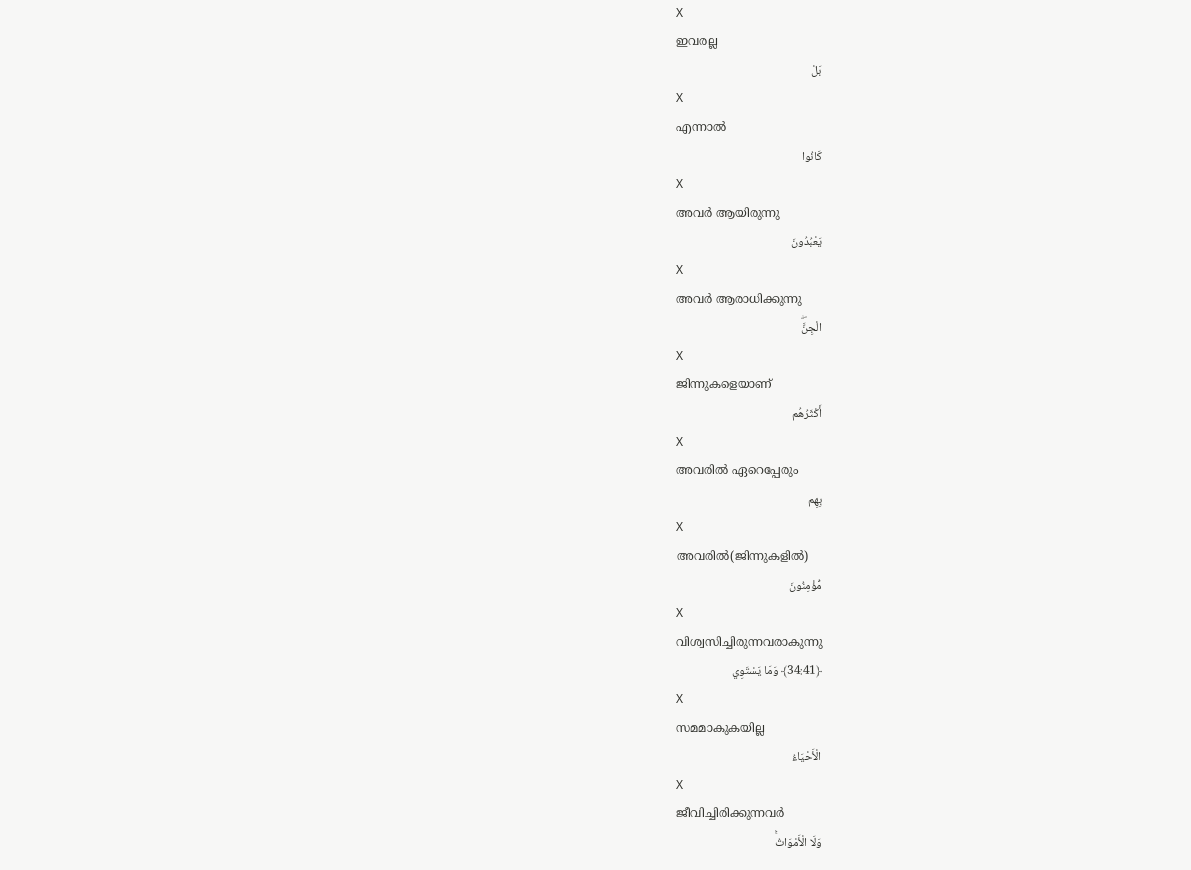X
ഇവരല്ല
بَلْ
X
എന്നാല്‍
كَانُوا
X
അവര്‍ ആയിരുന്നു
يَعْبُدُونَ
X
അവര്‍ ആരാധിക്കുന്നു
الْجِنَّۖ
X
ജിന്നുകളെയാണ്
أَكْثَرُهُم
X
അവരില്‍ ഏറെപ്പേരും
بِهِم
X
അവരില്‍(ജിന്നുകളില്‍)
مُّؤْمِنُونَ
X
വിശ്വസിച്ചിരുന്നവരാകുന്നു
﴿34:41﴾ وَمَا يَسْتَوِي
X
സമമാകുകയില്ല
الْأَحْيَاءُ
X
ജീവിച്ചിരിക്കുന്നവര്‍
وَلَا الْأَمْوَاتُۚ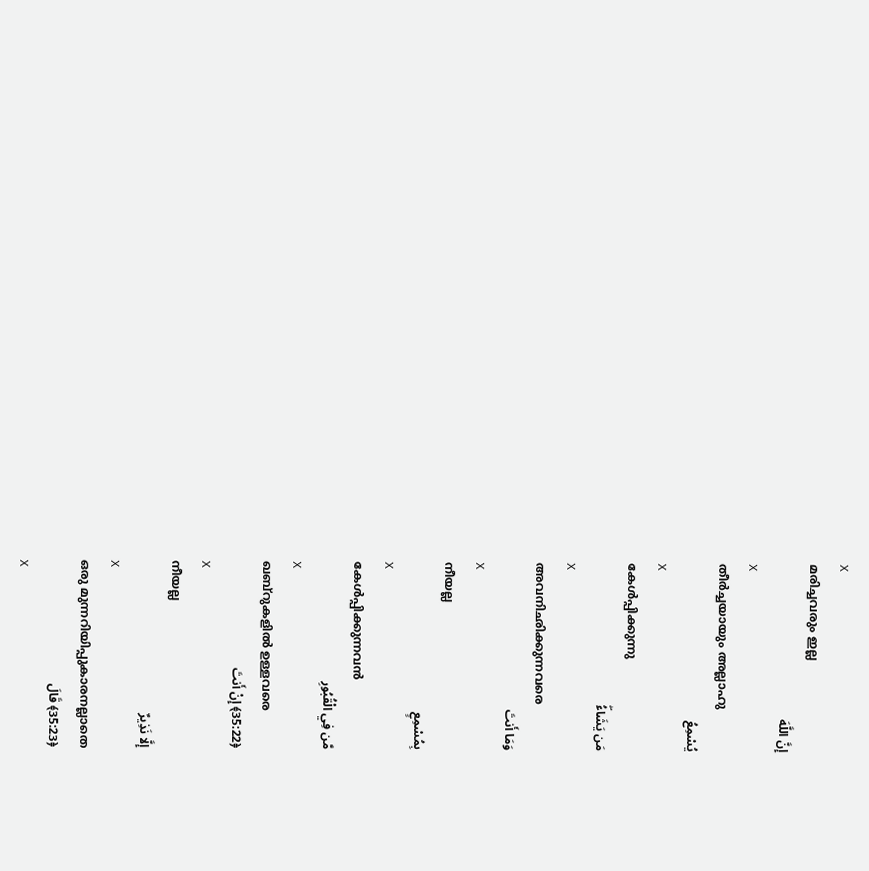X
മരിച്ചവരും ഇല്ല
إِنَّ اللَّهَ
X
തീര്‍ച്ചയായും അല്ലാഹു
يُسْمِعُ
X
കേള്‍പ്പിക്കുന്നു
مَن يَشَاءُۖ
X
അവനിഛിക്കുന്നവരെ
وَمَا أَنتَ
X
നീയല്ല
بِمُسْمِعٍ
X
കേള്‍പ്പിക്കുന്നവന്‍
مَّن فِي الْقُبُورِ
X
ഖബ്റുകളില്‍ ഉള്ളവരെ
﴿35:22﴾ إِنْ أَنتَ
X
നീയല്ല
إِلَّا نَذِيرٌ
X
ഒരു മുന്നറിയിപ്പുകാരനല്ലാതെ
﴿35:23﴾ قَالَ
X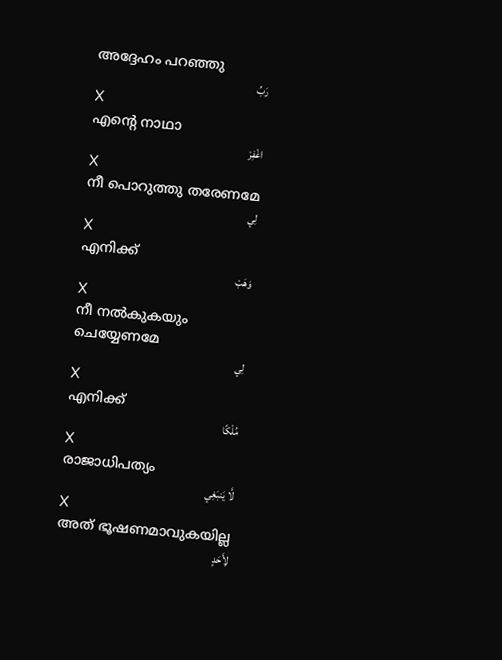അദ്ദേഹം പറഞ്ഞു
رَبِّ
X
എന്റെ നാഥാ
اغْفِرْ
X
നീ പൊറുത്തു തരേണമേ
لِي
X
എനിക്ക്
وَهَبْ
X
നീ നല്‍കുകയും ചെയ്യേണമേ
لِي
X
എനിക്ക്
مُلْكًا
X
രാജാധിപത്യം
لَّا يَنبَغِي
X
അത് ഭൂഷണമാവുകയില്ല
لِأَحَدٍ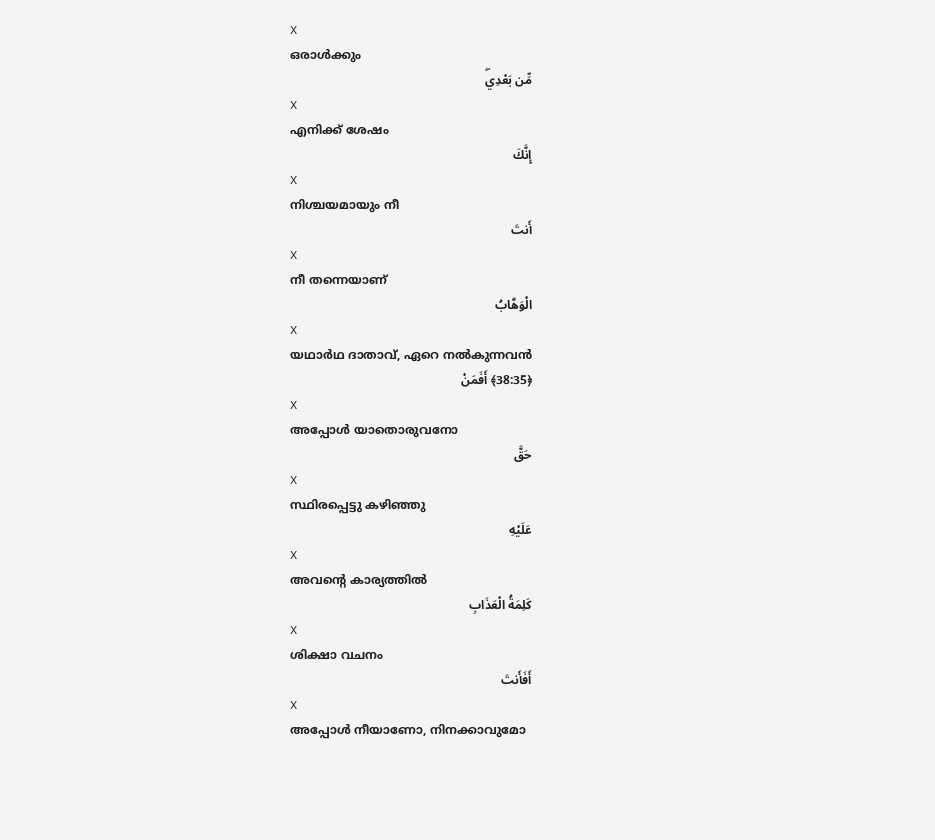X
ഒരാള്‍ക്കും
مِّن بَعْدِيۖ
X
എനിക്ക് ശേഷം
إِنَّكَ
X
നിശ്ചയമായും നീ
أَنتَ
X
നീ തന്നെയാണ്
الْوَهَّابُ
X
യഥാര്‍ഥ ദാതാവ്, ഏറെ നല്‍കുന്നവന്‍
﴿38:35﴾ أَفَمَنْ
X
അപ്പോള്‍ യാതൊരുവനോ
حَقَّ
X
സ്ഥിരപ്പെട്ടു കഴിഞ്ഞു
عَلَيْهِ
X
അവന്റെ കാര്യത്തില്‍
كَلِمَةُ الْعَذَابِ
X
ശിക്ഷാ വചനം
أَفَأَنتَ
X
അപ്പോള്‍ നീയാണോ, നിനക്കാവുമോ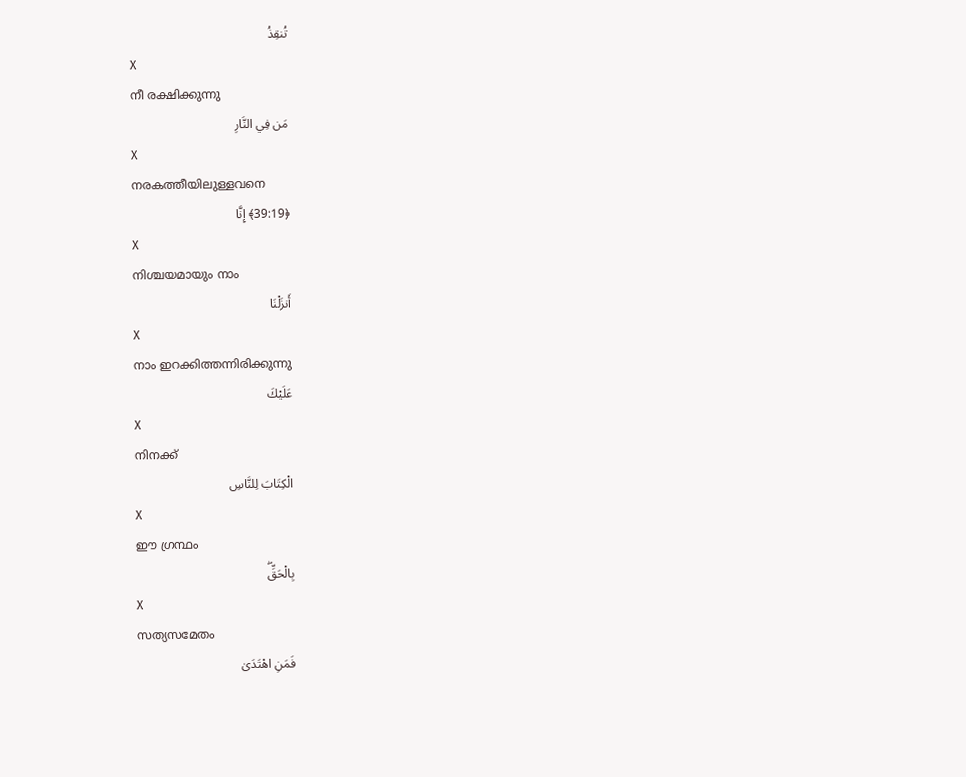تُنقِذُ
X
നീ രക്ഷിക്കുന്നു
مَن فِي النَّارِ
X
നരകത്തീയിലുള്ളവനെ
﴿39:19﴾ إِنَّا
X
നിശ്ചയമായും നാം
أَنزَلْنَا
X
നാം ഇറക്കിത്തന്നിരിക്കുന്നു
عَلَيْكَ
X
നിനക്ക്
الْكِتَابَ لِلنَّاسِ
X
ഈ ഗ്രന്ഥം
بِالْحَقِّۖ
X
സത്യസമേതം
فَمَنِ اهْتَدَىٰ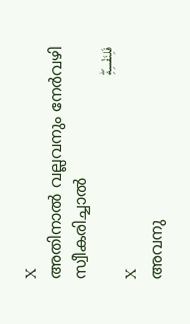X
അതിനാല്‍ വല്ലവനും നേര്‍വഴി സ്വീകരിച്ചാല്‍
فَلِنَفْسِهِۖ
X
അവനു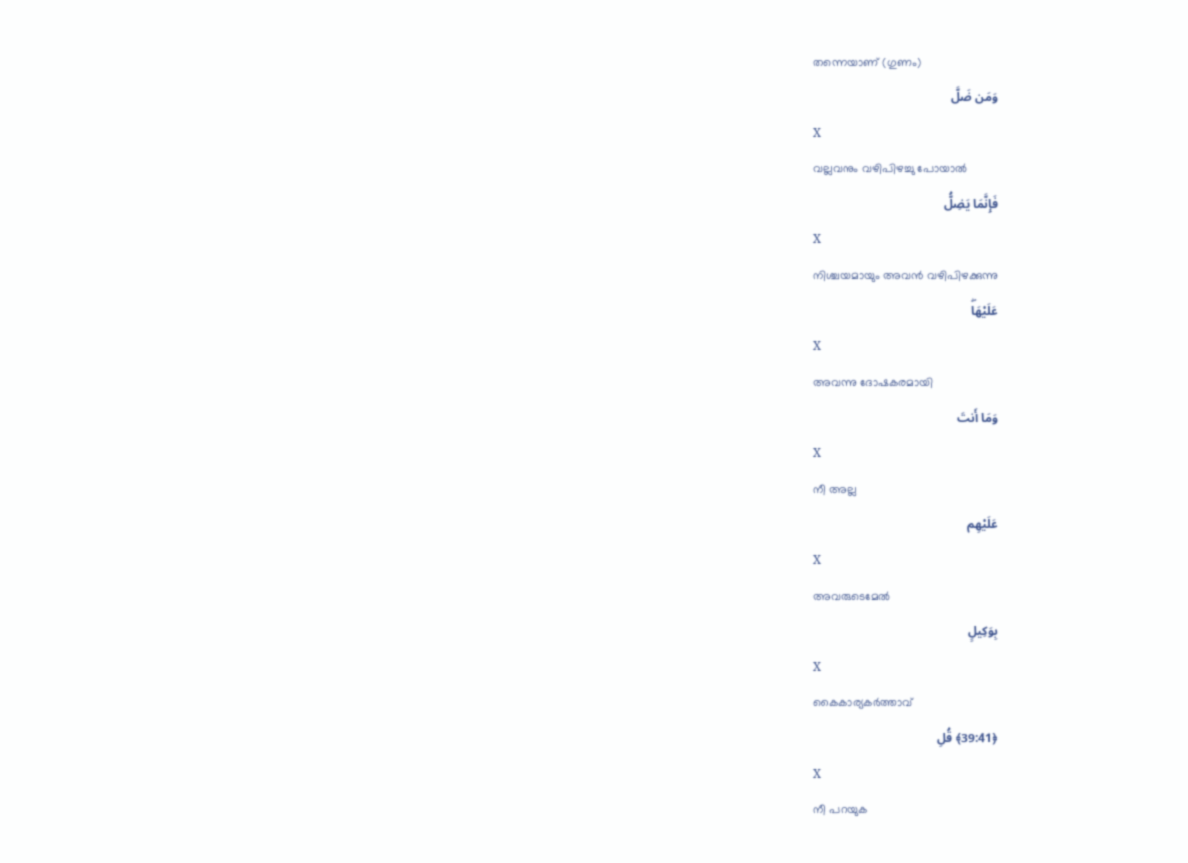തന്നെയാണ് (ഗുണം)
وَمَن ضَلَّ
X
വല്ലവനും വഴിപിഴച്ചു പോയാല്‍
فَإِنَّمَا يَضِلُّ
X
നിശ്ചയമായും അവന്‍ വഴിപിഴക്കുന്നു
عَلَيْهَاۖ
X
അവന്നു ദോഷകരമായി
وَمَا أَنتَ
X
നീ അല്ല
عَلَيْهِم
X
അവരുടെമേല്‍
بِوَكِيلٍ
X
കൈകാര്യകര്‍ത്താവ്
﴿39:41﴾ قُلِ
X
നീ പറയുക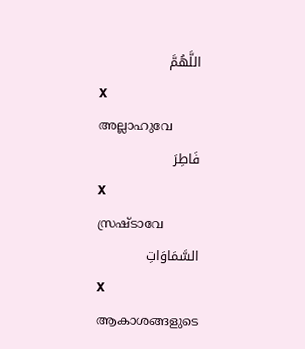اللَّهُمَّ
X
അല്ലാഹുവേ
فَاطِرَ
X
സ്രഷ്ടാവേ
السَّمَاوَاتِ
X
ആകാശങ്ങളുടെ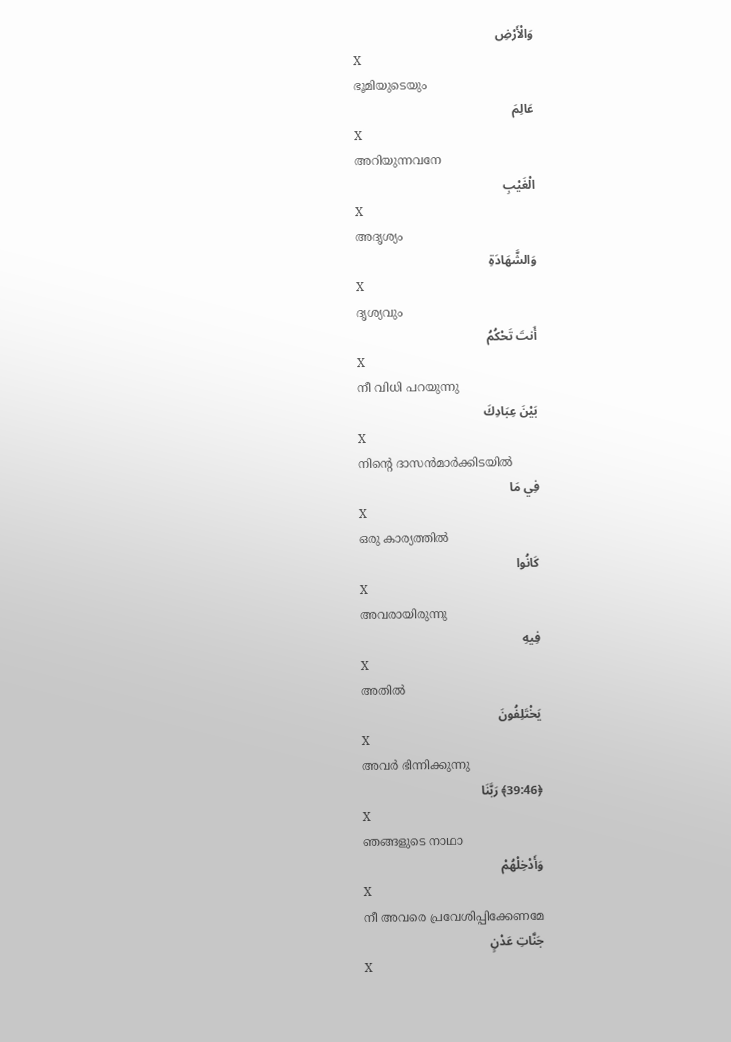وَالْأَرْضِ
X
ഭൂമിയുടെയും
عَالِمَ
X
അറിയുന്നവനേ
الْغَيْبِ
X
അദൃശ്യം
وَالشَّهَادَةِ
X
ദൃശ്യവും
أَنتَ تَحْكُمُ
X
നീ വിധി പറയുന്നു
بَيْنَ عِبَادِكَ
X
നിന്റെ ദാസന്‍മാര്‍ക്കിടയില്‍
فِي مَا
X
ഒരു കാര്യത്തില്‍
كَانُوا
X
അവരായിരുന്നു
فِيهِ
X
അതില്‍
يَخْتَلِفُونَ
X
അവര്‍ ഭിന്നിക്കുന്നു
﴿39:46﴾ رَبَّنَا
X
ഞങ്ങളുടെ നാഥാ
وَأَدْخِلْهُمْ
X
നീ അവരെ പ്രവേശിപ്പിക്കേണമേ
جَنَّاتِ عَدْنٍ
X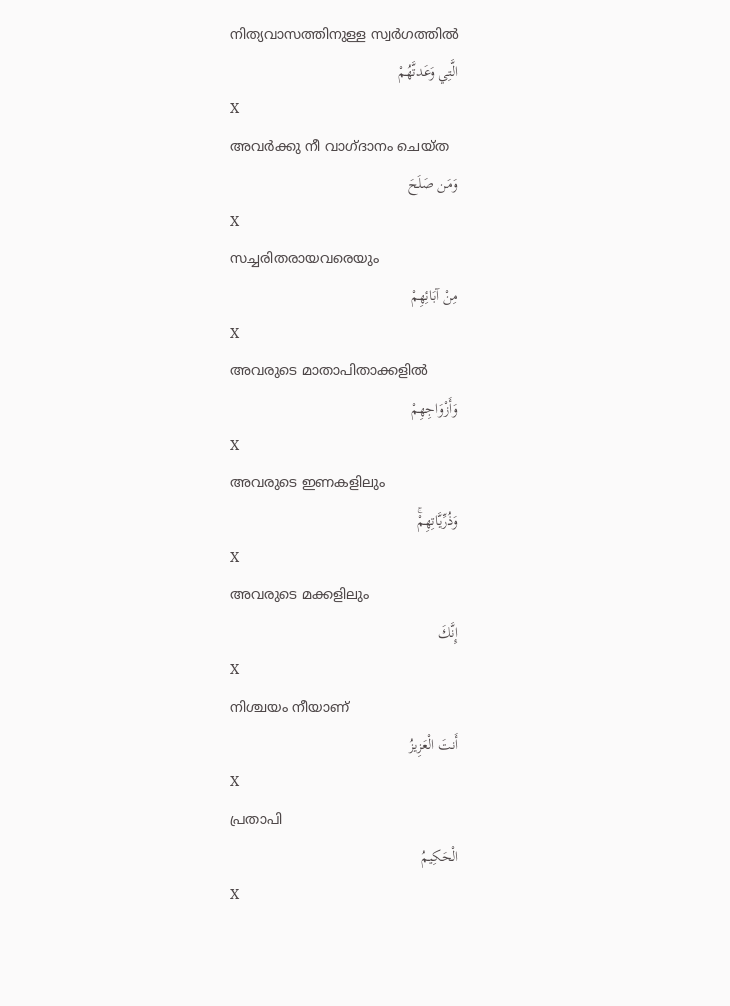നിത്യവാസത്തിനുള്ള സ്വര്‍ഗത്തില്‍
الَّتِي وَعَدتَّهُمْ
X
അവര്‍ക്കു നീ വാഗ്ദാനം ചെയ്ത
وَمَن صَلَحَ
X
സച്ചരിതരായവരെയും
مِنْ آبَائِهِمْ
X
അവരുടെ മാതാപിതാക്കളില്‍
وَأَزْوَاجِهِمْ
X
അവരുടെ ഇണകളിലും
وَذُرِّيَّاتِهِمْۚ
X
അവരുടെ മക്കളിലും
إِنَّكَ
X
നിശ്ചയം നീയാണ്
أَنتَ الْعَزِيزُ
X
പ്രതാപി
الْحَكِيمُ
X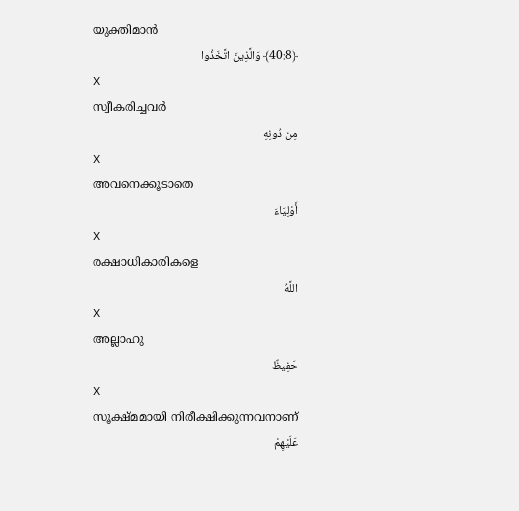യുക്തിമാന്‍
﴿40:8﴾ وَالَّذِينَ اتَّخَذُوا
X
സ്വീകരിച്ചവര്‍
مِن دُونِهِ
X
അവനെക്കൂടാതെ
أَوْلِيَاءَ
X
രക്ഷാധികാരികളെ
اللَّهُ
X
അല്ലാഹു
حَفِيظٌ
X
സൂക്ഷ്മമായി നിരീക്ഷിക്കുന്നവനാണ്
عَلَيْهِمْ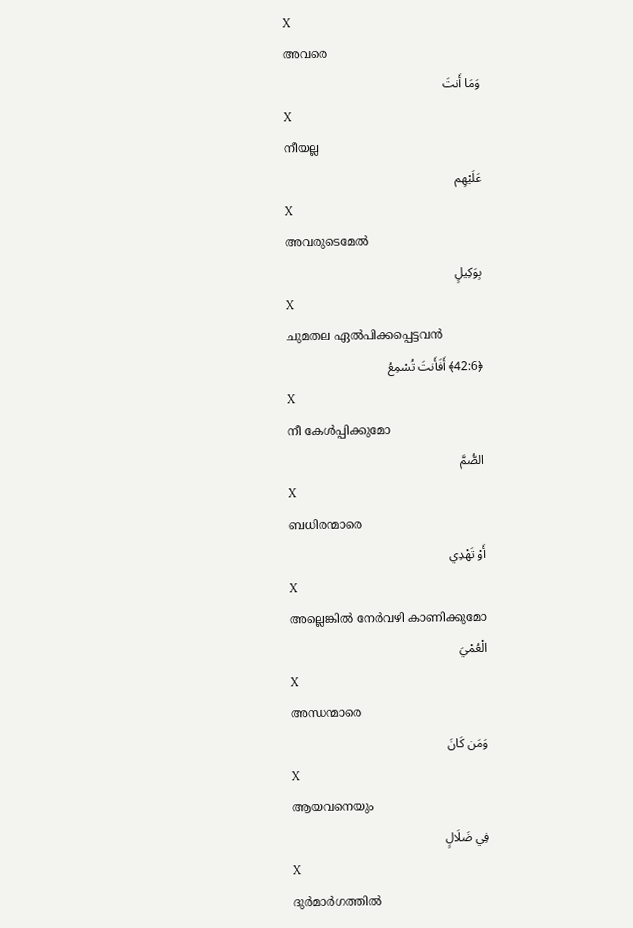X
അവരെ
وَمَا أَنتَ
X
നീയല്ല
عَلَيْهِم
X
അവരുടെമേല്‍
بِوَكِيلٍ
X
ചുമതല ഏല്‍പിക്കപ്പെട്ടവന്‍
﴿42:6﴾ أَفَأَنتَ تُسْمِعُ
X
നീ കേള്‍പ്പിക്കുമോ
الصُّمَّ
X
ബധിരന്മാരെ
أَوْ تَهْدِي
X
അല്ലെങ്കില്‍ നേര്‍വഴി കാണിക്കുമോ
الْعُمْيَ
X
അന്ധന്മാരെ
وَمَن كَانَ
X
ആയവനെയും
فِي ضَلَالٍ
X
ദുര്‍മാര്‍ഗത്തില്‍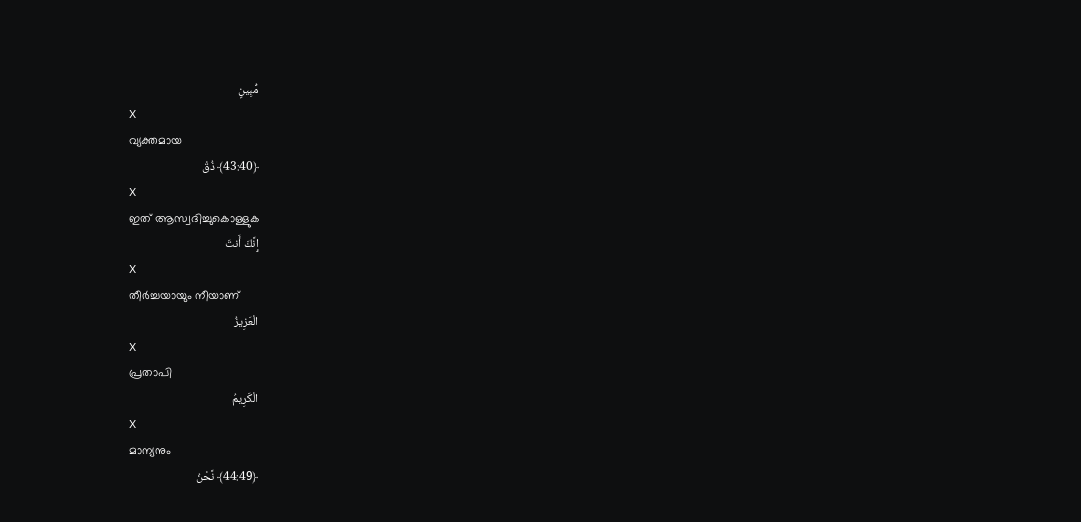مُّبِينٍ
X
വ്യക്തമായ
﴿43:40﴾ ذُقْ
X
ഇത് ആസ്വദിച്ചുകൊള്ളുക
إِنَّكَ أَنتَ
X
തീര്‍ച്ചയായും നീയാണ്
الْعَزِيزُ
X
പ്രതാപി
الْكَرِيمُ
X
മാന്യനും
﴿44:49﴾ نَّحْنُ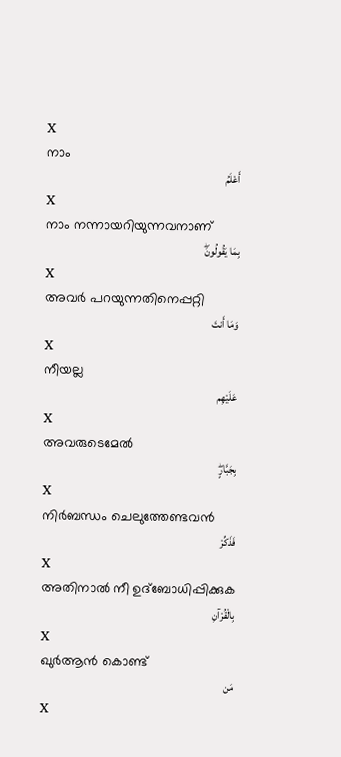X
നാം
أَعْلَمُ
X
നാം നന്നായറിയുന്നവനാണ്
بِمَا يَقُولُونَۖ
X
അവര്‍ പറയുന്നതിനെപ്പറ്റി
وَمَا أَنتَ
X
നീയല്ല
عَلَيْهِم
X
അവരുടെമേല്‍
بِجَبَّارٍۖ
X
നിര്‍ബന്ധം ചെലുത്തേണ്ടവന്‍
فَذَكِّرْ
X
അതിനാല്‍ നീ ഉദ്ബോധിപ്പിക്കുക
بِالْقُرْآنِ
X
ഖുര്‍ആന്‍ കൊണ്ട്
مَن
X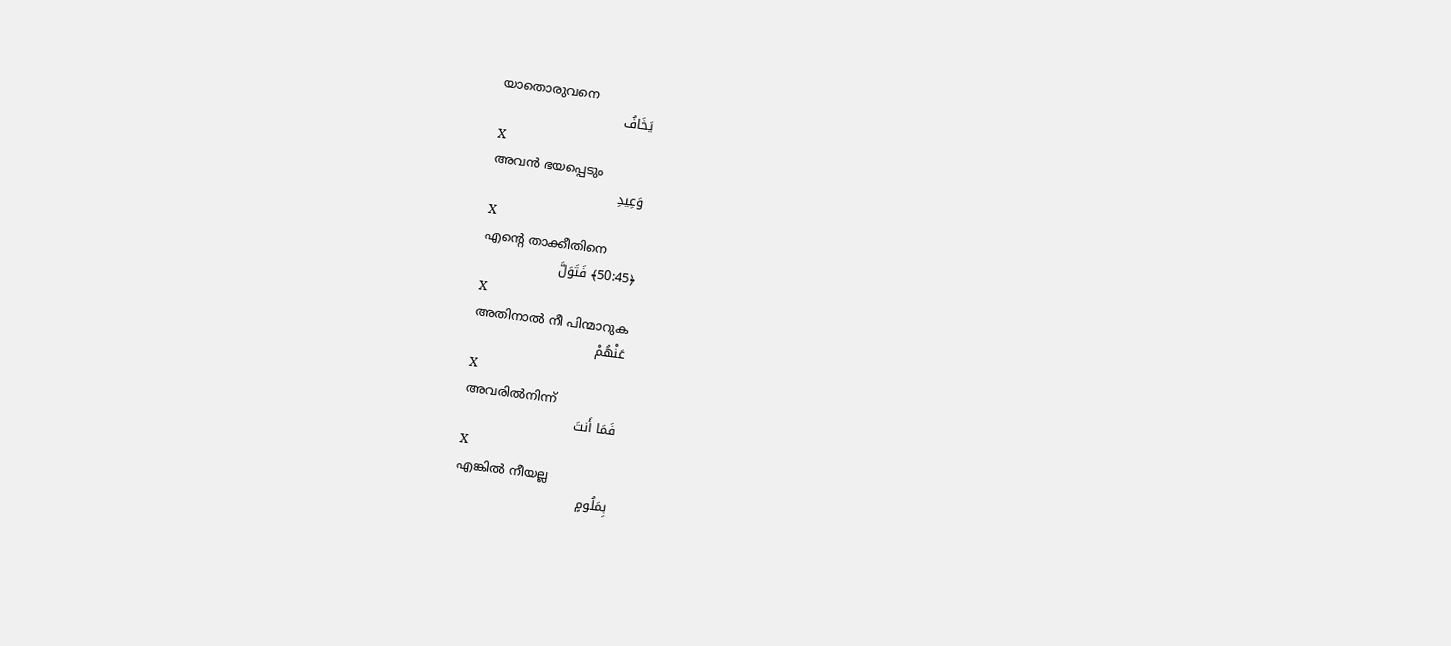യാതൊരുവനെ
يَخَافُ
X
അവന്‍ ഭയപ്പെടും
وَعِيدِ
X
എന്റെ താക്കീതിനെ
﴿50:45﴾ فَتَوَلَّ
X
അതിനാല്‍ നീ പിന്മാറുക
عَنْهُمْ
X
അവരില്‍നിന്ന്
فَمَا أَنتَ
X
എങ്കില്‍ നീയല്ല
بِمَلُومٍ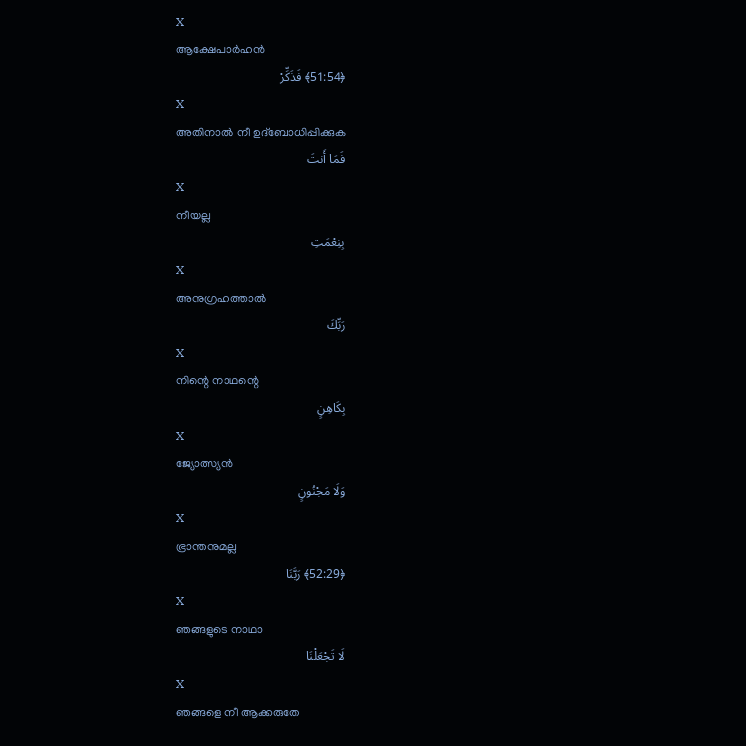X
ആക്ഷേപാര്‍ഹന്‍
﴿51:54﴾ فَذَكِّرْ
X
അതിനാല്‍ നീ ഉദ്ബോധിപ്പിക്കുക
فَمَا أَنتَ
X
നീയല്ല
بِنِعْمَتِ
X
അനുഗ്രഹത്താല്‍
رَبِّكَ
X
നിന്റെ നാഥന്റെ
بِكَاهِنٍ
X
ജ്യോത്സ്യന്‍
وَلَا مَجْنُونٍ
X
ഭ്രാന്തനുമല്ല
﴿52:29﴾ رَبَّنَا
X
ഞങ്ങളുടെ നാഥാ
لَا تَجْعَلْنَا
X
ഞങ്ങളെ നീ ആക്കരുതേ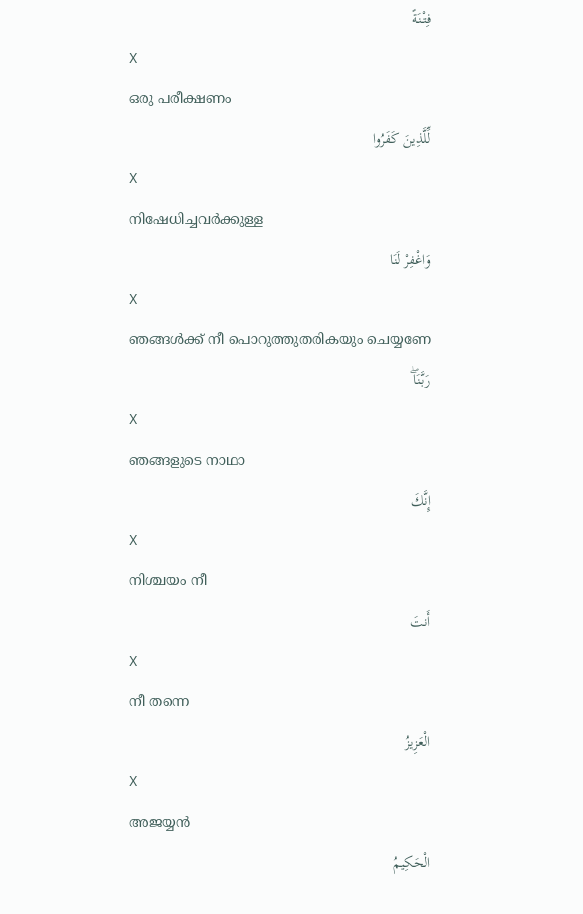فِتْنَةً
X
ഒരു പരീക്ഷണം
لِّلَّذِينَ كَفَرُوا
X
നിഷേധിച്ചവര്‍ക്കുള്ള
وَاغْفِرْ لَنَا
X
ഞങ്ങള്‍ക്ക് നീ പൊറുത്തുതരികയും ചെയ്യണേ
رَبَّنَاۖ
X
ഞങ്ങളുടെ നാഥാ
إِنَّكَ
X
നിശ്ചയം നീ
أَنتَ
X
നീ തന്നെ
الْعَزِيزُ
X
അജയ്യന്‍
الْحَكِيمُ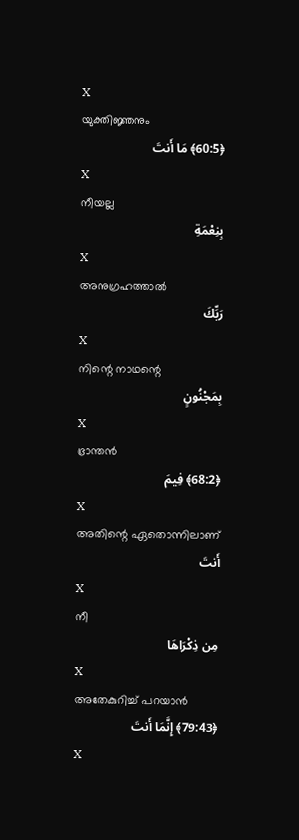X
യുക്തിജ്ഞനും
﴿60:5﴾ مَا أَنتَ
X
നീയല്ല
بِنِعْمَةِ
X
അനുഗ്രഹത്താല്‍
رَبِّكَ
X
നിന്റെ നാഥന്റെ
بِمَجْنُونٍ
X
ഭ്രാന്തന്‍
﴿68:2﴾ فِيمَ
X
അതിന്റെ ഏതൊന്നിലാണ്
أَنتَ
X
നീ
مِن ذِكْرَاهَا
X
അതേകുറിച്ച് പറയാന്‍
﴿79:43﴾ إِنَّمَا أَنتَ
X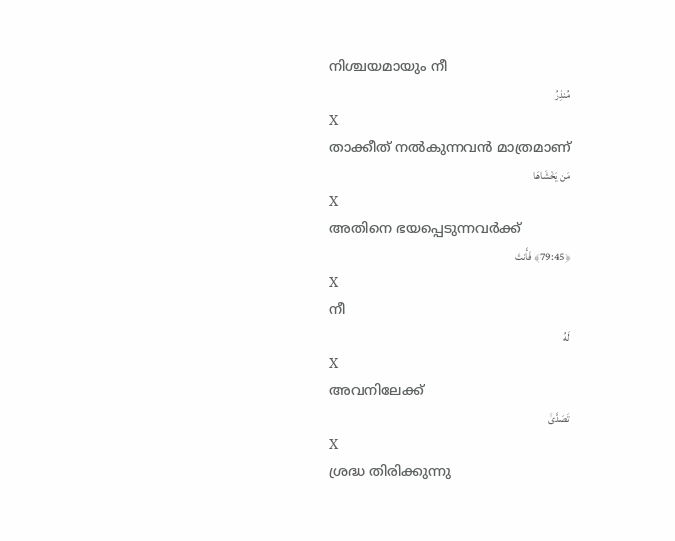നിശ്ചയമായും നീ
مُنذِرُ
X
താക്കീത് നല്‍കുന്നവന്‍ മാത്രമാണ്
مَن يَخْشَاهَا
X
അതിനെ ഭയപ്പെടുന്നവര്‍ക്ക്
﴿79:45﴾ فَأَنتَ
X
നീ
لَهُ
X
അവനിലേക്ക്
تَصَدَّىٰ
X
ശ്രദ്ധ തിരിക്കുന്നു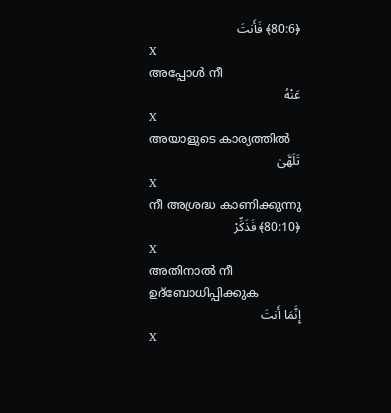﴿80:6﴾ فَأَنتَ
X
അപ്പോള്‍ നീ
عَنْهُ
X
അയാളുടെ കാര്യത്തില്‍
تَلَهَّىٰ
X
നീ അശ്രദ്ധ കാണിക്കുന്നു
﴿80:10﴾ فَذَكِّرْ
X
അതിനാല്‍ നീ ഉദ്ബോധിപ്പിക്കുക
إِنَّمَا أَنتَ
X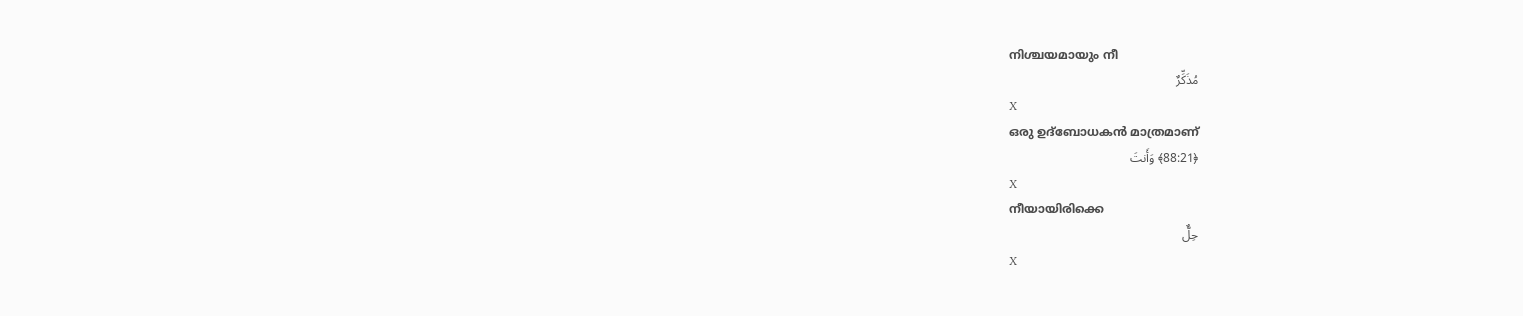നിശ്ചയമായും നീ
مُذَكِّرٌ
X
ഒരു ഉദ്ബോധകന്‍ മാത്രമാണ്
﴿88:21﴾ وَأَنتَ
X
നീയായിരിക്കെ
حِلٌّ
X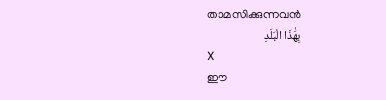താമസിക്കുന്നവന്‍
بِهَٰذَا الْبَلَدِ
X
ഈ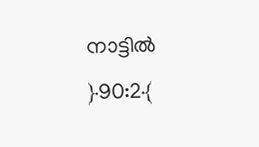നാട്ടില്‍
﴿90:2﴾